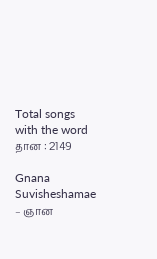Total songs with the word தான : 2149

Gnana Suvisheshamae – ஞான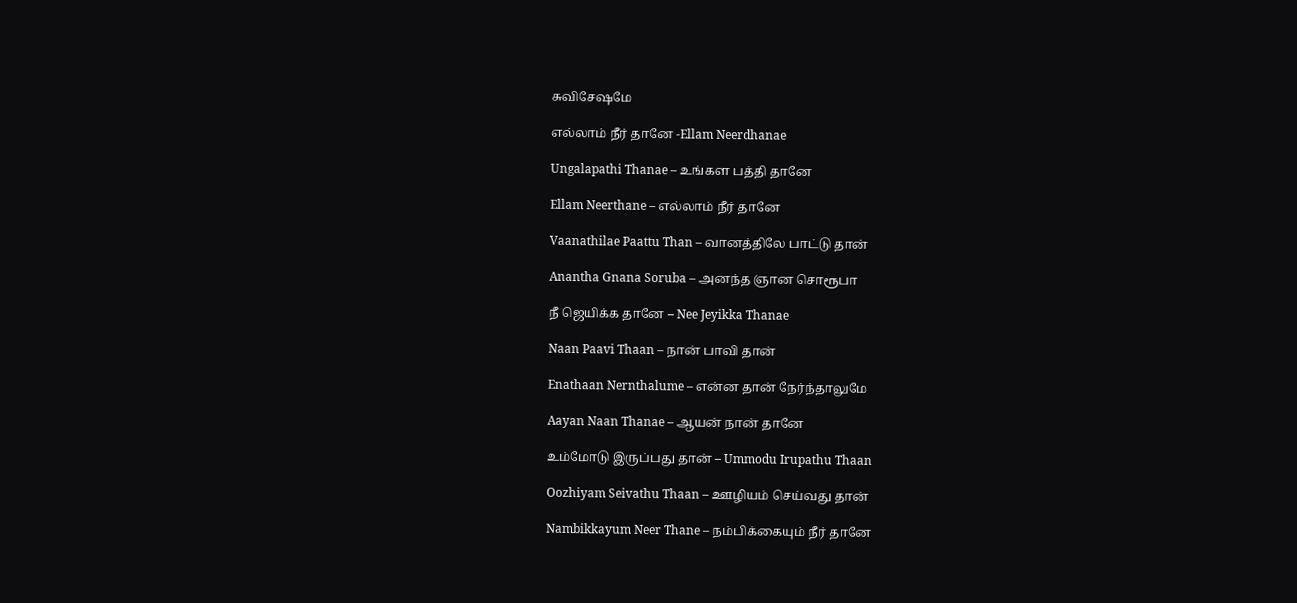சுவிசேஷமே

எல்லாம் நீர் தானே -Ellam Neerdhanae

Ungalapathi Thanae – உங்கள பத்தி தானே

Ellam Neerthane – எல்லாம் நீர் தானே

Vaanathilae Paattu Than – வானத்திலே பாட்டு தான்

Anantha Gnana Soruba – அனந்த ஞான சொரூபா

நீ ஜெயிக்க தானே – Nee Jeyikka Thanae

Naan Paavi Thaan – நான் பாவி தான்

Enathaan Nernthalume – என்ன தான் நேர்ந்தாலுமே

Aayan Naan Thanae – ஆயன் நான் தானே

உம்மோடு இருப்பது தான் – Ummodu Irupathu Thaan

Oozhiyam Seivathu Thaan – ஊழியம் செய்வது தான்

Nambikkayum Neer Thane – நம்பிக்கையும் நீர் தானே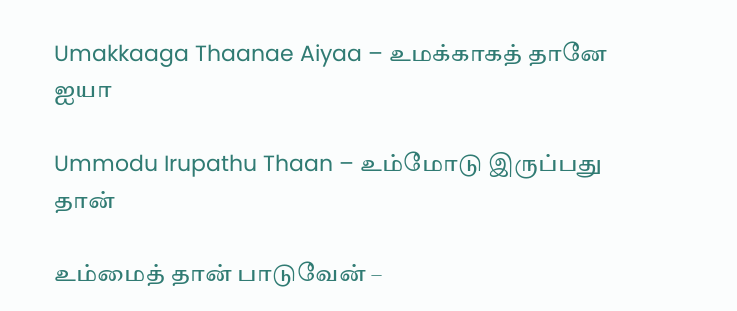Umakkaaga Thaanae Aiyaa – உமக்காகத் தானே ஐயா

Ummodu Irupathu Thaan – உம்மோடு இருப்பது தான்

உம்மைத் தான் பாடுவேன் –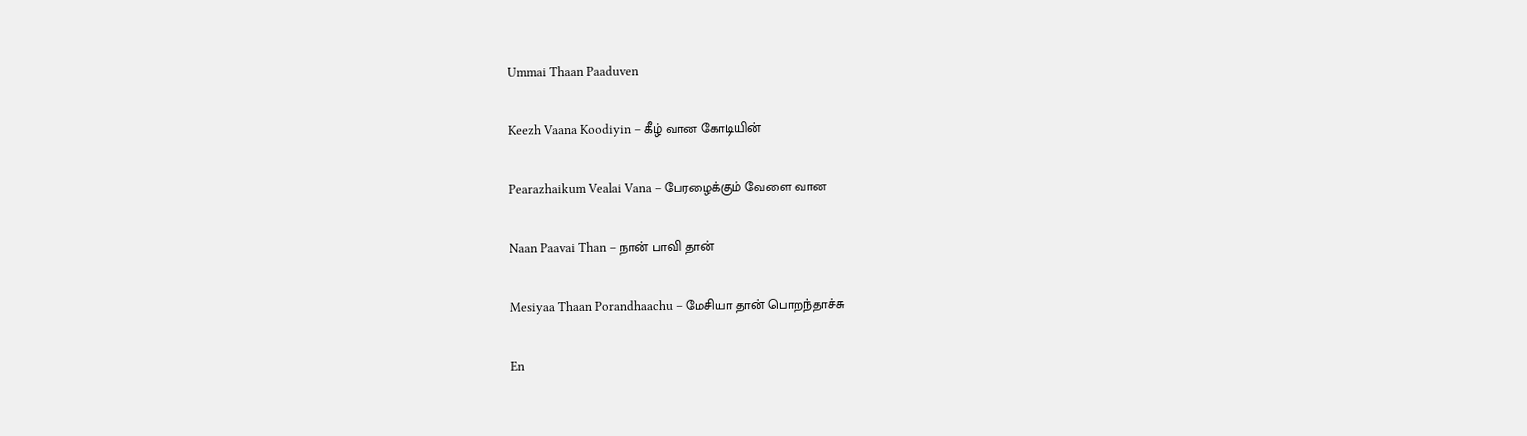Ummai Thaan Paaduven

Keezh Vaana Koodiyin – கீழ் வான கோடியின்

Pearazhaikum Vealai Vana – பேரழைக்கும் வேளை வான

Naan Paavai Than – நான் பாவி தான்

Mesiyaa Thaan Porandhaachu – மேசியா தான் பொறந்தாச்சு

En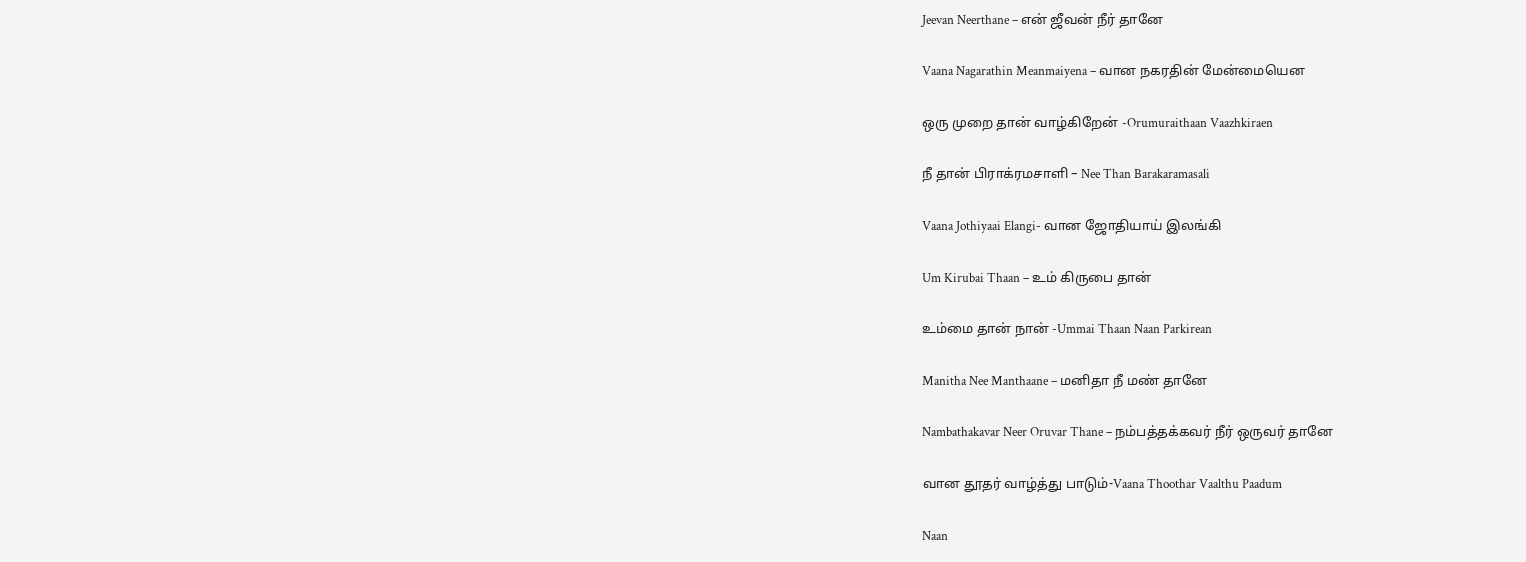Jeevan Neerthane – என் ஜீவன் நீர் தானே

Vaana Nagarathin Meanmaiyena – வான நகரதின் மேன்மையென

ஒரு முறை தான் வாழ்கிறேன் -Orumuraithaan Vaazhkiraen

நீ தான் பிராக்ரமசாளி – Nee Than Barakaramasali

Vaana Jothiyaai Elangi- வான ஜோதியாய் இலங்கி

Um Kirubai Thaan – உம் கிருபை தான்

உம்மை தான் நான் -Ummai Thaan Naan Parkirean

Manitha Nee Manthaane – மனிதா நீ மண் தானே

Nambathakavar Neer Oruvar Thane – நம்பத்தக்கவர் நீர் ஒருவர் தானே

வான தூதர் வாழ்த்து பாடும்-Vaana Thoothar Vaalthu Paadum

Naan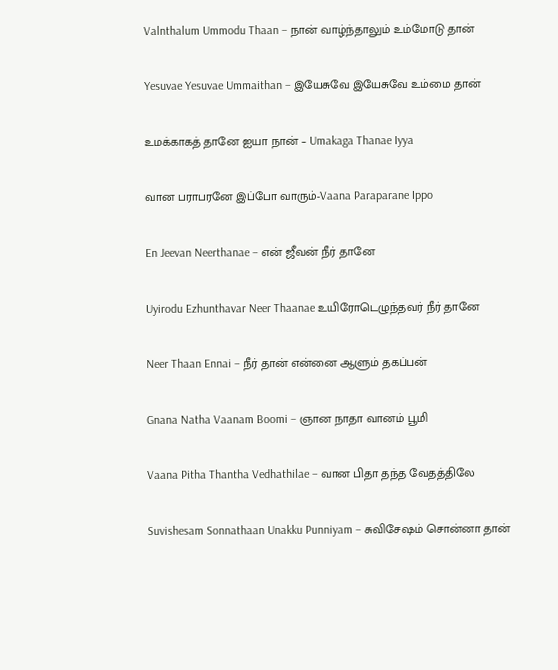Valnthalum Ummodu Thaan – நான் வாழ்ந்தாலும் உம்மோடு தான்

Yesuvae Yesuvae Ummaithan – இயேசுவே இயேசுவே உம்மை தான்

உமக்காகத் தானே ஐயா நான் – Umakaga Thanae Iyya

வான பராபரனே இப்போ வாரும்-Vaana Paraparane Ippo

En Jeevan Neerthanae – என் ஜீவன் நீர் தானே

Uyirodu Ezhunthavar Neer Thaanae உயிரோடெழுந்தவர் நீர் தானே

Neer Thaan Ennai – நீர் தான் என்னை ஆளும் தகப்பன்

Gnana Natha Vaanam Boomi – ஞான நாதா வானம் பூமி

Vaana Pitha Thantha Vedhathilae – வான பிதா தந்த வேதத்திலே

Suvishesam Sonnathaan Unakku Punniyam – சுவிசேஷம் சொன்னா தான்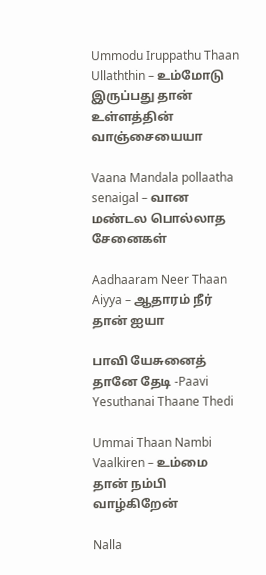Ummodu Iruppathu Thaan Ullaththin – உம்மோடு இருப்பது தான் உள்ளத்தின் வாஞ்சையையா

Vaana Mandala pollaatha senaigal – வான மண்டல பொல்லாத சேனைகள்

Aadhaaram Neer Thaan Aiyya – ஆதாரம் நீர் தான் ஐயா

பாவி யேசுனைத் தானே தேடி -Paavi Yesuthanai Thaane Thedi

Ummai Thaan Nambi Vaalkiren – உம்மை தான் நம்பி வாழ்கிறேன்

Nalla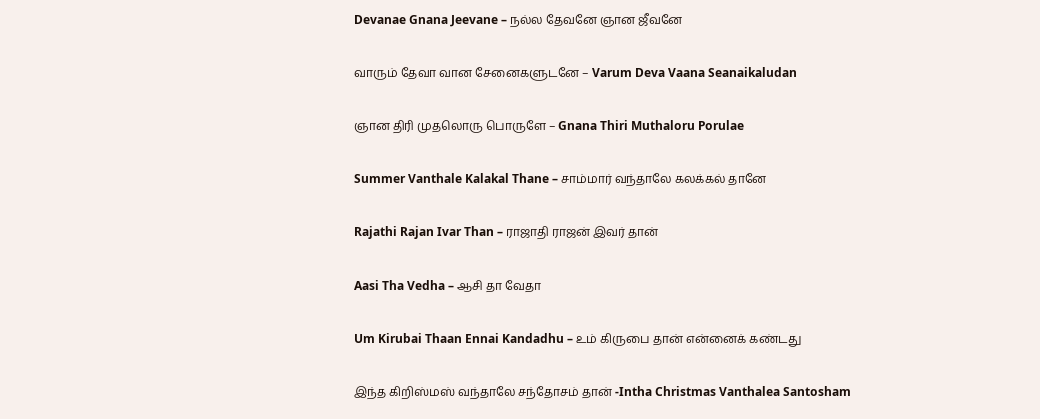Devanae Gnana Jeevane – நல்ல தேவனே ஞான ஜீவனே

வாரும் தேவா வான சேனைகளுடனே – Varum Deva Vaana Seanaikaludan

ஞான திரி முதலொரு பொருளே – Gnana Thiri Muthaloru Porulae

Summer Vanthale Kalakal Thane – சாம்மார் வந்தாலே கலக்கல் தானே

Rajathi Rajan Ivar Than – ராஜாதி ராஜன் இவர் தான்

Aasi Tha Vedha – ஆசி தா வேதா

Um Kirubai Thaan Ennai Kandadhu – உம் கிருபை தான் என்னைக் கண்டது

இந்த கிறிஸ்மஸ் வந்தாலே சந்தோசம் தான் -Intha Christmas Vanthalea Santosham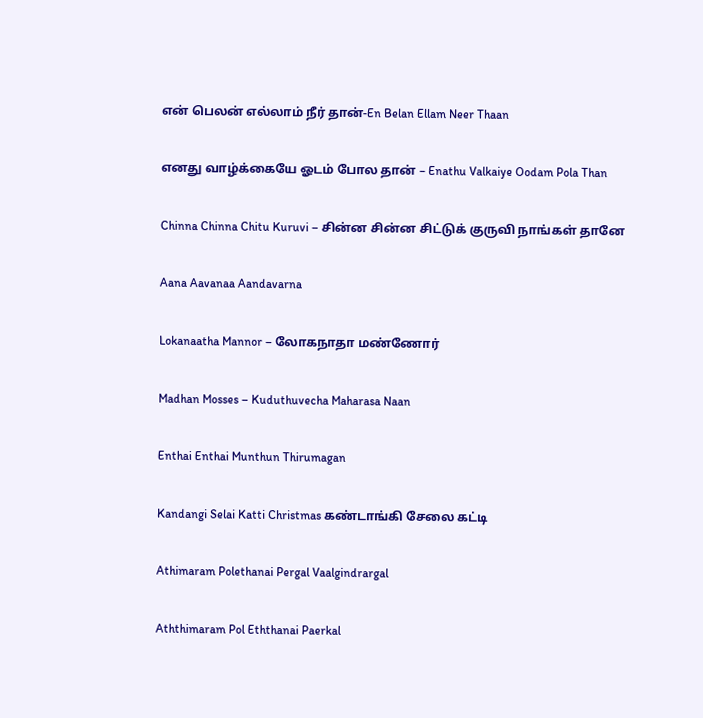என் பெலன் எல்லாம் நீர் தான்-En Belan Ellam Neer Thaan

எனது வாழ்க்கையே ஓடம் போல தான் – Enathu Valkaiye Oodam Pola Than

Chinna Chinna Chitu Kuruvi – சின்ன சின்ன சிட்டுக் குருவி நாங்கள் தானே

Aana Aavanaa Aandavarna

Lokanaatha Mannor – லோகநாதா மண்ணோர்

Madhan Mosses – Kuduthuvecha Maharasa Naan

Enthai Enthai Munthun Thirumagan

Kandangi Selai Katti Christmas கண்டாங்கி சேலை கட்டி

Athimaram Polethanai Pergal Vaalgindrargal

Aththimaram Pol Eththanai Paerkal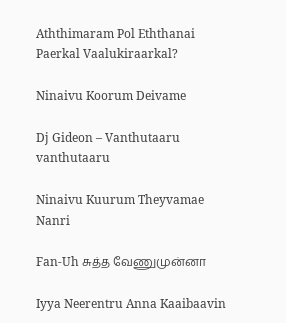Aththimaram Pol Eththanai Paerkal Vaalukiraarkal?

Ninaivu Koorum Deivame

Dj Gideon – Vanthutaaru vanthutaaru

Ninaivu Kuurum Theyvamae Nanri

Fan-Uh சுத்த வேணுமுன்னா

Iyya Neerentru Anna Kaaibaavin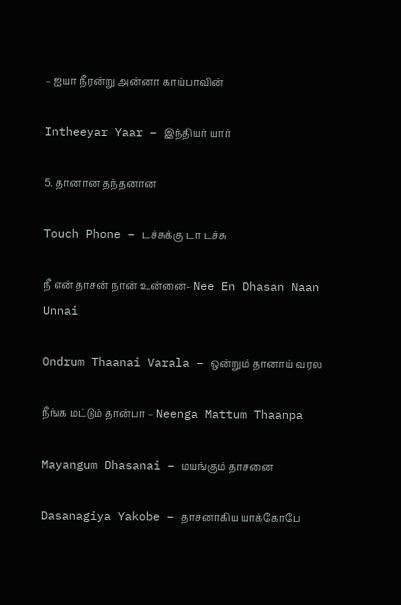– ஐயா நீரன்று அன்னா காய்பாவின்

Intheeyar Yaar – இந்தியர் யார்

5. தானான தந்தனான

Touch Phone – டச்சுக்கு டா டச்சு

நீ என் தாசன் நான் உன்னை- Nee En Dhasan Naan Unnai

Ondrum Thaanai Varala – ஒன்றும் தானாய் வரல

நீங்க மட்டும் தான்பா – Neenga Mattum Thaanpa

Mayangum Dhasanai – மயங்கும் தாசனை

Dasanagiya Yakobe – தாசனாகிய யாக்கோபே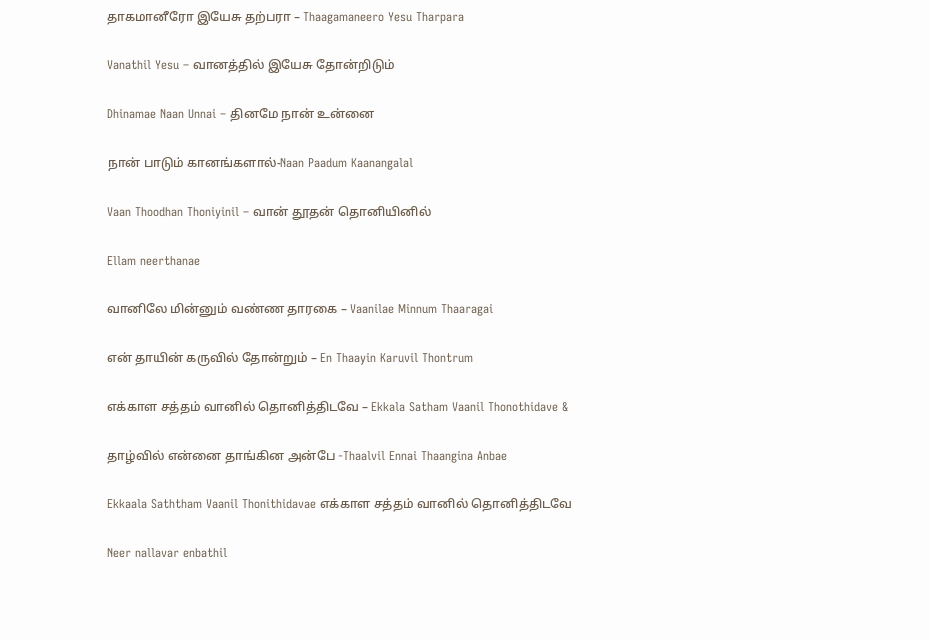தாகமானீரோ இயேசு தற்பரா – Thaagamaneero Yesu Tharpara

Vanathil Yesu – வானத்தில் இயேசு தோன்றிடும்

Dhinamae Naan Unnai – தினமே நான் உன்னை

நான் பாடும் கானங்களால்-Naan Paadum Kaanangalal

Vaan Thoodhan Thoniyinil – வான் தூதன் தொனியினில்

Ellam neerthanae

வானிலே மின்னும் வண்ண தாரகை – Vaanilae Minnum Thaaragai

என் தாயின் கருவில் தோன்றும் – En Thaayin Karuvil Thontrum

எக்காள சத்தம் வானில் தொனித்திடவே – Ekkala Satham Vaanil Thonothidave &

தாழ்வில் என்னை தாங்கின அன்பே -Thaalvil Ennai Thaangina Anbae

Ekkaala Saththam Vaanil Thonithidavae எக்காள சத்தம் வானில் தொனித்திடவே

Neer nallavar enbathil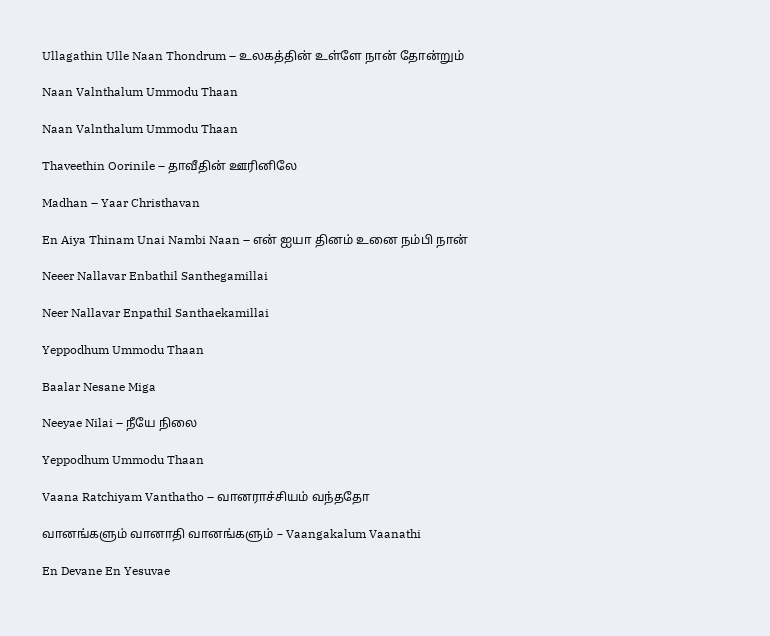Ullagathin Ulle Naan Thondrum – உலகத்தின் உள்ளே நான் தோன்றும்

Naan Valnthalum Ummodu Thaan

Naan Valnthalum Ummodu Thaan

Thaveethin Oorinile – தாவீதின் ஊரினிலே

Madhan – Yaar Christhavan

En Aiya Thinam Unai Nambi Naan – என் ஐயா தினம் உனை நம்பி நான்

Neeer Nallavar Enbathil Santhegamillai

Neer Nallavar Enpathil Santhaekamillai

Yeppodhum Ummodu Thaan

Baalar Nesane Miga

Neeyae Nilai – நீயே நிலை

Yeppodhum Ummodu Thaan

Vaana Ratchiyam Vanthatho – வானராச்சியம் வந்ததோ

வானங்களும் வானாதி வானங்களும் – Vaangakalum Vaanathi

En Devane En Yesuvae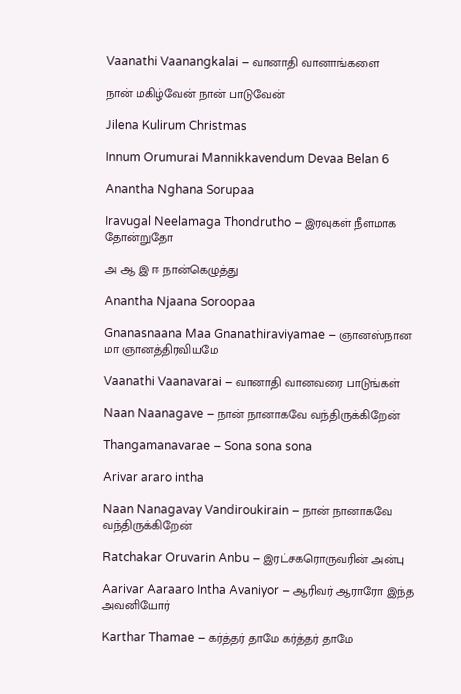Vaanathi Vaanangkalai – வானாதி வானாங்களை

நான் மகிழ்வேன் நான் பாடுவேன்

Jilena Kulirum Christmas

Innum Orumurai Mannikkavendum Devaa Belan 6

Anantha Nghana Sorupaa

Iravugal Neelamaga Thondrutho – இரவுகள் நீளமாக தோன்றுதோ

அ ஆ இ ஈ நான்கெழுத்து

Anantha Njaana Soroopaa

Gnanasnaana Maa Gnanathiraviyamae – ஞானஸ்நான மா ஞானத்திரவியமே

Vaanathi Vaanavarai – வானாதி வானவரை பாடுங்கள்

Naan Naanagave – நான் நானாகவே வந்திருக்கிறேன்

Thangamanavarae – Sona sona sona

Arivar araro intha

Naan Nanagavay Vandiroukirain – நான் நானாகவே வந்திருக்கிறேன்

Ratchakar Oruvarin Anbu – இரட்சகரொருவரின் அன்பு

Aarivar Aaraaro Intha Avaniyor – ஆரிவர் ஆராரோ இந்த அவனியோர்

Karthar Thamae – கர்த்தர் தாமே கர்த்தர் தாமே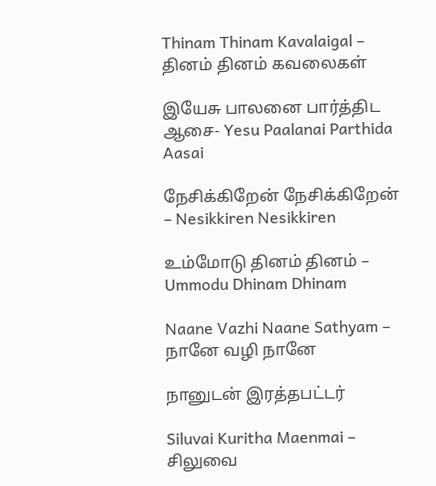Thinam Thinam Kavalaigal – தினம் தினம் கவலைகள்

இயேசு பாலனை பார்த்திட ஆசை- Yesu Paalanai Parthida Aasai

நேசிக்கிறேன் நேசிக்கிறேன் – Nesikkiren Nesikkiren

உம்மோடு தினம் தினம் – Ummodu Dhinam Dhinam

Naane Vazhi Naane Sathyam – நானே வழி நானே

நானுடன் இரத்தபட்டர்

Siluvai Kuritha Maenmai – சிலுவை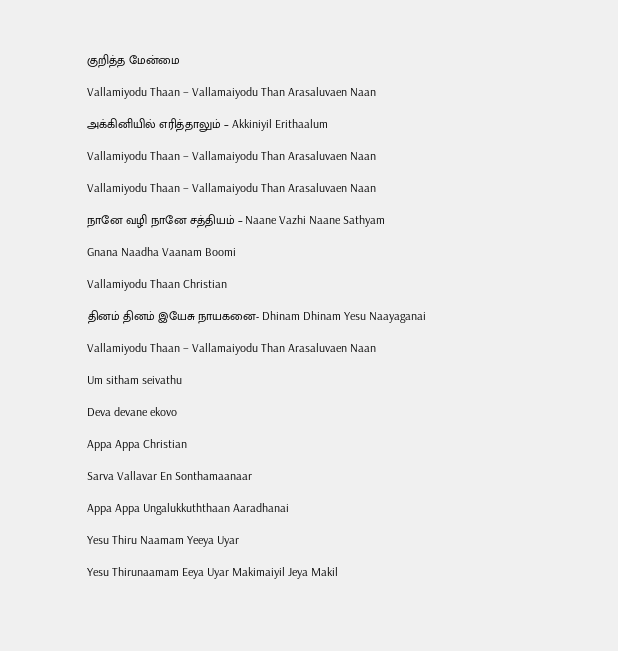குறித்த மேன்மை

Vallamiyodu Thaan – Vallamaiyodu Than Arasaluvaen Naan

அக்கினியில் எரித்தாலும் – Akkiniyil Erithaalum

Vallamiyodu Thaan – Vallamaiyodu Than Arasaluvaen Naan

Vallamiyodu Thaan – Vallamaiyodu Than Arasaluvaen Naan

நானே வழி நானே சத்தியம் – Naane Vazhi Naane Sathyam

Gnana Naadha Vaanam Boomi

Vallamiyodu Thaan Christian

தினம் தினம் இயேசு நாயகனை- Dhinam Dhinam Yesu Naayaganai

Vallamiyodu Thaan – Vallamaiyodu Than Arasaluvaen Naan

Um sitham seivathu

Deva devane ekovo

Appa Appa Christian

Sarva Vallavar En Sonthamaanaar

Appa Appa Ungalukkuththaan Aaradhanai

Yesu Thiru Naamam Yeeya Uyar

Yesu Thirunaamam Eeya Uyar Makimaiyil Jeya Makil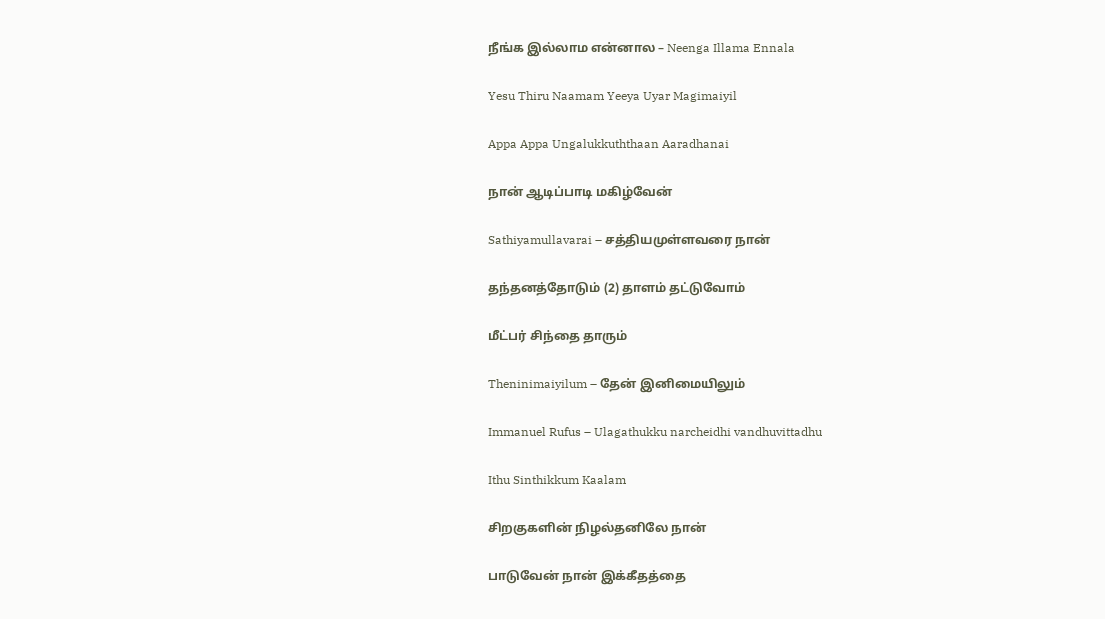நீங்க இல்லாம என்னால – Neenga Illama Ennala

Yesu Thiru Naamam Yeeya Uyar Magimaiyil

Appa Appa Ungalukkuththaan Aaradhanai

நான் ஆடிப்பாடி மகிழ்வேன்

Sathiyamullavarai – சத்தியமுள்ளவரை நான்

தந்தனத்தோடும் (2) தாளம் தட்டுவோம்

மீட்பர் சிந்தை தாரும்

Theninimaiyilum – தேன் இனிமையிலும்

Immanuel Rufus – Ulagathukku narcheidhi vandhuvittadhu

Ithu Sinthikkum Kaalam

சிறகுகளின் நிழல்தனிலே நான்

பாடுவேன் நான் இக்கீதத்தை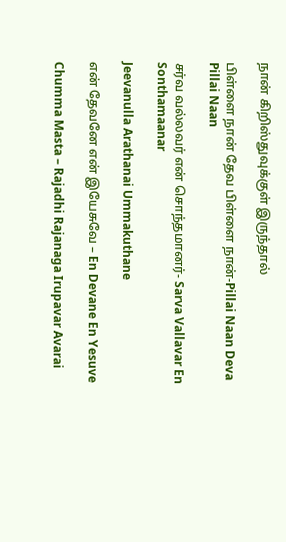நான் கிறிஸ்துவுக்குள் இருந்தால்

பிள்ளை நான் தேவ பிள்ளை நான்-Pillai Naan Deva Pillai Naan

சர்வ வல்லவர் என் சொந்தமானர்- Sarva Vallavar En Sonthamaanar

Jeevanulla Arathanai Ummakuthane

என் தேவனே என் இயேசுவே – En Devane En Yesuve

Chumma Masta – Rajadhi Rajanaga Irupavar Avarai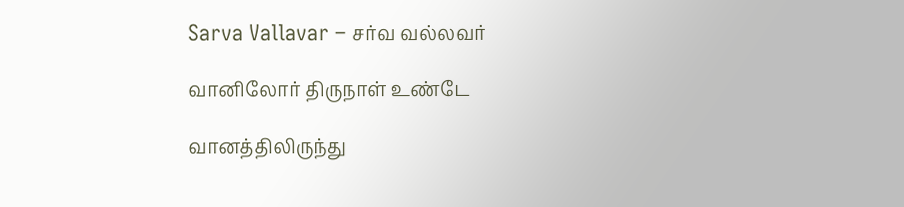Sarva Vallavar – சர்வ வல்லவர்

வானிலோர் திருநாள் உண்டே

வானத்திலிருந்து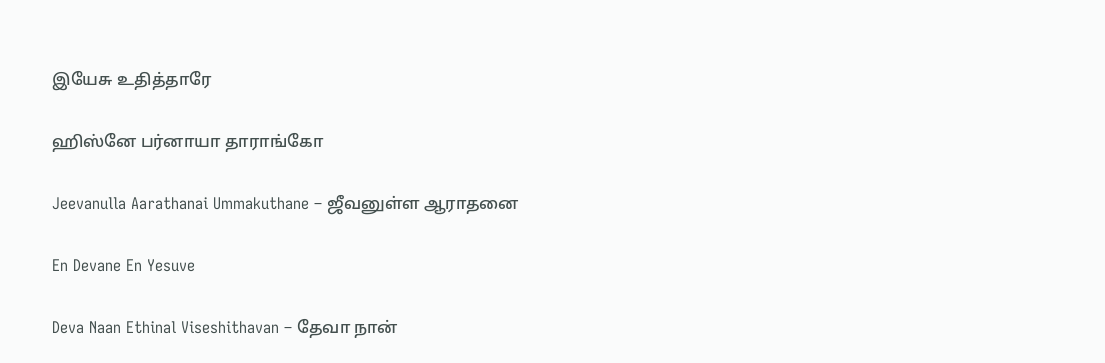இயேசு உதித்தாரே

ஹிஸ்னே பர்னாயா தாராங்கோ

Jeevanulla Aarathanai Ummakuthane – ஜீவனுள்ள ஆராதனை

En Devane En Yesuve

Deva Naan Ethinal Viseshithavan – தேவா நான்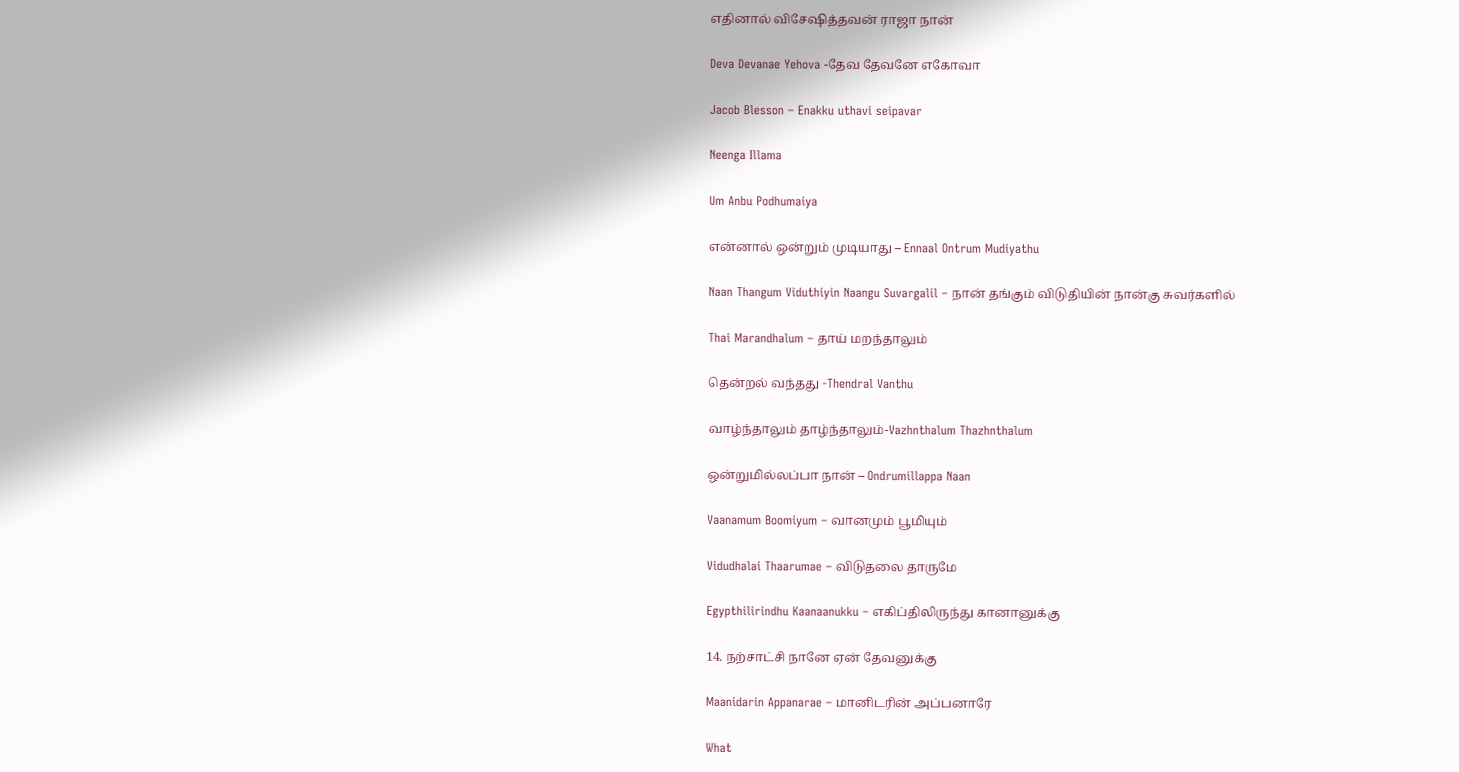எதினால் விசேஷித்தவன் ராஜா நான்

Deva Devanae Yehova -தேவ தேவனே எகோவா

Jacob Blesson – Enakku uthavi seipavar

Neenga Illama

Um Anbu Podhumaiya

என்னால் ஒன்றும் முடியாது – Ennaal Ontrum Mudiyathu

Naan Thangum Viduthiyin Naangu Suvargalil – நான் தங்கும் விடுதியின் நான்கு சுவர்களில்

Thai Marandhalum – தாய் மறந்தாலும்

தென்றல் வந்தது -Thendral Vanthu

வாழ்ந்தாலும் தாழ்ந்தாலும்-Vazhnthalum Thazhnthalum

ஒன்றுமில்லப்பா நான் – Ondrumillappa Naan

Vaanamum Boomiyum – வானமும் பூமியும்

Vidudhalai Thaarumae – விடுதலை தாருமே

Egypthilirindhu Kaanaanukku – எகிப்திலிருந்து கானானுக்கு

14. நற்சாட்சி நானே ஏன் தேவனுக்கு

Maanidarin Appanarae – மானிடரின் அப்பனாரே

What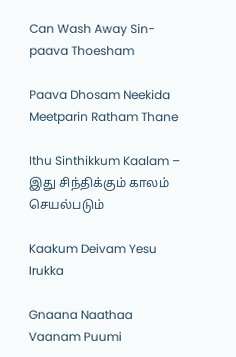Can Wash Away Sin-paava Thoesham

Paava Dhosam Neekida Meetparin Ratham Thane

Ithu Sinthikkum Kaalam – இது சிந்திக்கும் காலம் செயல்படும்

Kaakum Deivam Yesu Irukka

Gnaana Naathaa Vaanam Puumi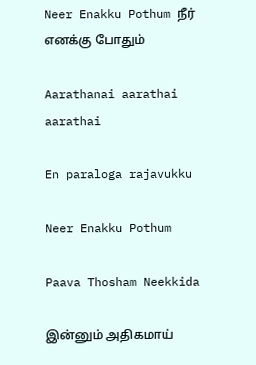Neer Enakku Pothum நீர் எனக்கு போதும்

Aarathanai aarathai aarathai

En paraloga rajavukku

Neer Enakku Pothum

Paava Thosham Neekkida

இன்னும் அதிகமாய்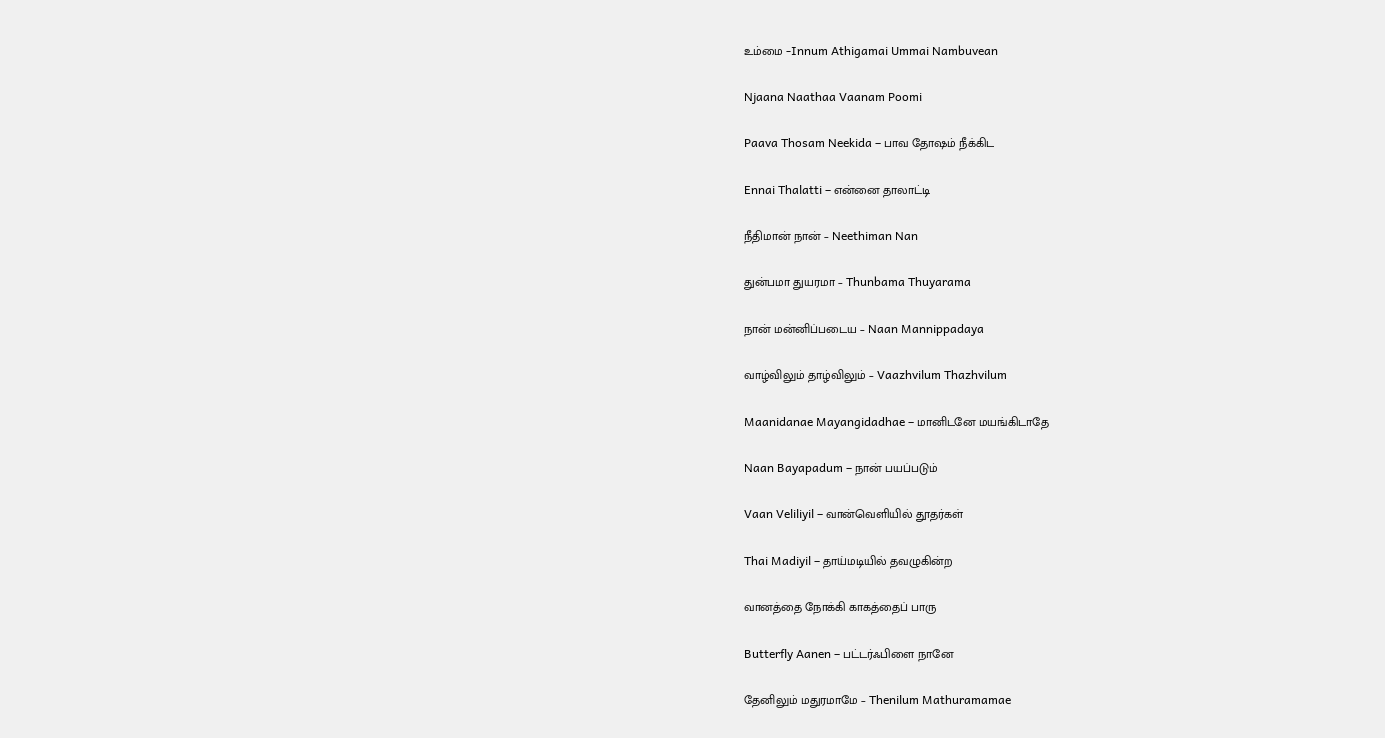உம்மை -Innum Athigamai Ummai Nambuvean

Njaana Naathaa Vaanam Poomi

Paava Thosam Neekida – பாவ தோஷம் நீக்கிட

Ennai Thalatti – என்னை தாலாட்டி

நீதிமான் நான் – Neethiman Nan

துன்பமா துயரமா – Thunbama Thuyarama

நான் மன்னிப்படைய – Naan Mannippadaya

வாழ்விலும் தாழ்விலும் – Vaazhvilum Thazhvilum

Maanidanae Mayangidadhae – மானிடனே மயங்கிடாதே

Naan Bayapadum – நான் பயப்படும்

Vaan Veliliyil – வான்வெளியில் தூதர்கள்

Thai Madiyil – தாய்மடியில் தவழுகின்ற

வானத்தை நோக்கி காகத்தைப் பாரு

Butterfly Aanen – பட்டர்ஃபிளை நானே

தேனிலும் மதுரமாமே – Thenilum Mathuramamae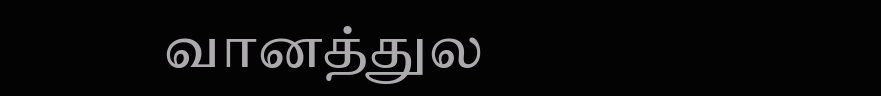வானத்துல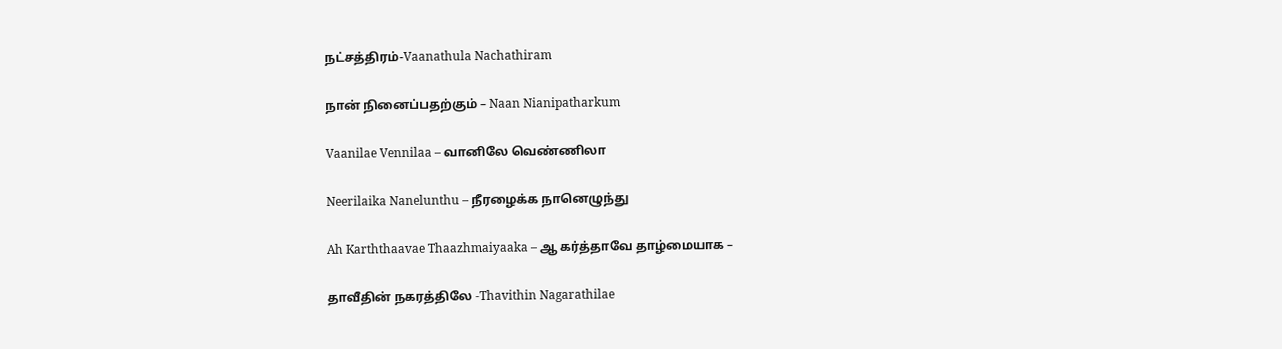நட்சத்திரம்-Vaanathula Nachathiram

நான் நினைப்பதற்கும் – Naan Nianipatharkum

Vaanilae Vennilaa – வானிலே வெண்ணிலா

Neerilaika Nanelunthu – நீரழைக்க நானெழுந்து

Ah Karththaavae Thaazhmaiyaaka – ஆ கர்த்தாவே தாழ்மையாக –

தாவீதின் நகரத்திலே -Thavithin Nagarathilae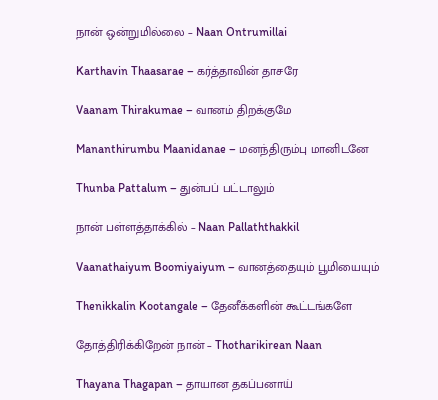நான் ஒன்றுமில்லை – Naan Ontrumillai

Karthavin Thaasarae – கர்த்தாவின் தாசரே

Vaanam Thirakumae – வானம் திறக்குமே

Mananthirumbu Maanidanae – மனந்திரும்பு மானிடனே

Thunba Pattalum – துன்பப் பட்டாலும்

நான் பள்ளத்தாக்கில் – Naan Pallaththakkil

Vaanathaiyum Boomiyaiyum – வானத்தையும் பூமியையும்

Thenikkalin Kootangale – தேனீக்களின் கூட்டங்களே

தோத்திரிக்கிறேன் நான் – Thotharikirean Naan

Thayana Thagapan – தாயான தகப்பனாய்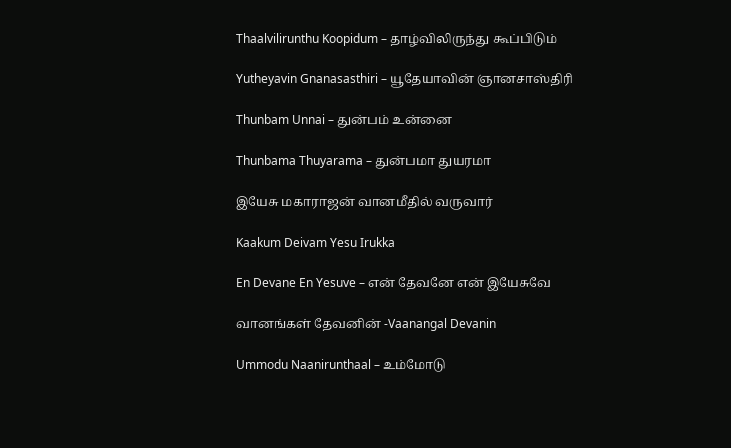Thaalvilirunthu Koopidum – தாழ்விலிருந்து கூப்பிடும்

Yutheyavin Gnanasasthiri – யூதேயாவின் ஞானசாஸ்திரி

Thunbam Unnai – துன்பம் உன்னை

Thunbama Thuyarama – துன்பமா துயரமா

இயேசு மகாராஜன் வானமீதில் வருவார்

Kaakum Deivam Yesu Irukka

En Devane En Yesuve – என் தேவனே என் இயேசுவே

வானங்கள் தேவனின் -Vaanangal Devanin

Ummodu Naanirunthaal – உம்மோடு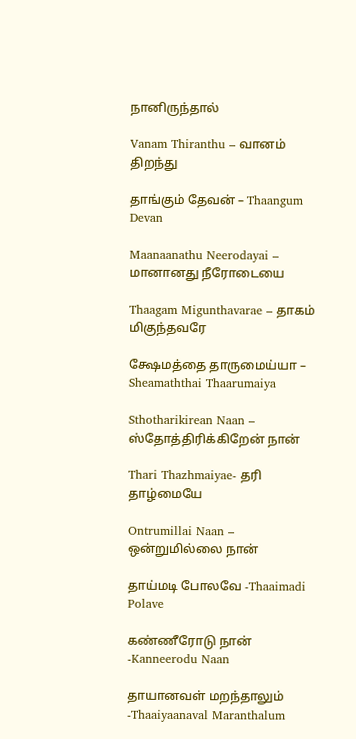நானிருந்தால்

Vanam Thiranthu – வானம் திறந்து

தாங்கும் தேவன் – Thaangum Devan

Maanaanathu Neerodayai – மானானது நீரோடையை

Thaagam Migunthavarae – தாகம் மிகுந்தவரே

க்ஷேமத்தை தாருமைய்யா – Sheamaththai Thaarumaiya

Sthotharikirean Naan – ஸ்தோத்திரிக்கிறேன் நான்

Thari Thazhmaiyae- தரி தாழ்மையே

Ontrumillai Naan – ஒன்றுமில்லை நான்

தாய்மடி போலவே -Thaaimadi Polave

கண்ணீரோடு நான் -Kanneerodu Naan

தாயானவள் மறந்தாலும் -Thaaiyaanaval Maranthalum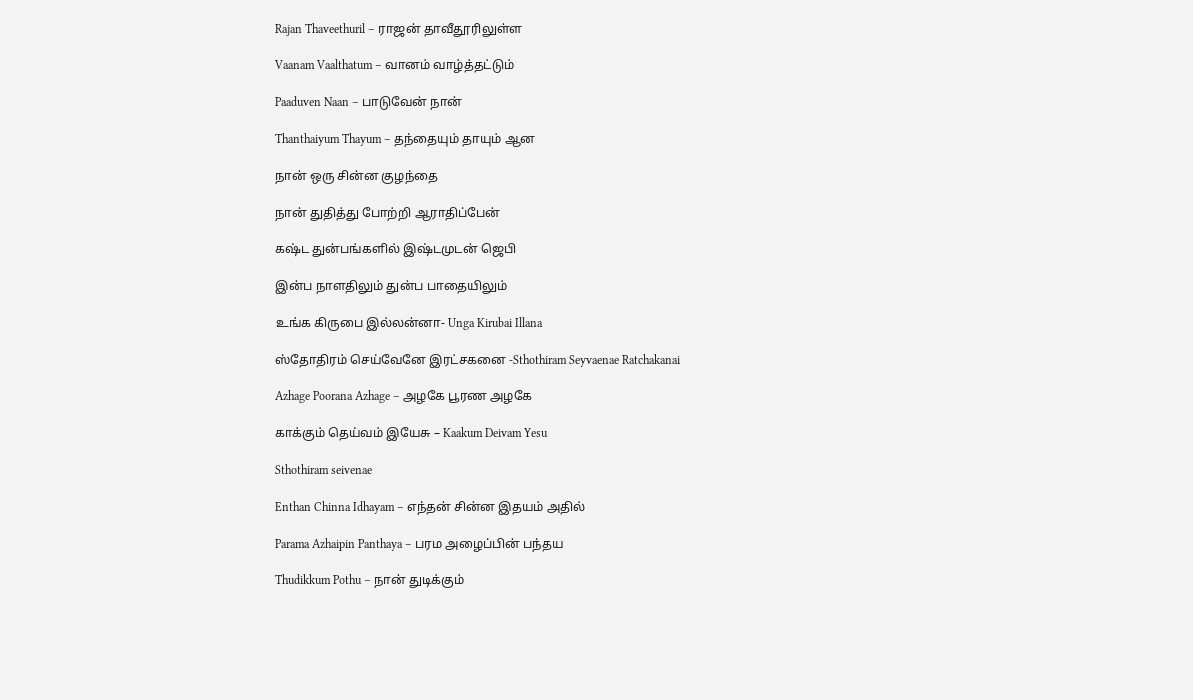Rajan Thaveethuril – ராஜன் தாவீதூரிலுள்ள

Vaanam Vaalthatum – வானம் வாழ்த்தட்டும்

Paaduven Naan – பாடுவேன் நான்

Thanthaiyum Thayum – தந்தையும் தாயும் ஆன

நான் ஒரு சின்ன குழந்தை

நான் துதித்து போற்றி ஆராதிப்பேன்

கஷ்ட துன்பங்களில் இஷ்டமுடன் ஜெபி

இன்ப நாளதிலும் துன்ப பாதையிலும்

உங்க கிருபை இல்லன்னா- Unga Kirubai Illana

ஸ்தோதிரம் செய்வேனே இரட்சகனை -Sthothiram Seyvaenae Ratchakanai

Azhage Poorana Azhage – அழகே பூரண அழகே

காக்கும் தெய்வம் இயேசு – Kaakum Deivam Yesu

Sthothiram seivenae

Enthan Chinna Idhayam – எந்தன் சின்ன இதயம் அதில்

Parama Azhaipin Panthaya – பரம அழைப்பின் பந்தய

Thudikkum Pothu – நான் துடிக்கும்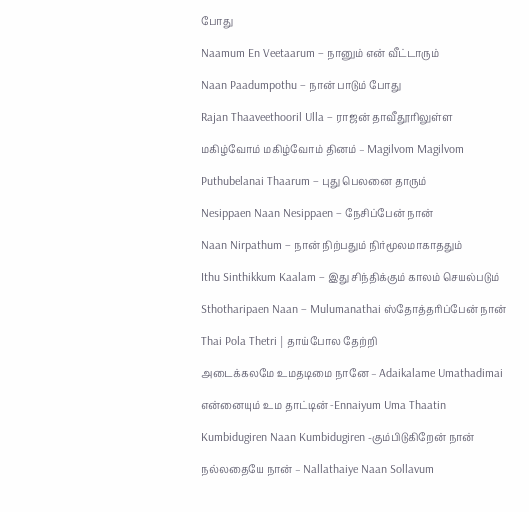போது

Naamum En Veetaarum – நானும் என் வீட்டாரும்

Naan Paadumpothu – நான் பாடும் போது

Rajan Thaaveethooril Ulla – ராஜன் தாவீதூரிலுள்ள

மகிழ்வோம் மகிழ்வோம் தினம் – Magilvom Magilvom

Puthubelanai Thaarum – புது பெலனை தாரும்

Nesippaen Naan Nesippaen – நேசிப்பேன் நான்

Naan Nirpathum – நான் நிற்பதும் நிர்மூலமாகாததும்

Ithu Sinthikkum Kaalam – இது சிந்திக்கும் காலம் செயல்படும்

Sthotharipaen Naan – Mulumanathai ஸ்தோத்தரிப்பேன் நான்

Thai Pola Thetri | தாய்போல தேற்றி

அடைக்கலமே உமதடிமை நானே – Adaikalame Umathadimai

என்னையும் உம தாட்டின் -Ennaiyum Uma Thaatin

Kumbidugiren Naan Kumbidugiren -கும்பிடுகிறேன் நான்

நல்லதையே நான் – Nallathaiye Naan Sollavum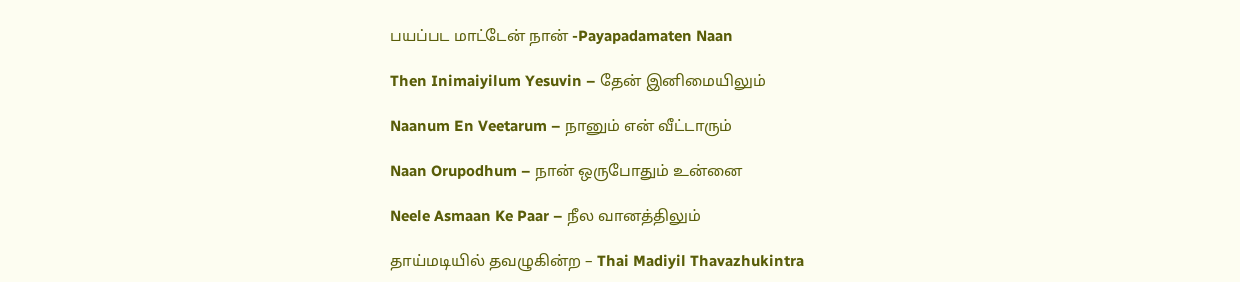பயப்பட மாட்டேன் நான் -Payapadamaten Naan

Then Inimaiyilum Yesuvin – தேன் இனிமையிலும்

Naanum En Veetarum – நானும் என் வீட்டாரும்

Naan Orupodhum – நான் ஒருபோதும் உன்னை

Neele Asmaan Ke Paar – நீல வானத்திலும்

தாய்மடியில் தவழுகின்ற – Thai Madiyil Thavazhukintra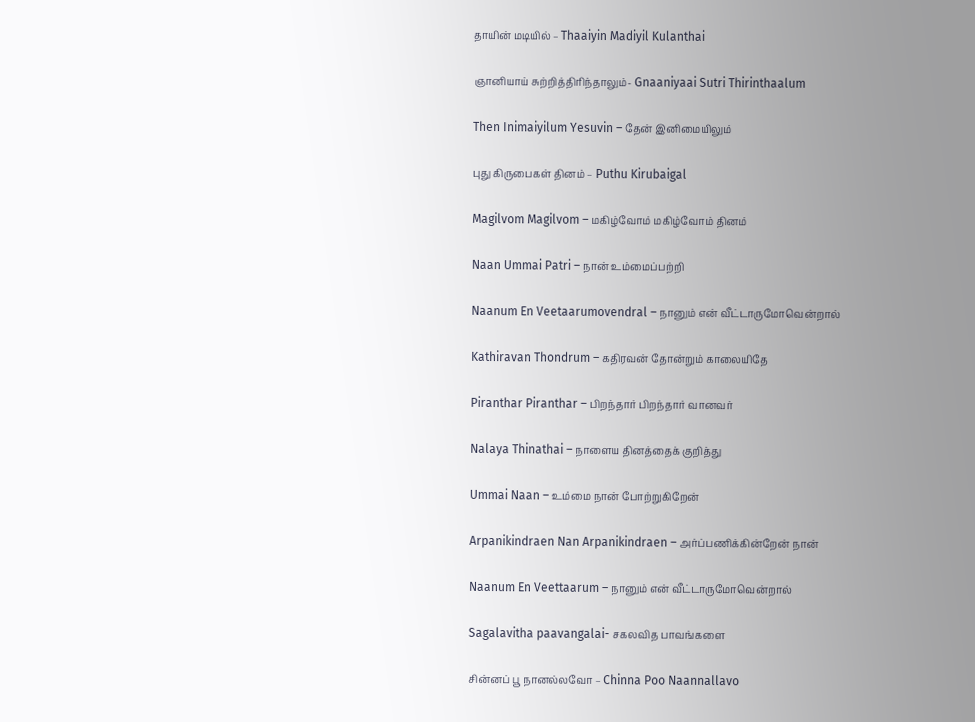தாயின் மடியில் – Thaaiyin Madiyil Kulanthai

ஞானியாய் சுற்றித்திரிந்தாலும்- Gnaaniyaai Sutri Thirinthaalum

Then Inimaiyilum Yesuvin – தேன் இனிமையிலும்

புது கிருபைகள் தினம் – Puthu Kirubaigal

Magilvom Magilvom – மகிழ்வோம் மகிழ்வோம் தினம்

Naan Ummai Patri – நான் உம்மைப்பற்றி

Naanum En Veetaarumovendral – நானும் என் வீட்டாருமோவென்றால்

Kathiravan Thondrum – கதிரவன் தோன்றும் காலையிதே

Piranthar Piranthar – பிறந்தார் பிறந்தார் வானவர்

Nalaya Thinathai – நாளைய தினத்தைக் குறித்து

Ummai Naan – உம்மை நான் போற்றுகிறேன்

Arpanikindraen Nan Arpanikindraen – அர்ப்பணிக்கின்றேன் நான்

Naanum En Veettaarum – நானும் என் வீட்டாருமோவென்றால்

Sagalavitha paavangalai- சகலவித பாவங்களை

சின்னப் பூ நானல்லவோ – Chinna Poo Naannallavo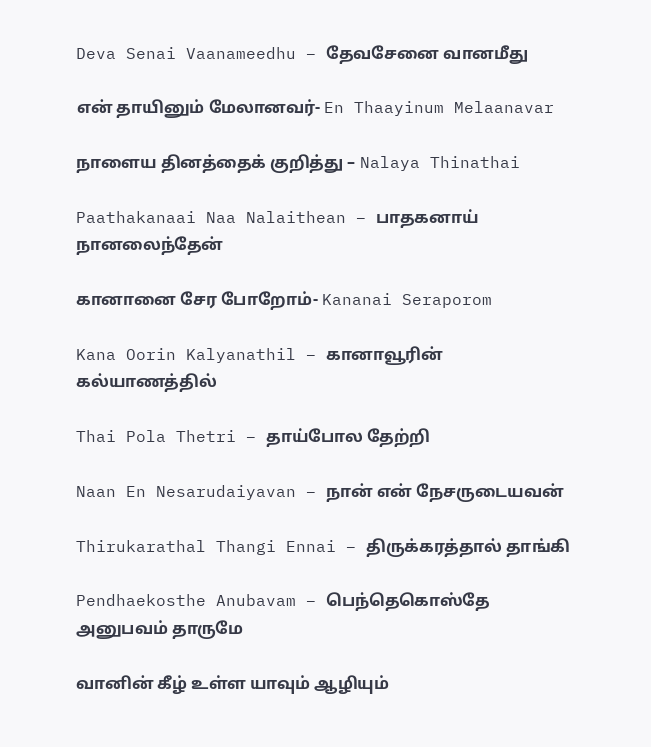Deva Senai Vaanameedhu – தேவசேனை வானமீது

என் தாயினும் மேலானவர்- En Thaayinum Melaanavar

நாளைய தினத்தைக் குறித்து – Nalaya Thinathai

Paathakanaai Naa Nalaithean – பாதகனாய் நானலைந்தேன்

கானானை சேர போறோம்- Kananai Seraporom

Kana Oorin Kalyanathil – கானாவூரின் கல்யாணத்தில்

Thai Pola Thetri – தாய்போல தேற்றி

Naan En Nesarudaiyavan – நான் என் நேசருடையவன்

Thirukarathal Thangi Ennai – திருக்கரத்தால் தாங்கி

Pendhaekosthe Anubavam – பெந்தெகொஸ்தே அனுபவம் தாருமே

வானின் கீழ் உள்ள யாவும் ஆழியும்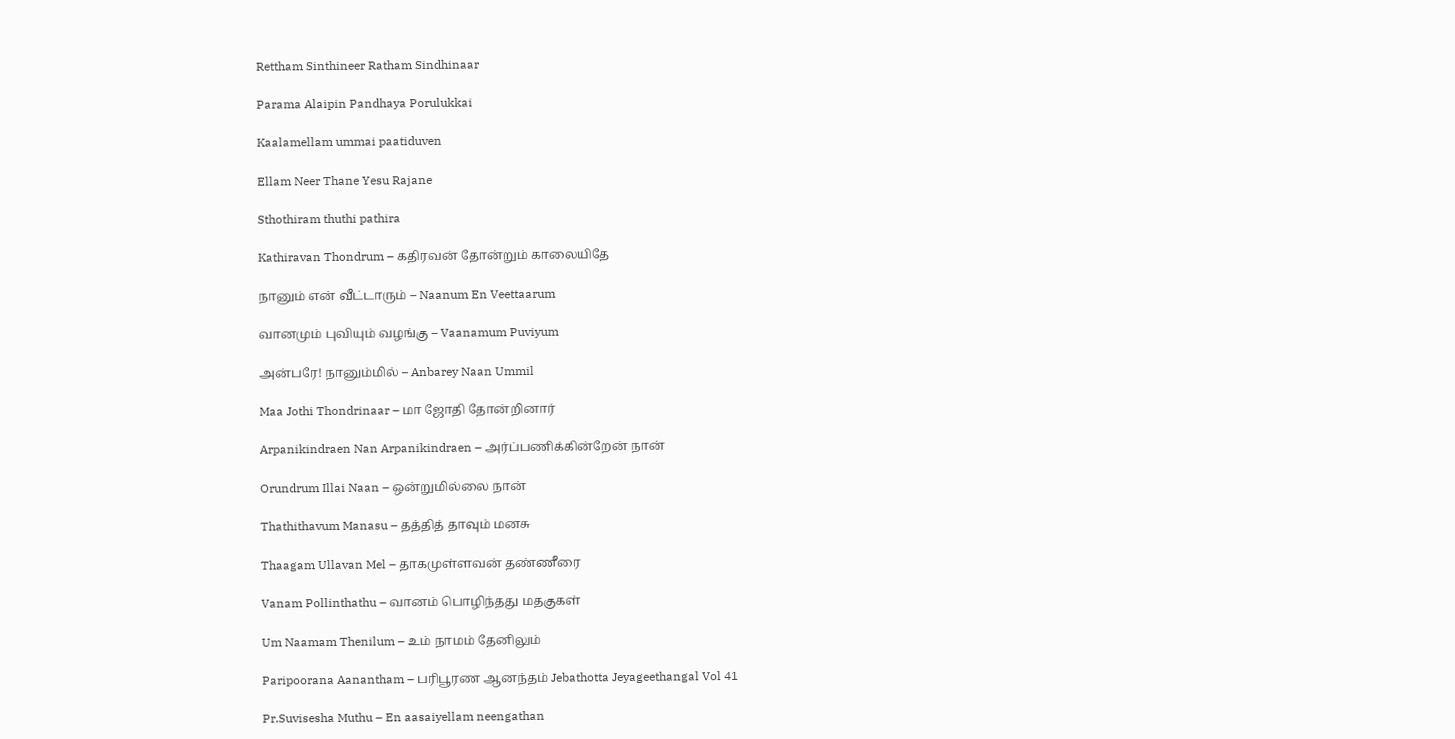Rettham Sinthineer Ratham Sindhinaar

Parama Alaipin Pandhaya Porulukkai

Kaalamellam ummai paatiduven

Ellam Neer Thane Yesu Rajane

Sthothiram thuthi pathira

Kathiravan Thondrum – கதிரவன் தோன்றும் காலையிதே

நானும் என் வீட்டாரும் – Naanum En Veettaarum

வானமும் புவியும் வழங்கு – Vaanamum Puviyum

அன்பரே! நானும்மில் – Anbarey Naan Ummil

Maa Jothi Thondrinaar – மா ஜோதி தோன்றினார்

Arpanikindraen Nan Arpanikindraen – அர்ப்பணிக்கின்றேன் நான்

Orundrum Illai Naan – ஒன்றுமில்லை நான்

Thathithavum Manasu – தத்தித் தாவும் மனசு

Thaagam Ullavan Mel – தாகமுள்ளவன் தண்ணீரை

Vanam Pollinthathu – வானம் பொழிந்தது மதகுகள்

Um Naamam Thenilum – உம் நாமம் தேனிலும்

Paripoorana Aanantham – பரிபூரண ஆனந்தம் Jebathotta Jeyageethangal Vol 41

Pr.Suvisesha Muthu – En aasaiyellam neengathan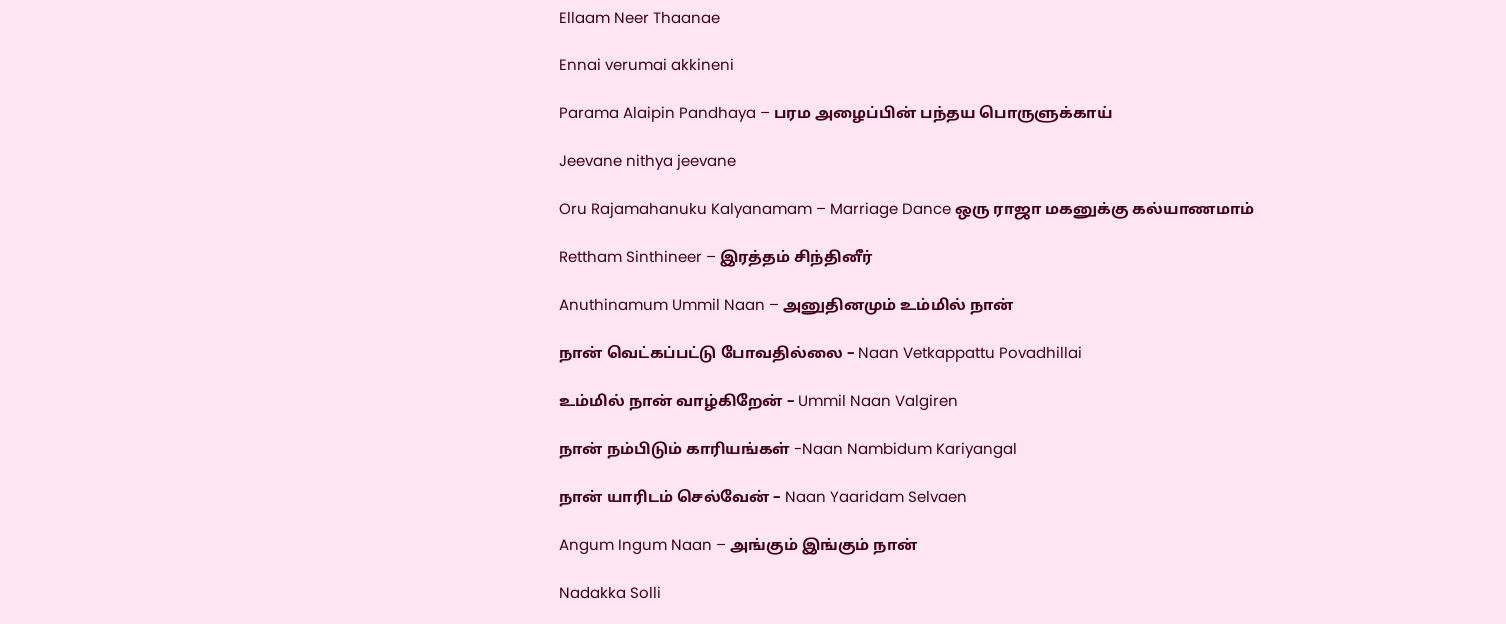Ellaam Neer Thaanae

Ennai verumai akkineni

Parama Alaipin Pandhaya – பரம அழைப்பின் பந்தய பொருளுக்காய்

Jeevane nithya jeevane

Oru Rajamahanuku Kalyanamam – Marriage Dance ஒரு ராஜா மகனுக்கு கல்யாணமாம்

Rettham Sinthineer – இரத்தம் சிந்தினீர்

Anuthinamum Ummil Naan – அனுதினமும் உம்மில் நான்

நான் வெட்கப்பட்டு போவதில்லை – Naan Vetkappattu Povadhillai

உம்மில் நான் வாழ்கிறேன் – Ummil Naan Valgiren

நான் நம்பிடும் காரியங்கள் -Naan Nambidum Kariyangal

நான் யாரிடம் செல்வேன் – Naan Yaaridam Selvaen

Angum Ingum Naan – அங்கும் இங்கும் நான்

Nadakka Solli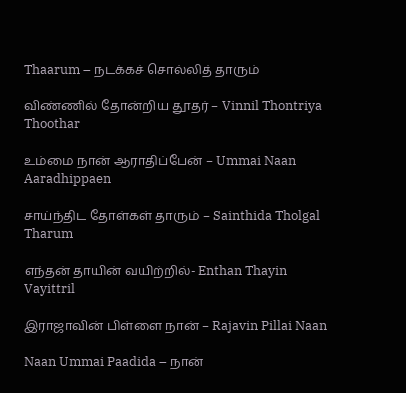Thaarum – நடக்கச் சொல்லித் தாரும்

விண்ணில் தோன்றிய தூதர் – Vinnil Thontriya Thoothar

உம்மை நான் ஆராதிப்பேன் – Ummai Naan Aaradhippaen

சாய்ந்திட தோள்கள் தாரும் – Sainthida Tholgal Tharum

எந்தன் தாயின் வயிற்றில்- Enthan Thayin Vayittril

இராஜாவின் பிள்ளை நான் – Rajavin Pillai Naan

Naan Ummai Paadida – நான்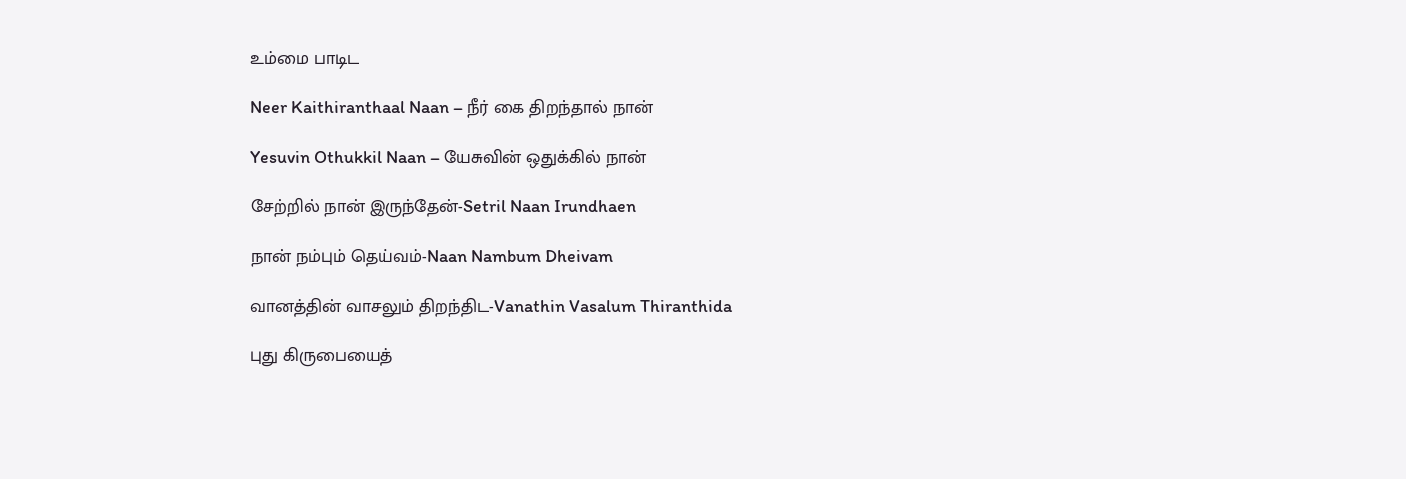உம்மை பாடிட

Neer Kaithiranthaal Naan – நீர் கை திறந்தால் நான்

Yesuvin Othukkil Naan – யேசுவின் ஒதுக்கில் நான்

சேற்றில் நான் இருந்தேன்-Setril Naan Irundhaen

நான் நம்பும் தெய்வம்-Naan Nambum Dheivam

வானத்தின் வாசலும் திறந்திட-Vanathin Vasalum Thiranthida

புது கிருபையைத்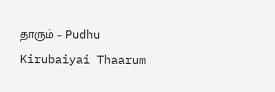தாரும் – Pudhu Kirubaiyai Thaarum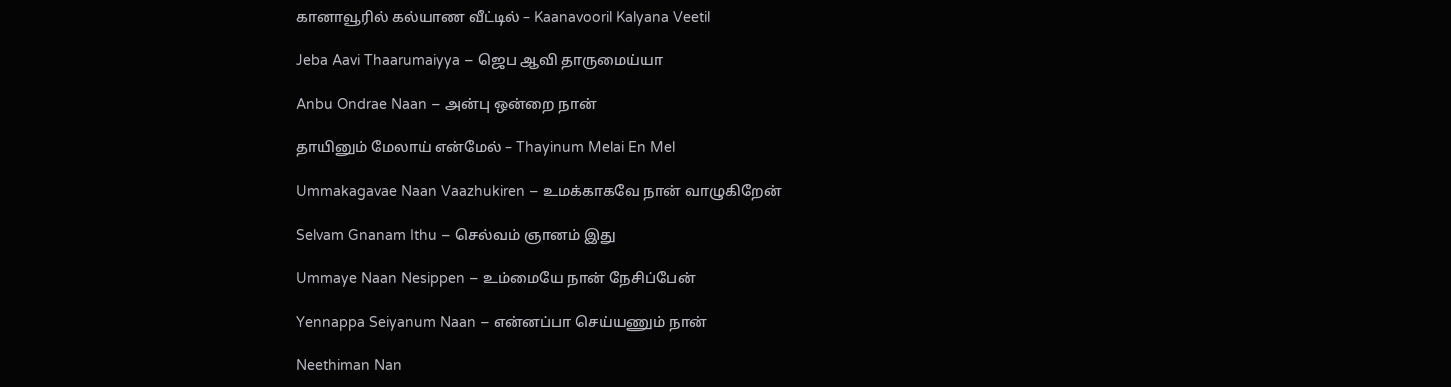கானாவூரில் கல்யாண வீட்டில் – Kaanavooril Kalyana Veetil

Jeba Aavi Thaarumaiyya – ஜெப ஆவி தாருமைய்யா

Anbu Ondrae Naan – அன்பு ஒன்றை நான்

தாயினும் மேலாய் என்மேல் – Thayinum Melai En Mel

Ummakagavae Naan Vaazhukiren – உமக்காகவே நான் வாழுகிறேன்

Selvam Gnanam Ithu – செல்வம் ஞானம் இது

Ummaye Naan Nesippen – உம்மையே நான் நேசிப்பேன்

Yennappa Seiyanum Naan – என்னப்பா செய்யணும் நான்

Neethiman Nan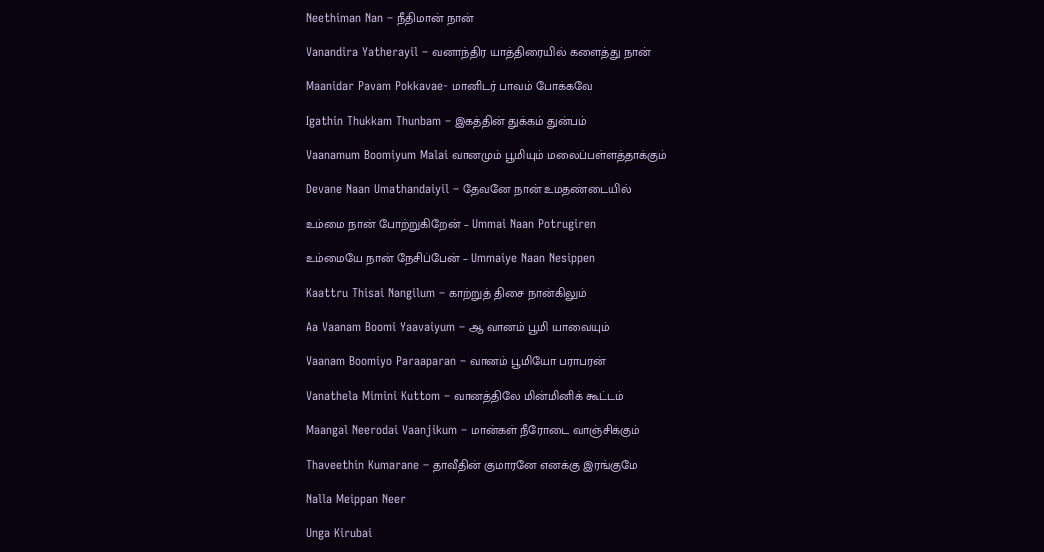Neethiman Nan – நீதிமான் நான்

Vanandira Yatherayil – வனாந்திர யாத்திரையில் களைத்து நான்

Maanidar Pavam Pokkavae- மானிடர் பாவம் போக்கவே

Igathin Thukkam Thunbam – இகத்தின் துக்கம் துன்பம்

Vaanamum Boomiyum Malai வானமும் பூமியும் மலைப்பள்ளத்தாக்கும்

Devane Naan Umathandaiyil – தேவனே நான் உமதண்டையில்

உம்மை நான் போற்றுகிறேன் – Ummai Naan Potrugiren

உம்மையே நான் நேசிப்பேன் – Ummaiye Naan Nesippen

Kaattru Thisai Nangilum – காற்றுத் திசை நான்கிலும்

Aa Vaanam Boomi Yaavaiyum – ஆ வானம் பூமி யாவையும்

Vaanam Boomiyo Paraaparan – வானம் பூமியோ பராபரன்

Vanathela Mimini Kuttom – வானத்திலே மின்மினிக் கூட்டம்

Maangal Neerodai Vaanjikum – மான்கள் நீரோடை வாஞ்சிக்கும்

Thaveethin Kumarane – தாவீதின் குமாரனே எனக்கு இரங்குமே

Nalla Meippan Neer

Unga Kirubai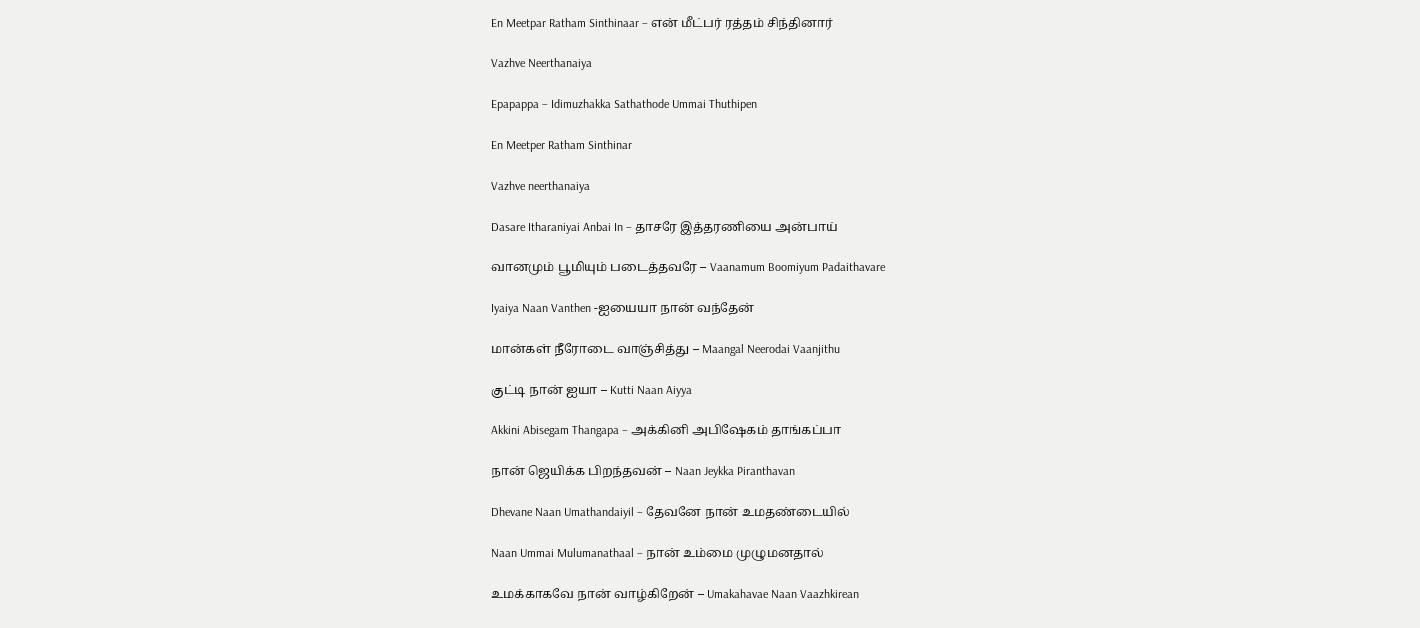En Meetpar Ratham Sinthinaar – என் மீட்பர் ரத்தம் சிந்தினார்

Vazhve Neerthanaiya

Epapappa – Idimuzhakka Sathathode Ummai Thuthipen

En Meetper Ratham Sinthinar

Vazhve neerthanaiya

Dasare Itharaniyai Anbai In – தாசரே இத்தரணியை அன்பாய்

வானமும் பூமியும் படைத்தவரே – Vaanamum Boomiyum Padaithavare

Iyaiya Naan Vanthen -ஐயையா நான் வந்தேன்

மான்கள் நீரோடை வாஞ்சித்து – Maangal Neerodai Vaanjithu

குட்டி நான் ஐயா – Kutti Naan Aiyya

Akkini Abisegam Thangapa – அக்கினி அபிஷேகம் தாங்கப்பா

நான் ஜெயிக்க பிறந்தவன் – Naan Jeykka Piranthavan

Dhevane Naan Umathandaiyil – தேவனே நான் உமதண்டையில்

Naan Ummai Mulumanathaal – நான் உம்மை முழுமனதால்

உமக்காகவே நான் வாழ்கிறேன் – Umakahavae Naan Vaazhkirean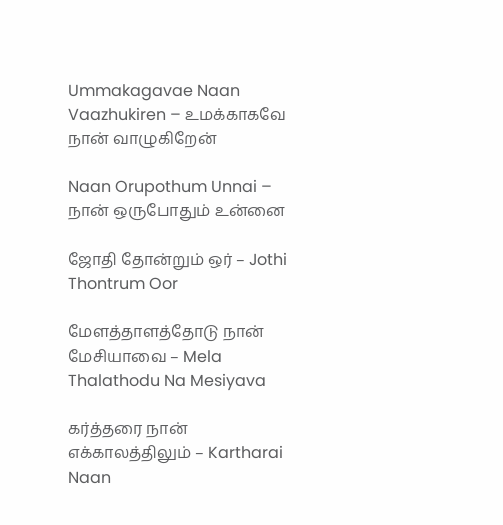Ummakagavae Naan Vaazhukiren – உமக்காகவே நான் வாழுகிறேன்

Naan Orupothum Unnai – நான் ஒருபோதும் உன்னை

ஜோதி தோன்றும் ஒர் – Jothi Thontrum Oor

மேளத்தாளத்தோடு நான் மேசியாவை – Mela Thalathodu Na Mesiyava

கர்த்தரை நான் எக்காலத்திலும் – Kartharai Naan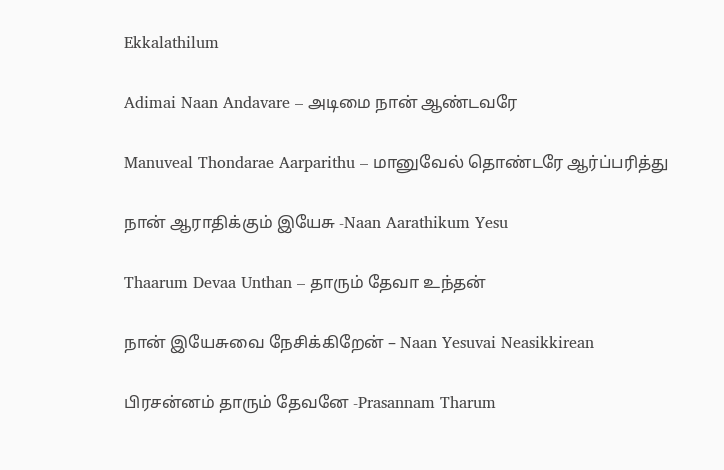Ekkalathilum

Adimai Naan Andavare – அடிமை நான் ஆண்டவரே

Manuveal Thondarae Aarparithu – மானுவேல் தொண்டரே ஆர்ப்பரித்து

நான் ஆராதிக்கும் இயேசு -Naan Aarathikum Yesu

Thaarum Devaa Unthan – தாரும் தேவா உந்தன்

நான் இயேசுவை நேசிக்கிறேன் – Naan Yesuvai Neasikkirean

பிரசன்னம் தாரும் தேவனே -Prasannam Tharum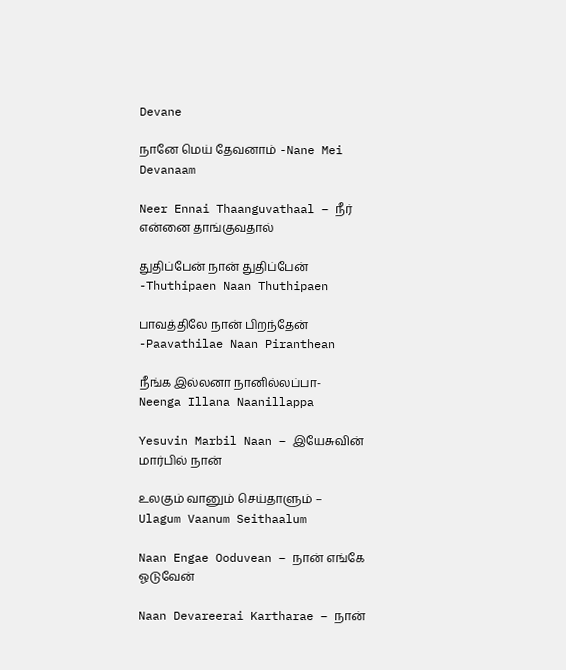Devane

நானே மெய் தேவனாம் -Nane Mei Devanaam

Neer Ennai Thaanguvathaal – நீர் என்னை தாங்குவதால்

துதிப்பேன் நான் துதிப்பேன் -Thuthipaen Naan Thuthipaen

பாவத்திலே நான் பிறந்தேன் -Paavathilae Naan Piranthean

நீங்க இல்லனா நானில்லப்பா- Neenga Illana Naanillappa

Yesuvin Marbil Naan – இயேசுவின் மார்பில் நான்

உலகும் வானும் செய்தாளும் – Ulagum Vaanum Seithaalum

Naan Engae Ooduvean – நான் எங்கே ஓடுவேன்

Naan Devareerai Kartharae – நான்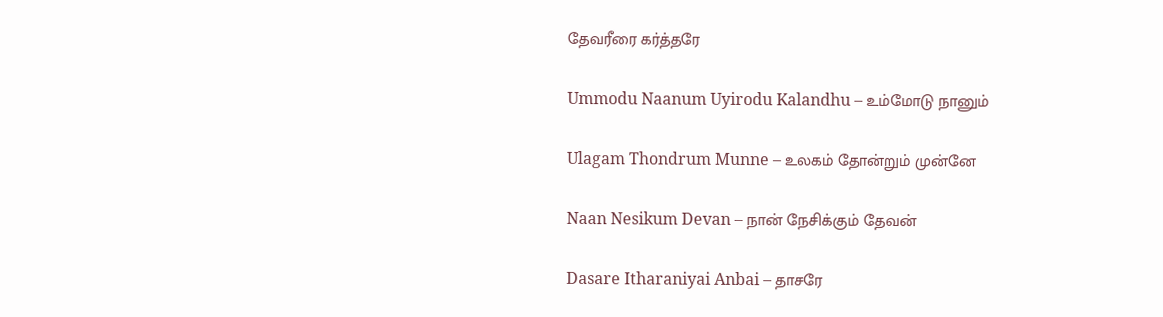தேவரீரை கர்த்தரே

Ummodu Naanum Uyirodu Kalandhu – உம்மோடு நானும்

Ulagam Thondrum Munne – உலகம் தோன்றும் முன்னே

Naan Nesikum Devan – நான் நேசிக்கும் தேவன்

Dasare Itharaniyai Anbai – தாசரே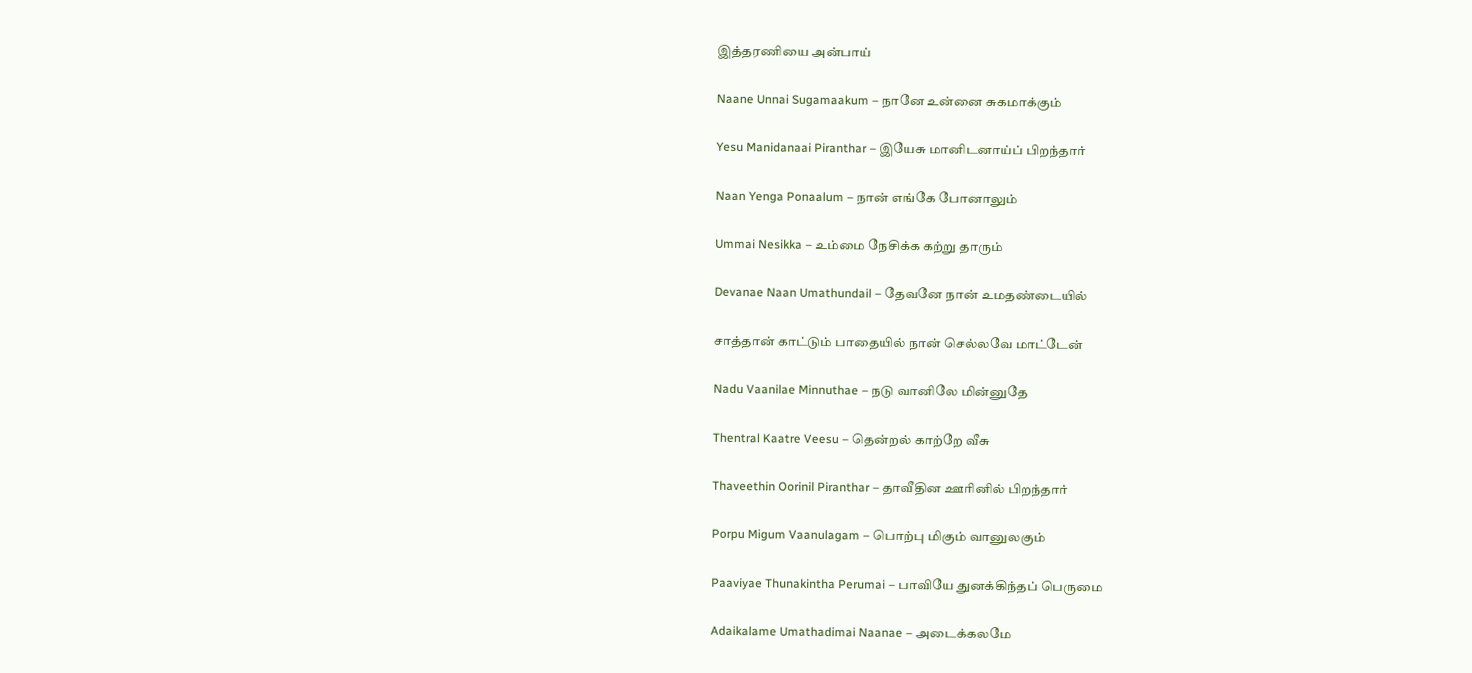இத்தரணியை அன்பாய்

Naane Unnai Sugamaakum – நானே உன்னை சுகமாக்கும்

Yesu Manidanaai Piranthar – இயேசு மானிடனாய்ப் பிறந்தார்

Naan Yenga Ponaalum – நான் எங்கே போனாலும்

Ummai Nesikka – உம்மை நேசிக்க கற்று தாரும்

Devanae Naan Umathundail – தேவனே நான் உமதண்டையில்

சாத்தான் காட்டும் பாதையில் நான் செல்லவே மாட்டேன்

Nadu Vaanilae Minnuthae – நடு வானிலே மின்னுதே

Thentral Kaatre Veesu – தென்றல் காற்றே வீசு

Thaveethin Oorinil Piranthar – தாவீதின ஊரினில் பிறந்தார்

Porpu Migum Vaanulagam – பொற்பு மிகும் வானுலகும்

Paaviyae Thunakintha Perumai – பாவியே துனக்கிந்தப் பெருமை

Adaikalame Umathadimai Naanae – அடைக்கலமே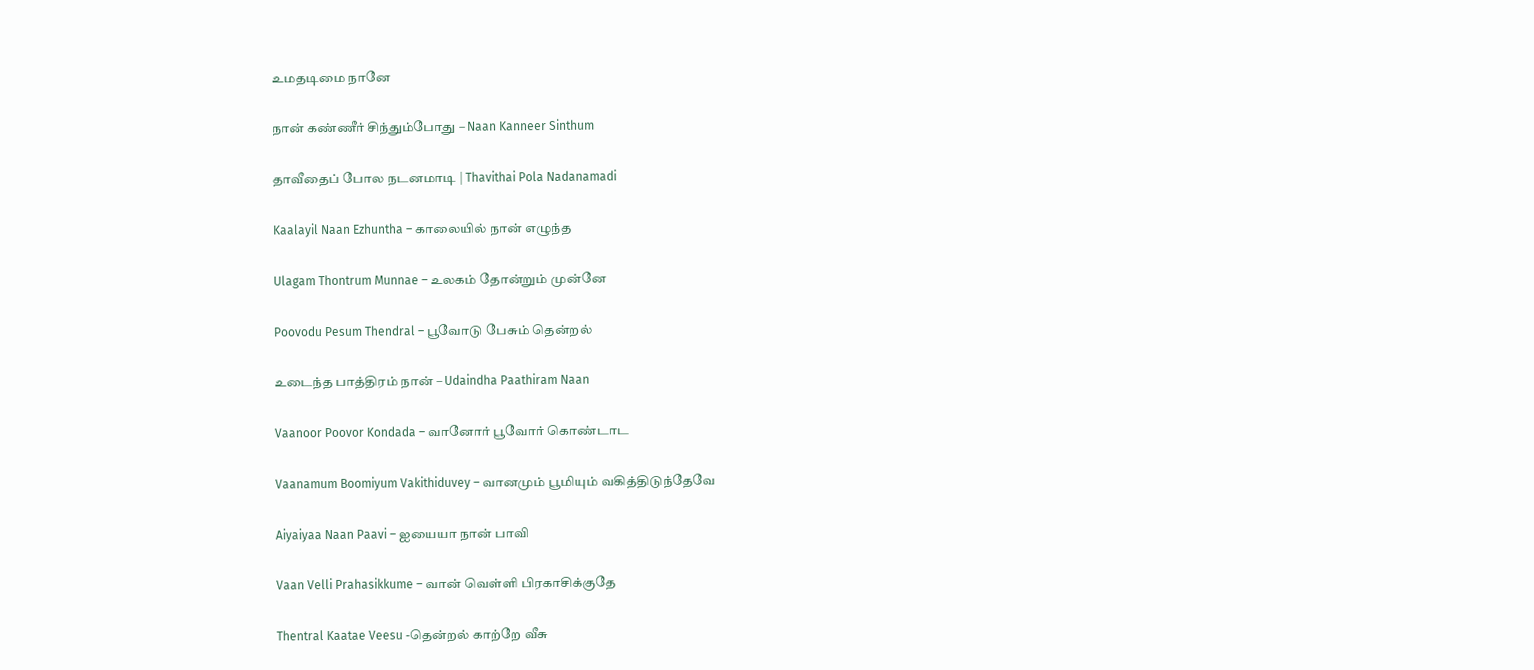உமதடிமை நானே

நான் கண்ணீர் சிந்தும்போது – Naan Kanneer Sinthum

தாவீதைப் போல நடனமாடி | Thavithai Pola Nadanamadi

Kaalayil Naan Ezhuntha – காலையில் நான் எழுந்த

Ulagam Thontrum Munnae – உலகம் தோன்றும் முன்னே

Poovodu Pesum Thendral – பூவோடு பேசும் தென்றல்

உடைந்த பாத்திரம் நான் – Udaindha Paathiram Naan

Vaanoor Poovor Kondada – வானோர் பூவோர் கொண்டாட

Vaanamum Boomiyum Vakithiduvey – வானமும் பூமியும் வகித்திடுந்தேவே

Aiyaiyaa Naan Paavi – ஐயையா நான் பாவி

Vaan Velli Prahasikkume – வான் வெள்ளி பிரகாசிக்குதே

Thentral Kaatae Veesu -தென்றல் காற்றே வீசு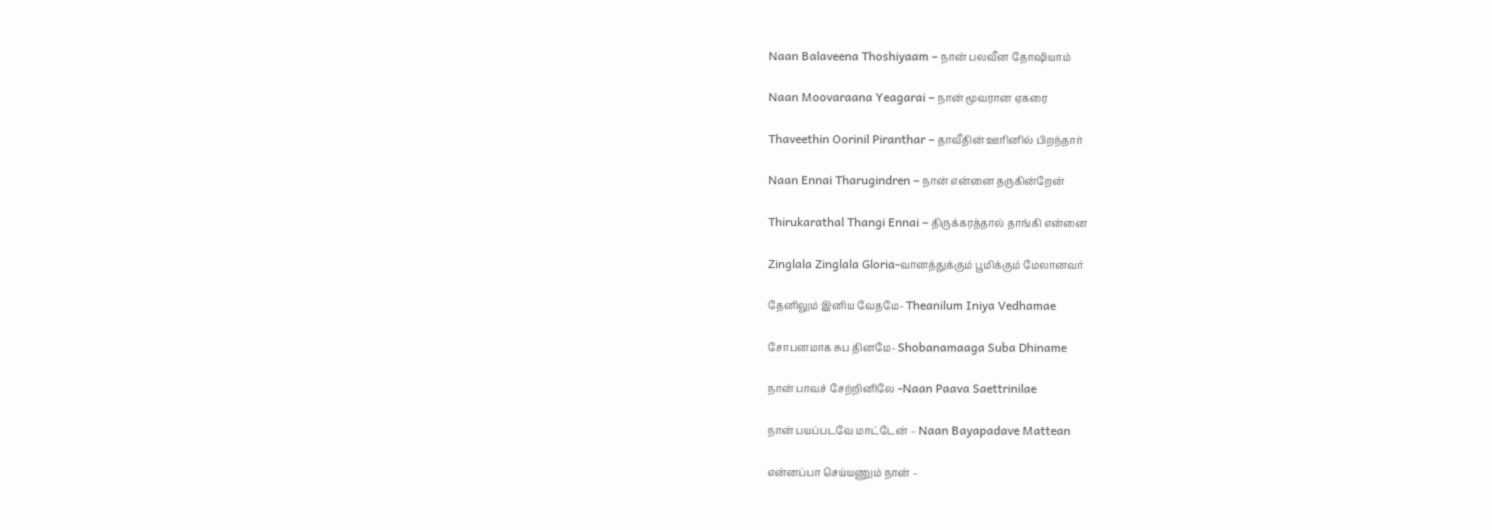Naan Balaveena Thoshiyaam – நான் பலவீன தோஷியாம்

Naan Moovaraana Yeagarai – நான் மூவரான ஏகரை

Thaveethin Oorinil Piranthar – தாவீதின் ஊரினில் பிறந்தார்

Naan Ennai Tharugindren – நான் என்னை தருகின்றேன்

Thirukarathal Thangi Ennai – திருக்கரத்தால் தாங்கி என்னை

Zinglala Zinglala Gloria-வானத்துக்கும் பூமிக்கும் மேலானவர்

தேனிலும் இனிய வேதமே- Theanilum Iniya Vedhamae

சோபனமாக சுப தினமே- Shobanamaaga Suba Dhiname

நான் பாவச் சேற்றினிலே -Naan Paava Saettrinilae

நான் பயப்படவே மாட்டேன் – Naan Bayapadave Mattean

என்னப்பா செய்யணும் நான் –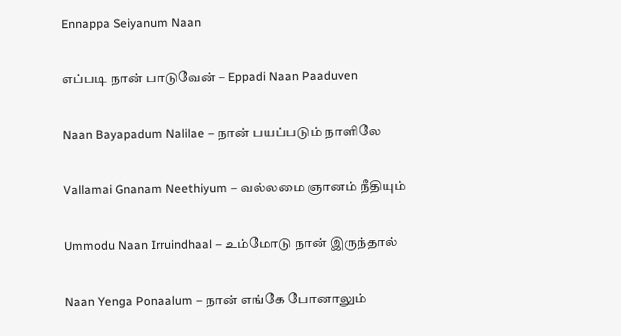Ennappa Seiyanum Naan

எப்படி நான் பாடுவேன் – Eppadi Naan Paaduven

Naan Bayapadum Nalilae – நான் பயப்படும் நாளிலே

Vallamai Gnanam Neethiyum – வல்லமை ஞானம் நீதியும்

Ummodu Naan Irruindhaal – உம்மோடு நான் இருந்தால்

Naan Yenga Ponaalum – நான் எங்கே போனாலும்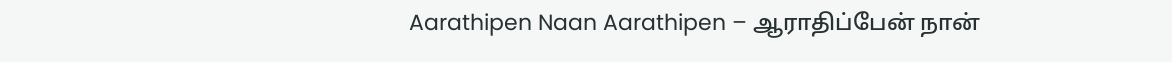Aarathipen Naan Aarathipen – ஆராதிப்பேன் நான்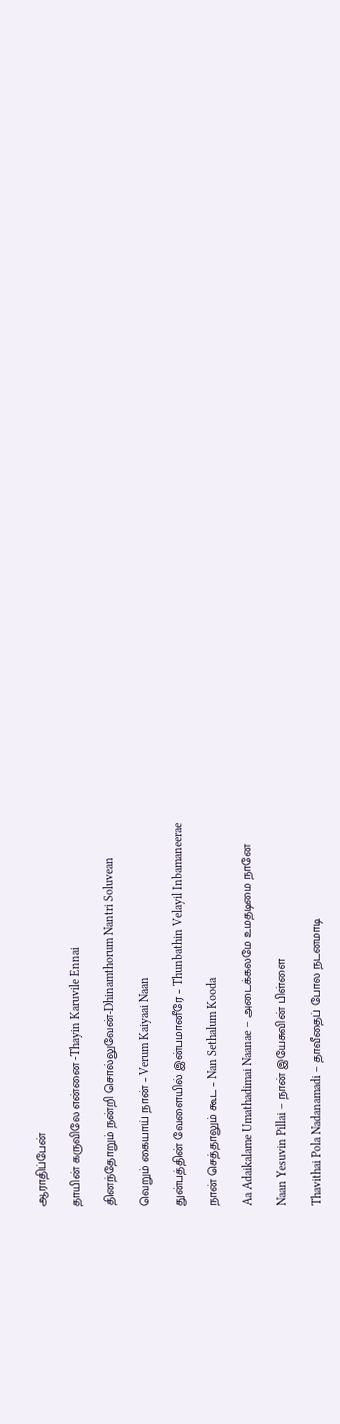ஆராதிப்பேன்

தாயின் கருவிலே என்னை -Thayin Karuvile Ennai

தினந்தோறும் நன்றி சொல்லுவேன்-Dhinamthorum Nantri Soluvean

வெறும் கையாய் நான் – Verum Kaiyaai Naan

துன்பத்தின் வேளையில் இன்பமானீரே – Thunbathin Velayil Inbamaneerae

நான் செத்தாலும் கூட – Nan Sethalum Kooda

Aa Adaikalame Umathadimai Naanae – அடைக்கலமே உமதடிமை நானே

Naan Yesuvin Pillai – நான் இயேசுவின் பிள்ளை

Thavithai Pola Nadanamadi – தாவீதைப் போல நடனமாடி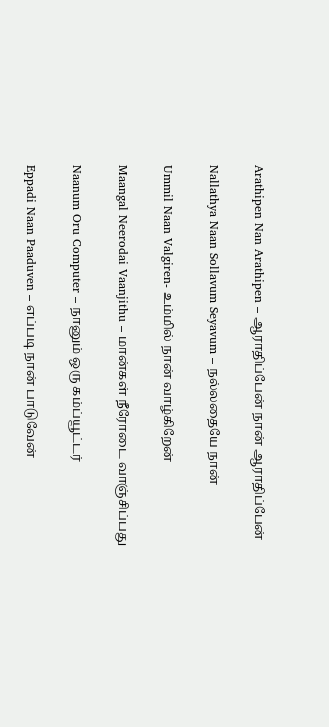Arathipen Nan Arathipen – ஆராதிப்பேன் நான் ஆராதிப்பேன்

Nallathya Naan Sollavum Seyavum – நல்லதையே நான்

Ummil Naan Valgiren- உம்மில் நான் வாழ்கிறேன்

Maangal Neerodai Vaanjithu – மான்கள் நீரோடை வாஞ்சிப்பது

Naanum Oru Computer – நானும் ஒரு கம்ப்யூட்டர்

Eppadi Naan Paaduven – எப்படி நான் பாடுவேன்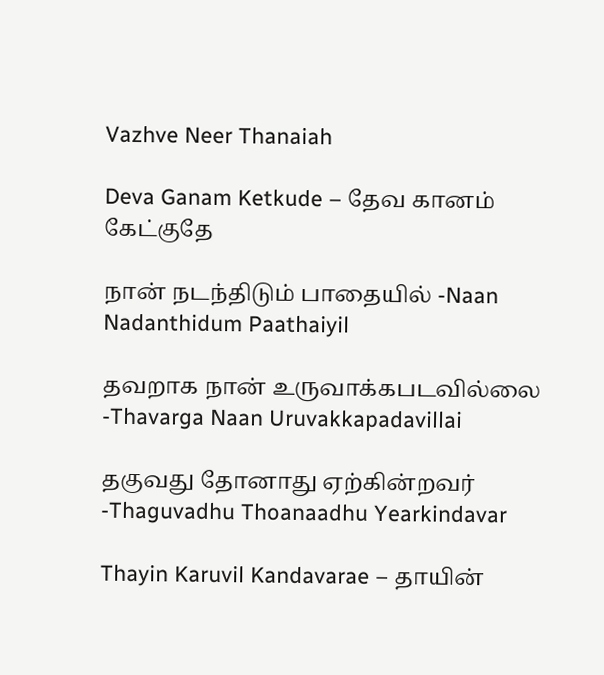Vazhve Neer Thanaiah

Deva Ganam Ketkude – தேவ கானம் கேட்குதே

நான் நடந்திடும் பாதையில் -Naan Nadanthidum Paathaiyil

தவறாக நான் உருவாக்கபடவில்லை -Thavarga Naan Uruvakkapadavillai

தகுவது தோனாது ஏற்கின்றவர் -Thaguvadhu Thoanaadhu Yearkindavar

Thayin Karuvil Kandavarae – தாயின்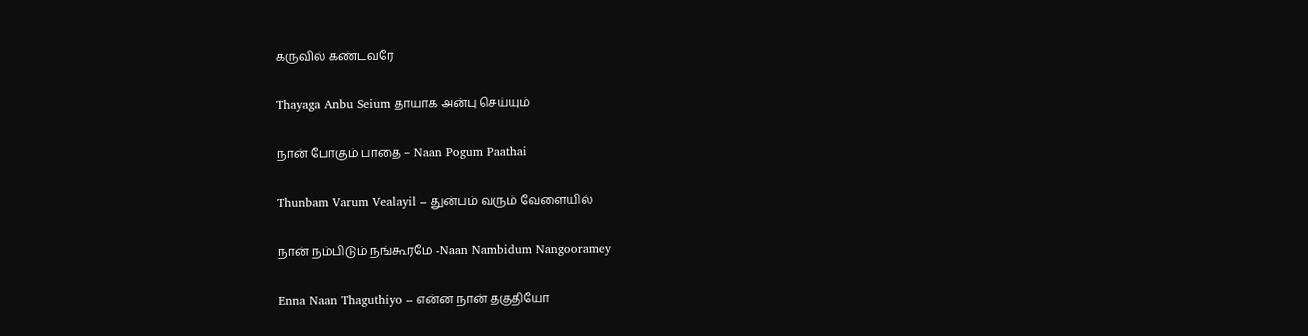கருவில் கண்டவரே

Thayaga Anbu Seium தாயாக அன்பு செய்யும்

நான் போகும் பாதை – Naan Pogum Paathai

Thunbam Varum Vealayil – துன்பம் வரும் வேளையில்

நான் நம்பிடும் நங்கூரமே -Naan Nambidum Nangooramey

Enna Naan Thaguthiyo – என்ன நான் தகுதியோ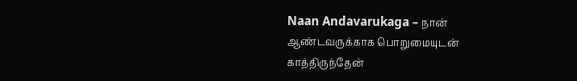Naan Andavarukaga – நான் ஆண்டவருக்காக பொறுமையுடன் காத்திருந்தேன்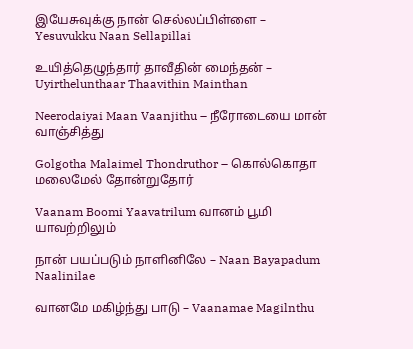இயேசுவுக்கு நான் செல்லப்பிள்ளை – Yesuvukku Naan Sellapillai

உயித்தெழுந்தார் தாவீதின் மைந்தன் – Uyirthelunthaar Thaavithin Mainthan

Neerodaiyai Maan Vaanjithu – நீரோடையை மான் வாஞ்சித்து

Golgotha Malaimel Thondruthor – கொல்கொதா மலைமேல் தோன்றுதோர்

Vaanam Boomi Yaavatrilum வானம் பூமி யாவற்றிலும்

நான் பயப்படும் நாளினிலே – Naan Bayapadum Naalinilae

வானமே மகிழ்ந்து பாடு – Vaanamae Magilnthu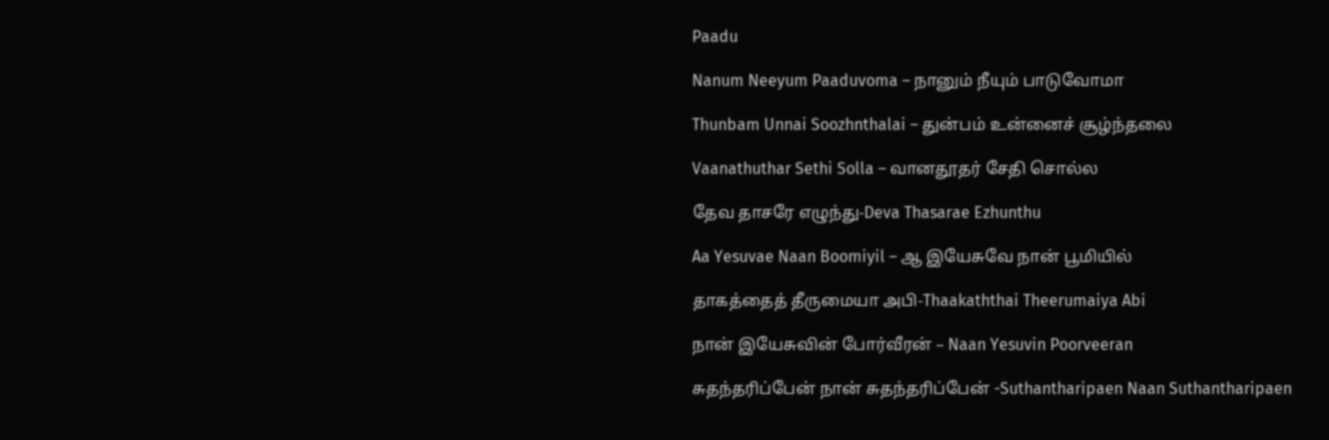Paadu

Nanum Neeyum Paaduvoma – நானும் நீயும் பாடுவோமா

Thunbam Unnai Soozhnthalai – துன்பம் உன்னைச் சூழ்ந்தலை

Vaanathuthar Sethi Solla – வானதூதர் சேதி சொல்ல

தேவ தாசரே எழுந்து-Deva Thasarae Ezhunthu

Aa Yesuvae Naan Boomiyil – ஆ இயேசுவே நான் பூமியில்

தாகத்தைத் தீருமையா அபி-Thaakaththai Theerumaiya Abi

நான் இயேசுவின் போர்வீரன் – Naan Yesuvin Poorveeran

சுதந்தரிப்பேன் நான் சுதந்தரிப்பேன் -Suthantharipaen Naan Suthantharipaen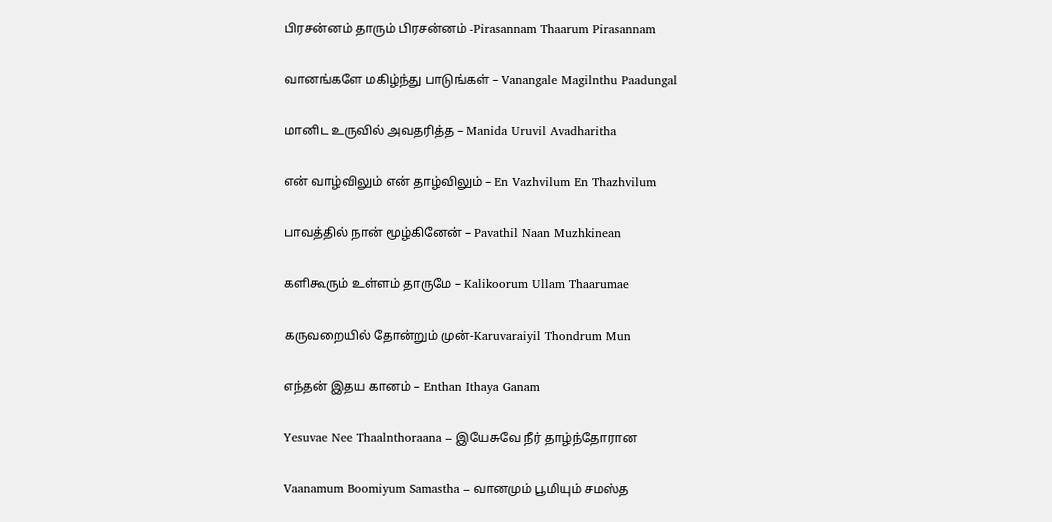பிரசன்னம் தாரும் பிரசன்னம் -Pirasannam Thaarum Pirasannam

வானங்களே மகிழ்ந்து பாடுங்கள் – Vanangale Magilnthu Paadungal

மானிட உருவில் அவதரித்த – Manida Uruvil Avadharitha

என் வாழ்விலும் என் தாழ்விலும் – En Vazhvilum En Thazhvilum

பாவத்தில் நான் மூழ்கினேன் – Pavathil Naan Muzhkinean

களிகூரும் உள்ளம் தாருமே – Kalikoorum Ullam Thaarumae

கருவறையில் தோன்றும் முன்-Karuvaraiyil Thondrum Mun

எந்தன் இதய கானம் – Enthan Ithaya Ganam

Yesuvae Nee Thaalnthoraana – இயேசுவே நீர் தாழ்ந்தோரான

Vaanamum Boomiyum Samastha – வானமும் பூமியும் சமஸ்த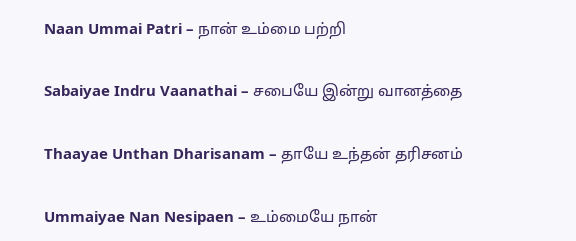Naan Ummai Patri – நான் உம்மை பற்றி

Sabaiyae Indru Vaanathai – சபையே இன்று வானத்தை

Thaayae Unthan Dharisanam – தாயே உந்தன் தரிசனம்

Ummaiyae Nan Nesipaen – உம்மையே நான்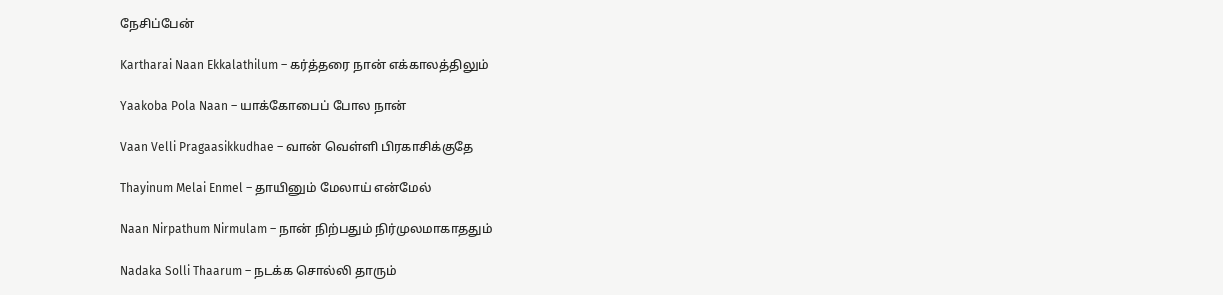நேசிப்பேன்

Kartharai Naan Ekkalathilum – கர்த்தரை நான் எக்காலத்திலும்

Yaakoba Pola Naan – யாக்கோபைப் போல நான்

Vaan Velli Pragaasikkudhae – வான் வெள்ளி பிரகாசிக்குதே

Thayinum Melai Enmel – தாயினும் மேலாய் என்மேல்

Naan Nirpathum Nirmulam – நான் நிற்பதும் நிர்முலமாகாததும்

Nadaka Solli Thaarum – நடக்க சொல்லி தாரும்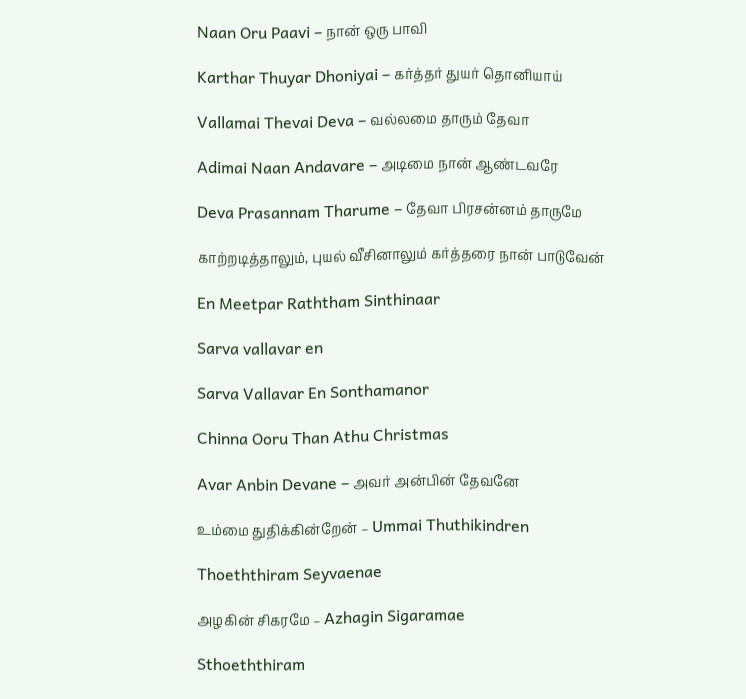Naan Oru Paavi – நான் ஒரு பாவி

Karthar Thuyar Dhoniyai – கர்த்தர் துயர் தொனியாய்

Vallamai Thevai Deva – வல்லமை தாரும் தேவா

Adimai Naan Andavare – அடிமை நான் ஆண்டவரே

Deva Prasannam Tharume – தேவா பிரசன்னம் தாருமே

காற்றடித்தாலும், புயல் வீசினாலும் கர்த்தரை நான் பாடுவேன்

En Meetpar Raththam Sinthinaar

Sarva vallavar en

Sarva Vallavar En Sonthamanor

Chinna Ooru Than Athu Christmas

Avar Anbin Devane – அவர் அன்பின் தேவனே

உம்மை துதிக்கின்றேன் – Ummai Thuthikindren

Thoeththiram Seyvaenae

அழகின் சிகரமே – Azhagin Sigaramae

Sthoeththiram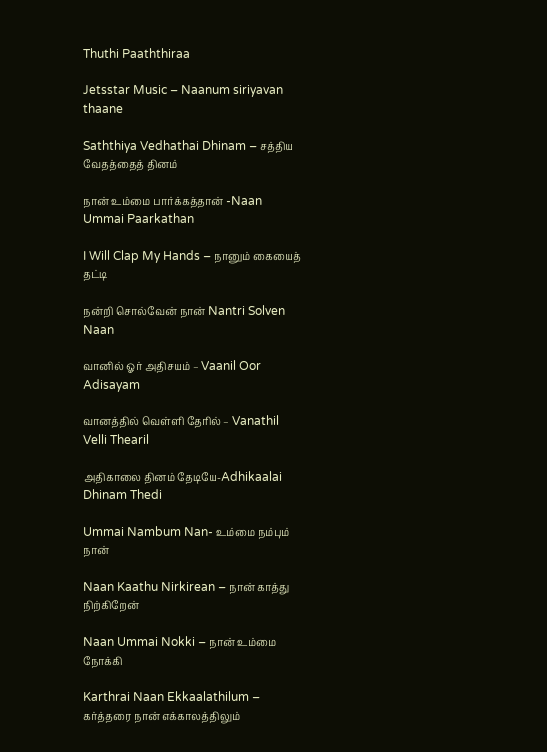Thuthi Paaththiraa

Jetsstar Music – Naanum siriyavan thaane

Saththiya Vedhathai Dhinam – சத்திய வேதத்தைத் தினம்

நான் உம்மை பார்க்கத்தான் -Naan Ummai Paarkathan

I Will Clap My Hands – நானும் கையைத் தட்டி

நன்றி சொல்வேன் நான் Nantri Solven Naan

வானில் ஓர் அதிசயம் – Vaanil Oor Adisayam

வானத்தில் வெள்ளி தேரில் – Vanathil Velli Thearil

அதிகாலை தினம் தேடியே-Adhikaalai Dhinam Thedi

Ummai Nambum Nan- உம்மை நம்பும் நான்

Naan Kaathu Nirkirean – நான் காத்து நிற்கிறேன்

Naan Ummai Nokki – நான் உம்மை நோக்கி

Karthrai Naan Ekkaalathilum – கர்த்தரை நான் எக்காலத்திலும்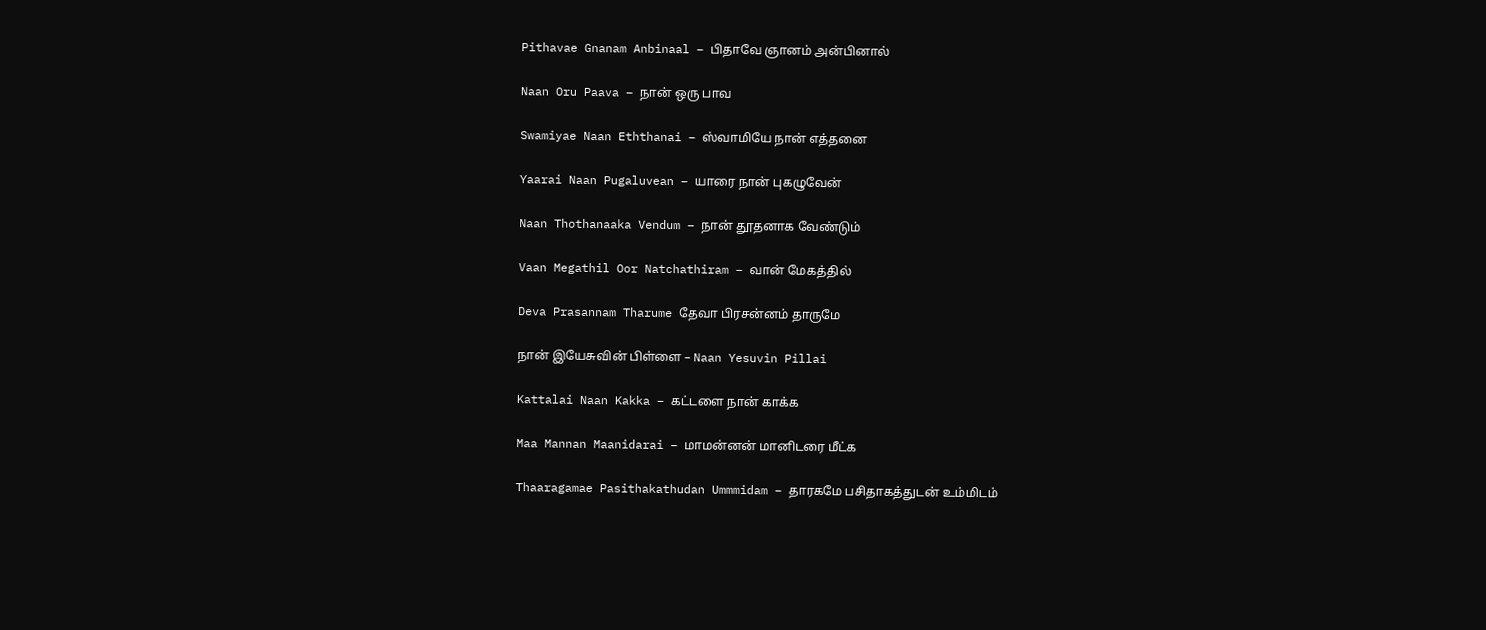Pithavae Gnanam Anbinaal – பிதாவே ஞானம் அன்பினால்

Naan Oru Paava – நான் ஒரு பாவ

Swamiyae Naan Eththanai – ஸ்வாமியே நான் எத்தனை

Yaarai Naan Pugaluvean – யாரை நான் புகழுவேன்

Naan Thothanaaka Vendum – நான் தூதனாக வேண்டும்

Vaan Megathil Oor Natchathiram – வான் மேகத்தில்

Deva Prasannam Tharume தேவா பிரசன்னம் தாருமே

நான் இயேசுவின் பிள்ளை – Naan Yesuvin Pillai

Kattalai Naan Kakka – கட்டளை நான் காக்க

Maa Mannan Maanidarai – மாமன்னன் மானிடரை மீட்க

Thaaragamae Pasithakathudan Ummmidam – தாரகமே பசிதாகத்துடன் உம்மிடம்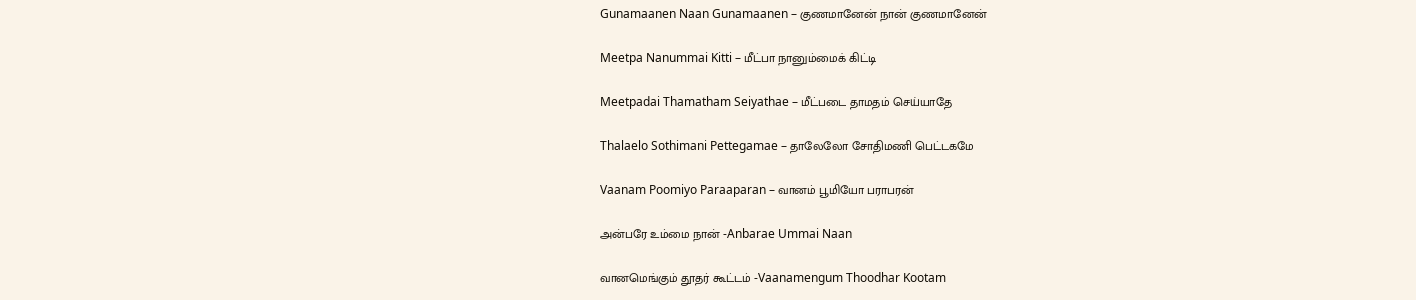Gunamaanen Naan Gunamaanen – குணமானேன் நான் குணமானேன்

Meetpa Nanummai Kitti – மீட்பா நானும்மைக் கிட்டி

Meetpadai Thamatham Seiyathae – மீட்படை தாமதம் செய்யாதே

Thalaelo Sothimani Pettegamae – தாலேலோ சோதிமணி பெட்டகமே

Vaanam Poomiyo Paraaparan – வானம் பூமியோ பராபரன்

அன்பரே உம்மை நான் -Anbarae Ummai Naan

வானமெங்கும் தூதர் கூட்டம் -Vaanamengum Thoodhar Kootam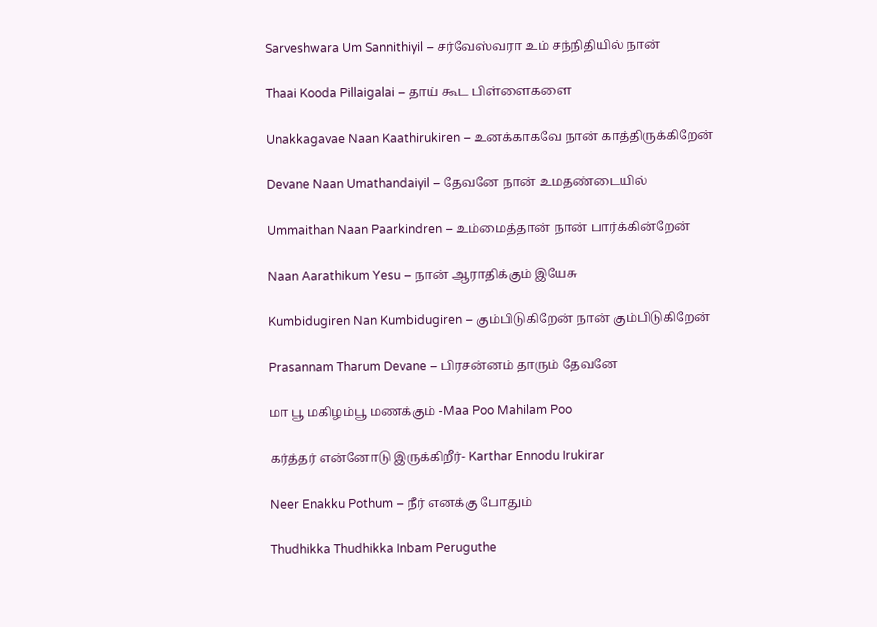Sarveshwara Um Sannithiyil – சர்வேஸ்வரா உம் சந்நிதியில் நான்

Thaai Kooda Pillaigalai – தாய் கூட பிள்ளைகளை

Unakkagavae Naan Kaathirukiren – உனக்காகவே நான் காத்திருக்கிறேன்

Devane Naan Umathandaiyil – தேவனே நான் உமதண்டையில்

Ummaithan Naan Paarkindren – உம்மைத்தான் நான் பார்க்கின்றேன்

Naan Aarathikum Yesu – நான் ஆராதிக்கும் இயேசு

Kumbidugiren Nan Kumbidugiren – கும்பிடுகிறேன் நான் கும்பிடுகிறேன்

Prasannam Tharum Devane – பிரசன்னம் தாரும் தேவனே

மா பூ மகிழம்பூ மணக்கும் -Maa Poo Mahilam Poo

கர்த்தர் என்னோடு இருக்கிறீர்- Karthar Ennodu Irukirar

Neer Enakku Pothum – நீர் எனக்கு போதும்

Thudhikka Thudhikka Inbam Peruguthe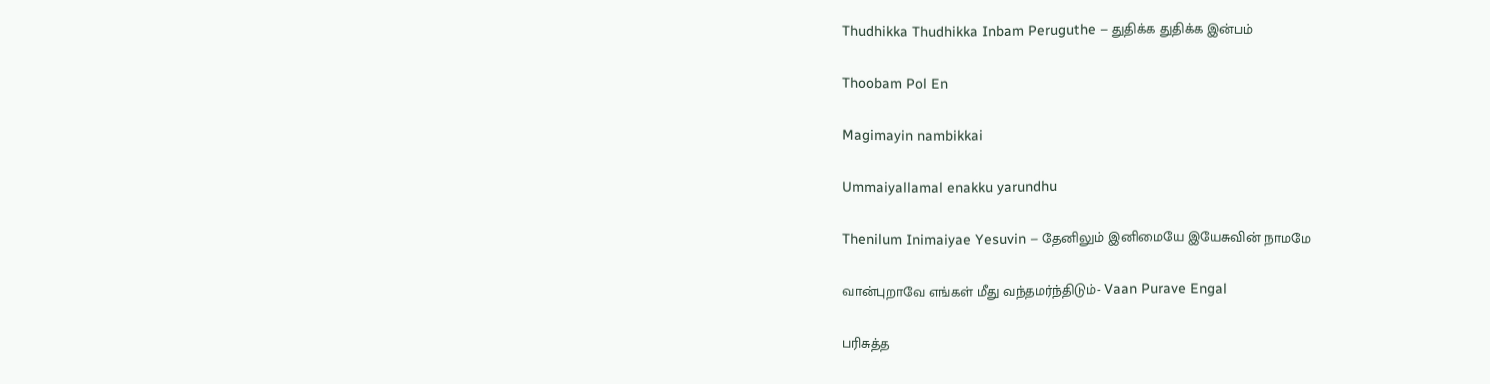Thudhikka Thudhikka Inbam Peruguthe – துதிக்க துதிக்க இன்பம்

Thoobam Pol En

Magimayin nambikkai

Ummaiyallamal enakku yarundhu

Thenilum Inimaiyae Yesuvin – தேனிலும் இனிமையே இயேசுவின் நாமமே

வான்புறாவே எங்கள் மீது வந்தமர்ந்திடும்- Vaan Purave Engal

பரிசுத்த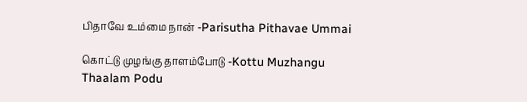பிதாவே உம்மை நான் -Parisutha Pithavae Ummai

கொட்டு முழங்கு தாளம்போடு -Kottu Muzhangu Thaalam Podu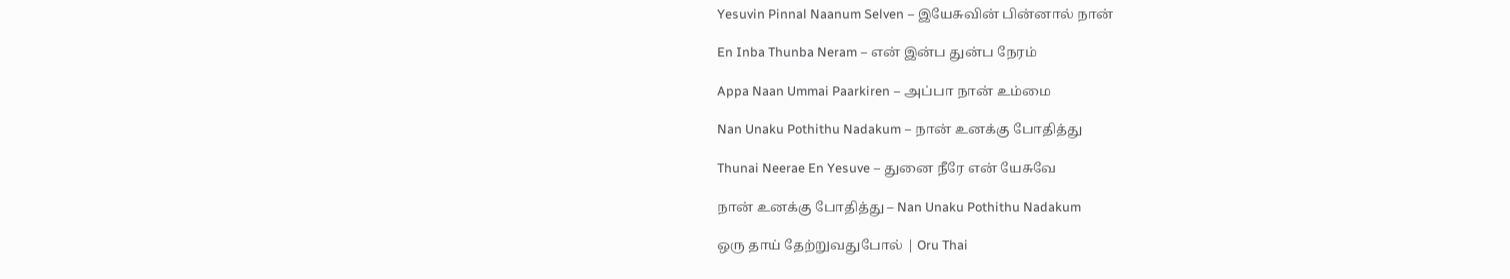Yesuvin Pinnal Naanum Selven – இயேசுவின் பின்னால் நான்

En Inba Thunba Neram – என் இன்ப துன்ப நேரம்

Appa Naan Ummai Paarkiren – அப்பா நான் உம்மை

Nan Unaku Pothithu Nadakum – நான் உனக்கு போதித்து

Thunai Neerae En Yesuve – துனை நீரே என் யேசுவே

நான் உனக்கு போதித்து – Nan Unaku Pothithu Nadakum

ஒரு தாய் தேற்றுவதுபோல் | Oru Thai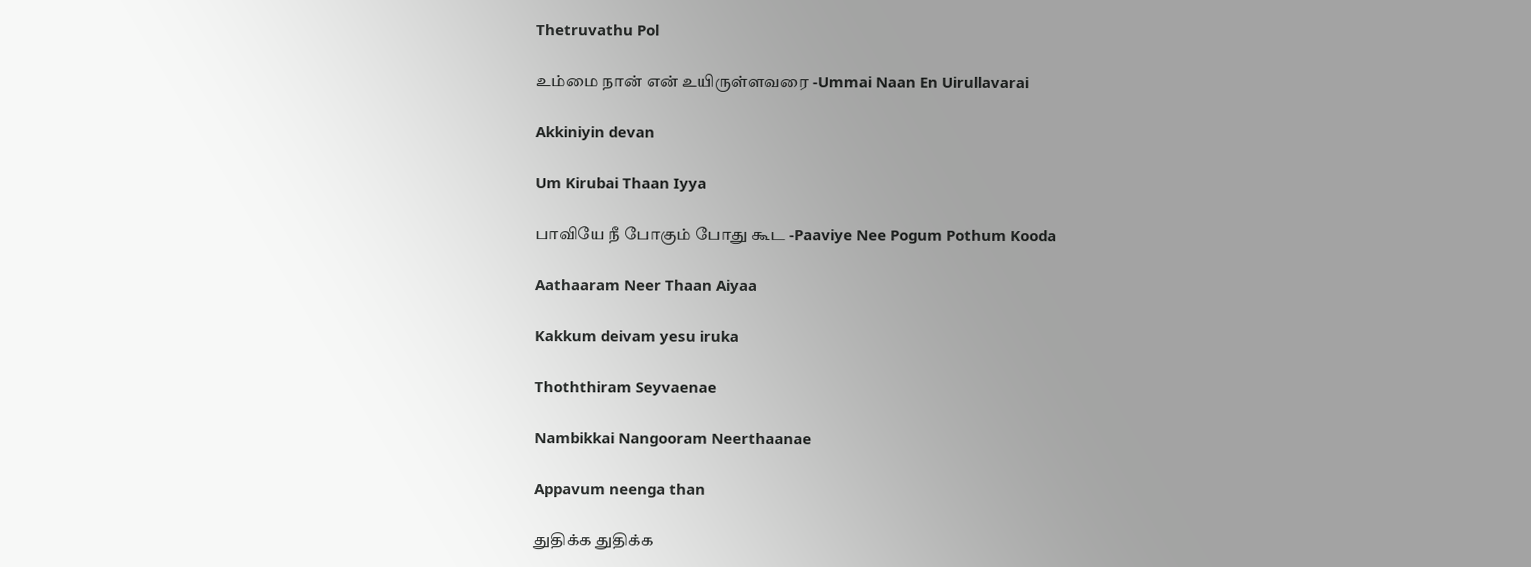Thetruvathu Pol

உம்மை நான் என் உயிருள்ளவரை -Ummai Naan En Uirullavarai

Akkiniyin devan

Um Kirubai Thaan Iyya

பாவியே நீ போகும் போது கூட -Paaviye Nee Pogum Pothum Kooda

Aathaaram Neer Thaan Aiyaa

Kakkum deivam yesu iruka

Thoththiram Seyvaenae

Nambikkai Nangooram Neerthaanae

Appavum neenga than

துதிக்க துதிக்க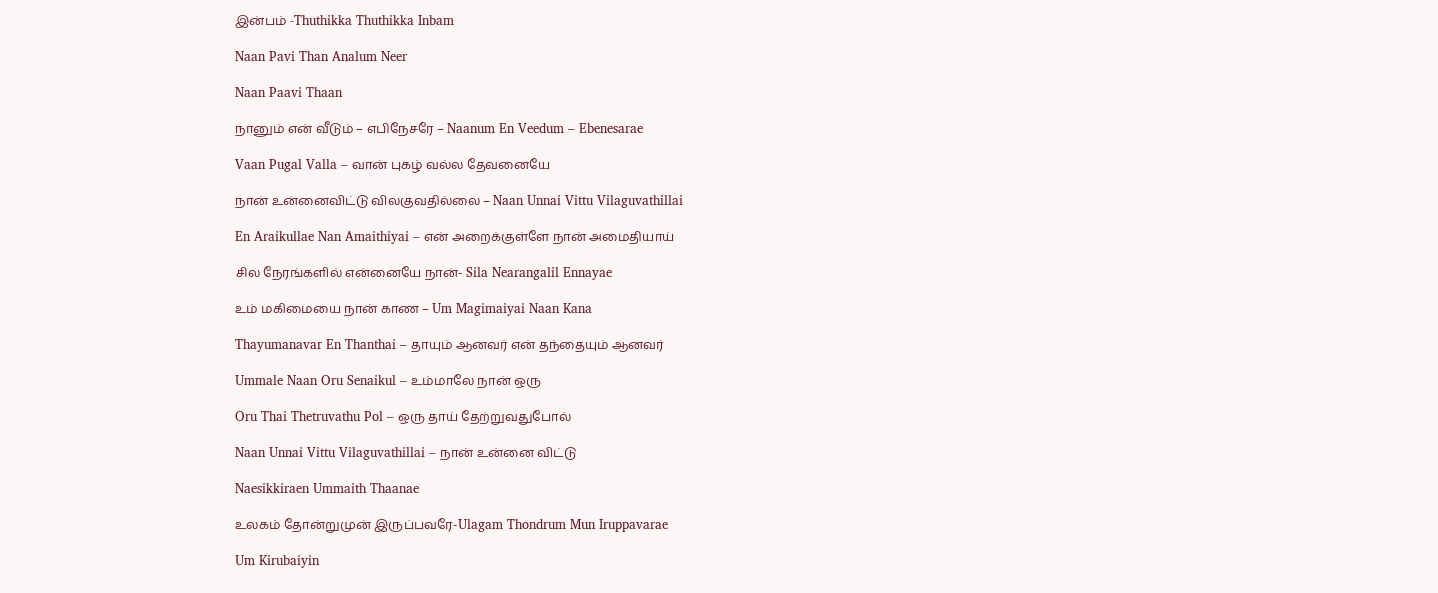இன்பம் -Thuthikka Thuthikka Inbam

Naan Pavi Than Analum Neer

Naan Paavi Thaan

நானும் என் வீடும் – எபிநேசரே – Naanum En Veedum – Ebenesarae

Vaan Pugal Valla – வான் புகழ் வல்ல தேவனையே

நான் உன்னைவிட்டு விலகுவதில்லை – Naan Unnai Vittu Vilaguvathillai

En Araikullae Nan Amaithiyai – என் அறைக்குள்ளே நான் அமைதியாய்

சில நேரங்களில் என்னையே நான்- Sila Nearangalil Ennayae

உம் மகிமையை நான் காண – Um Magimaiyai Naan Kana

Thayumanavar En Thanthai – தாயும் ஆனவர் என் தந்தையும் ஆனவர்

Ummale Naan Oru Senaikul – உம்மாலே நான் ஒரு

Oru Thai Thetruvathu Pol – ஒரு தாய் தேற்றுவதுபோல்

Naan Unnai Vittu Vilaguvathillai – நான் உன்னை விட்டு

Naesikkiraen Ummaith Thaanae

உலகம் தோன்றுமுன் இருப்பவரே-Ulagam Thondrum Mun Iruppavarae

Um Kirubaiyin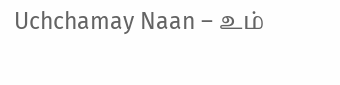Uchchamay Naan – உம்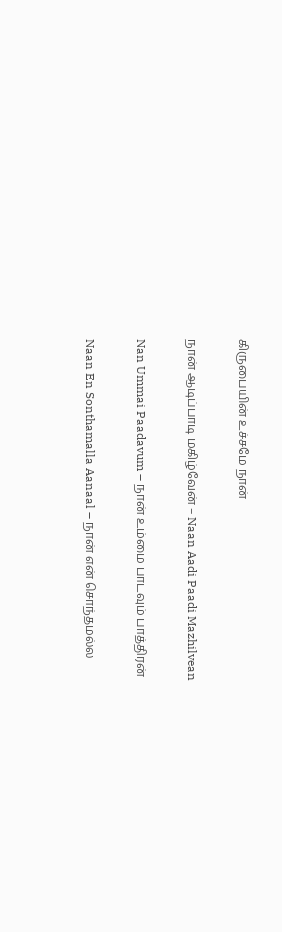கிருபையின் உச்சமே நான்

நான் ஆடிப்பாடி மகிழ்வேன் – Naan Aadi Paadi Mazhilvean

Nan Ummai Paadavum – நான் உம்மை பாடவும் பாத்திரன்

Naan En Sonthamalla Aanaal – நான் என் சொந்தமல்ல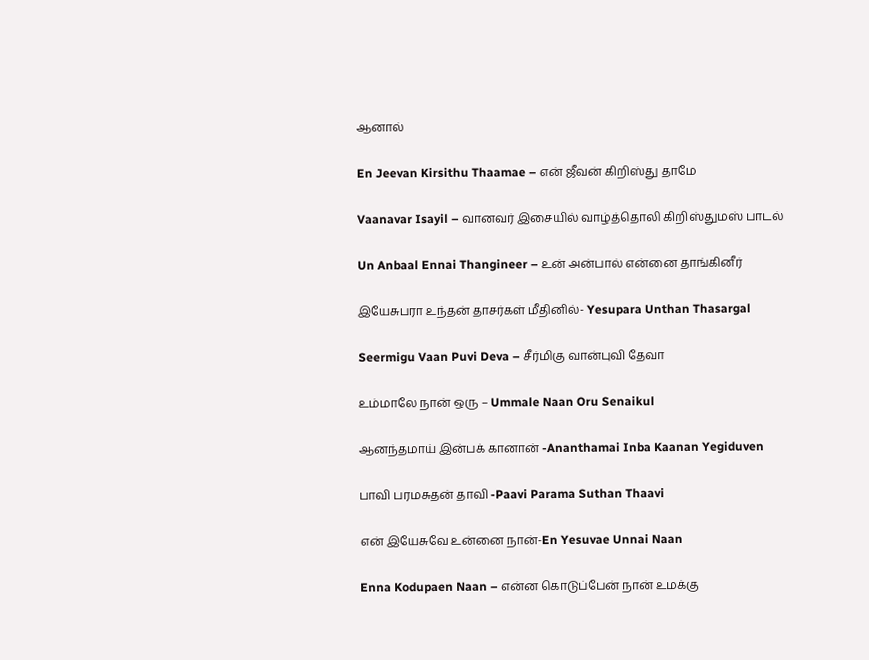ஆனால்

En Jeevan Kirsithu Thaamae – என் ஜீவன் கிறிஸ்து தாமே

Vaanavar Isayil – வானவர் இசையில் வாழ்த்தொலி கிறிஸ்துமஸ் பாடல்

Un Anbaal Ennai Thangineer – உன் அன்பால் என்னை தாங்கினீர்

இயேசுபரா உந்தன் தாசர்கள் மீதினில்- Yesupara Unthan Thasargal

Seermigu Vaan Puvi Deva – சீர்மிகு வான்புவி தேவா

உம்மாலே நான் ஒரு – Ummale Naan Oru Senaikul

ஆனந்தமாய் இன்பக் கானான் -Ananthamai Inba Kaanan Yegiduven

பாவி பரமசுதன் தாவி -Paavi Parama Suthan Thaavi

என் இயேசுவே உன்னை நான்-En Yesuvae Unnai Naan

Enna Kodupaen Naan – என்ன கொடுப்பேன் நான் உமக்கு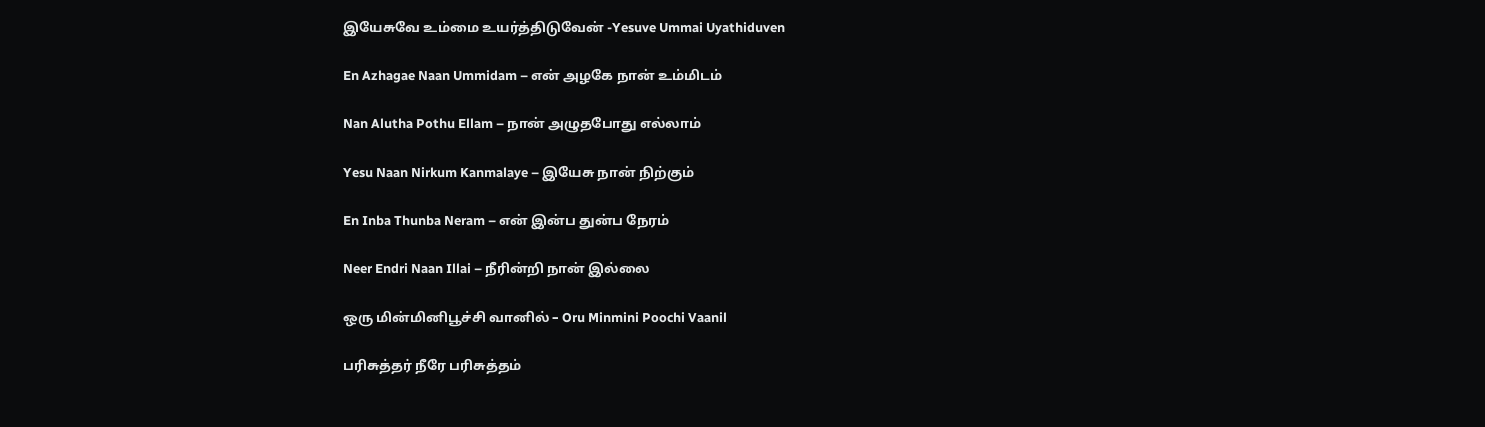இயேசுவே உம்மை உயர்த்திடுவேன் -Yesuve Ummai Uyathiduven

En Azhagae Naan Ummidam – என் அழகே நான் உம்மிடம்

Nan Alutha Pothu Ellam – நான் அழுதபோது எல்லாம்

Yesu Naan Nirkum Kanmalaye – இயேசு நான் நிற்கும்

En Inba Thunba Neram – என் இன்ப துன்ப நேரம்

Neer Endri Naan Illai – நீரின்றி நான் இல்லை

ஒரு மின்மினிபூச்சி வானில் – Oru Minmini Poochi Vaanil

பரிசுத்தர் நீரே பரிசுத்தம்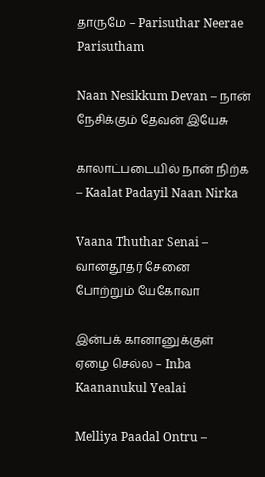தாருமே – Parisuthar Neerae Parisutham

Naan Nesikkum Devan – நான் நேசிக்கும் தேவன் இயேசு

காலாட்படையில் நான் நிற்க – Kaalat Padayil Naan Nirka

Vaana Thuthar Senai – வானதூதர் சேனை போற்றும் யேகோவா

இன்பக் கானானுக்குள் ஏழை செல்ல – Inba Kaananukul Yealai

Melliya Paadal Ontru –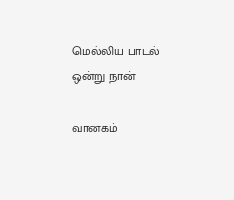மெல்லிய பாடல் ஒன்று நான்

வானகம்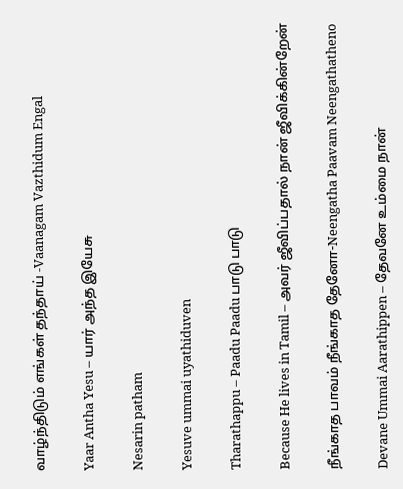வாழ்ந்திடும் எங்கள் தந்தாய் -Vaanagam Vazthidum Engal

Yaar Antha Yesu – யார் அந்த இயேசு

Nesarin patham

Yesuve ummai uyathiduven

Tharathappu – Paadu Paadu பாடு பாடு

Because He lives in Tamil – அவர் ஜீவிப்பதால் நான் ஜீவிக்கின்றேன்

நீங்காத பாவம் நீங்காத தேனோ-Neengatha Paavam Neengathatheno

Devane Ummai Aarathippen – தேவனே உம்மை நான்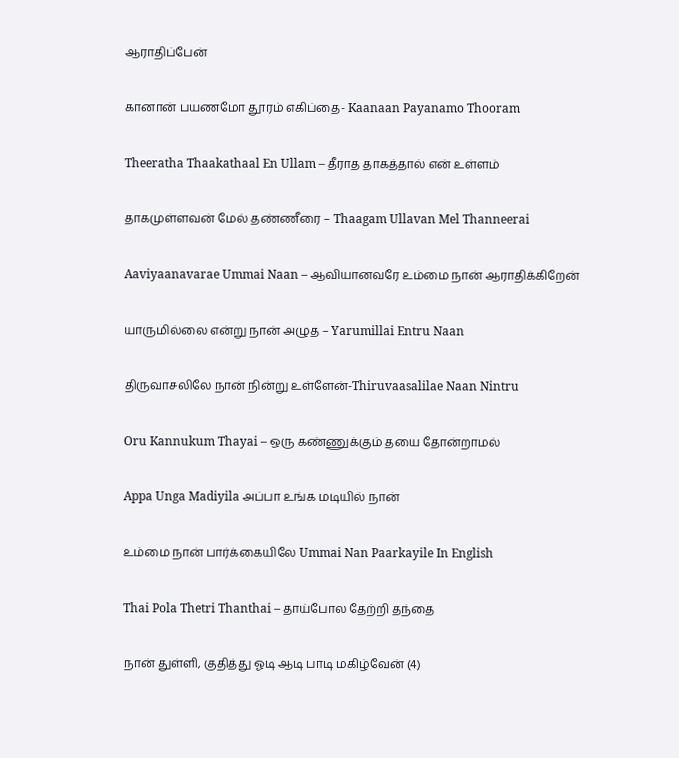ஆராதிப்பேன்

கானான் பயணமோ தூரம் எகிப்தை- Kaanaan Payanamo Thooram

Theeratha Thaakathaal En Ullam – தீராத தாகத்தால் என் உள்ளம்

தாகமுள்ளவன் மேல் தண்ணீரை – Thaagam Ullavan Mel Thanneerai

Aaviyaanavarae Ummai Naan – ஆவியானவரே உம்மை நான் ஆராதிக்கிறேன்

யாருமில்லை என்று நான் அழுத – Yarumillai Entru Naan

திருவாசலிலே நான் நின்று உள்ளேன்-Thiruvaasalilae Naan Nintru

Oru Kannukum Thayai – ஒரு கண்ணுக்கும் தயை தோன்றாமல்

Appa Unga Madiyila அப்பா உங்க மடியில் நான்

உம்மை நான் பார்க்கையிலே Ummai Nan Paarkayile In English

Thai Pola Thetri Thanthai – தாய்போல தேற்றி தந்தை

நான் துள்ளி, குதித்து ஓடி ஆடி பாடி மகிழ்வேன் (4)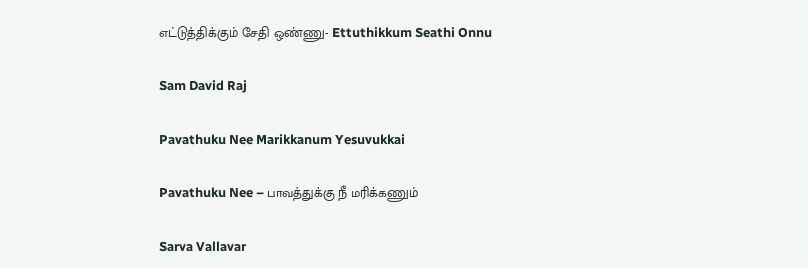எட்டுத்திக்கும் சேதி ஒண்ணு- Ettuthikkum Seathi Onnu

Sam David Raj

Pavathuku Nee Marikkanum Yesuvukkai

Pavathuku Nee – பாவத்துக்கு நீ மரிக்கணும்

Sarva Vallavar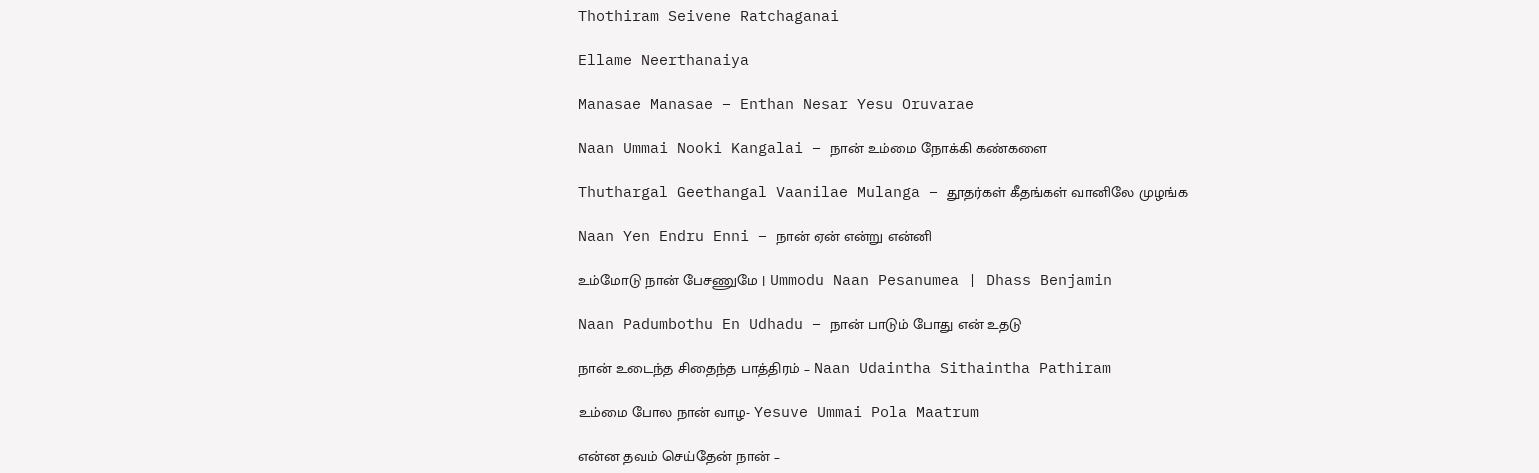Thothiram Seivene Ratchaganai

Ellame Neerthanaiya

Manasae Manasae – Enthan Nesar Yesu Oruvarae

Naan Ummai Nooki Kangalai – நான் உம்மை நோக்கி கண்களை

Thuthargal Geethangal Vaanilae Mulanga – தூதர்கள் கீதங்கள் வானிலே முழங்க

Naan Yen Endru Enni – நான் ஏன் என்று என்னி

உம்மோடு நான் பேசணுமே | Ummodu Naan Pesanumea | Dhass Benjamin

Naan Padumbothu En Udhadu – நான் பாடும் போது என் உதடு

நான் உடைந்த சிதைந்த பாத்திரம் – Naan Udaintha Sithaintha Pathiram

உம்மை போல நான் வாழ- Yesuve Ummai Pola Maatrum

என்ன தவம் செய்தேன் நான் –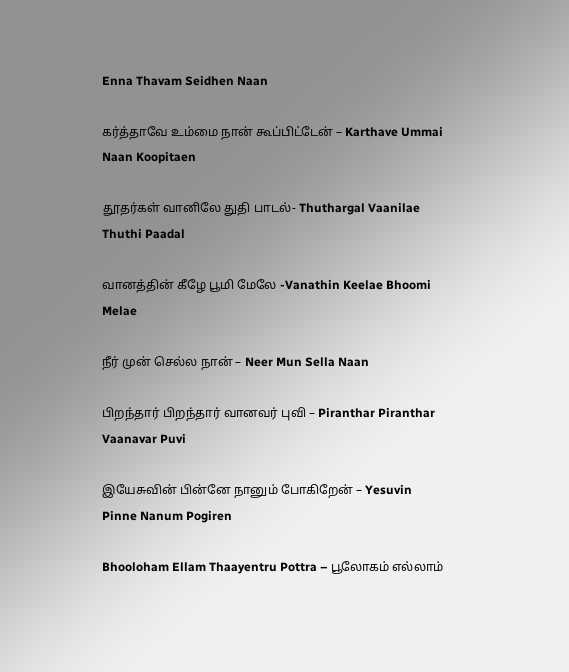Enna Thavam Seidhen Naan

கர்த்தாவே உம்மை நான் கூப்பிட்டேன் – Karthave Ummai Naan Koopitaen

தூதர்கள் வானிலே துதி பாடல்- Thuthargal Vaanilae Thuthi Paadal

வானத்தின் கீழே பூமி மேலே -Vanathin Keelae Bhoomi Melae

நீர் முன் செல்ல நான் – Neer Mun Sella Naan

பிறந்தார் பிறந்தார் வானவர் புவி – Piranthar Piranthar Vaanavar Puvi

இயேசுவின் பின்னே நானும் போகிறேன் – Yesuvin Pinne Nanum Pogiren

Bhooloham Ellam Thaayentru Pottra – பூலோகம் எல்லாம்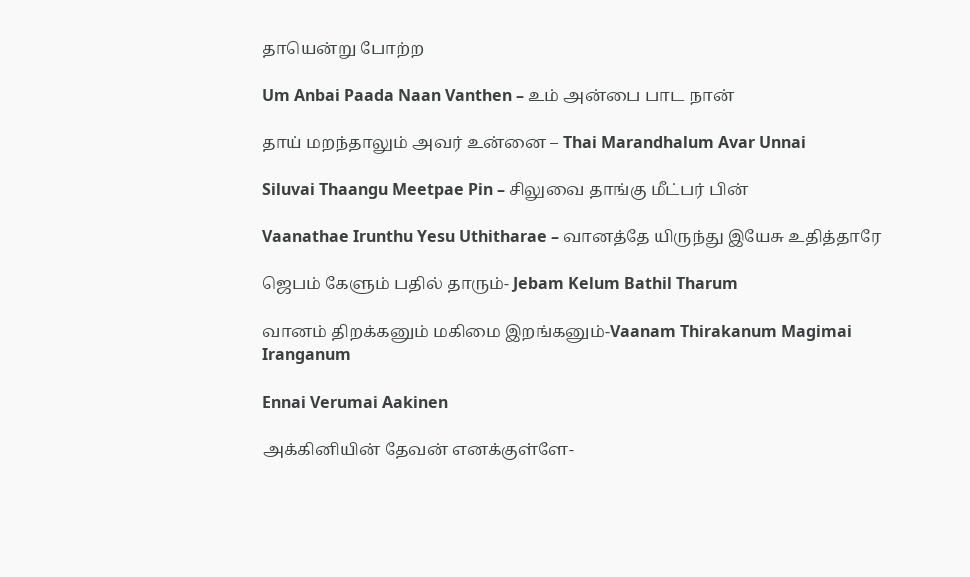தாயென்று போற்ற

Um Anbai Paada Naan Vanthen – உம் அன்பை பாட நான்

தாய் மறந்தாலும் அவர் உன்னை – Thai Marandhalum Avar Unnai

Siluvai Thaangu Meetpae Pin – சிலுவை தாங்கு மீட்பர் பின்

Vaanathae Irunthu Yesu Uthitharae – வானத்தே யிருந்து இயேசு உதித்தாரே

ஜெபம் கேளும் பதில் தாரும்- Jebam Kelum Bathil Tharum

வானம் திறக்கனும் மகிமை இறங்கனும்-Vaanam Thirakanum Magimai Iranganum

Ennai Verumai Aakinen

அக்கினியின் தேவன் எனக்குள்ளே-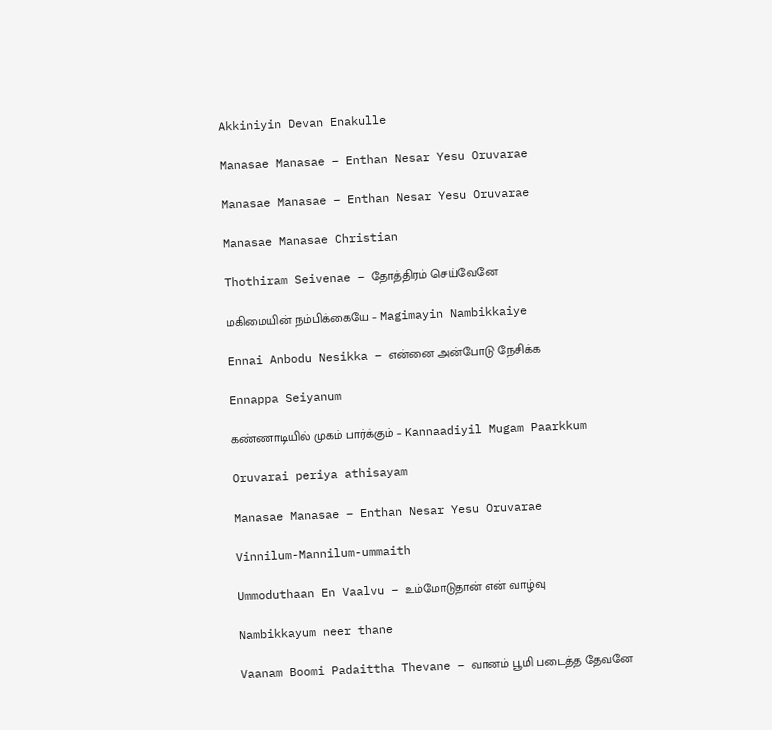Akkiniyin Devan Enakulle

Manasae Manasae – Enthan Nesar Yesu Oruvarae

Manasae Manasae – Enthan Nesar Yesu Oruvarae

Manasae Manasae Christian

Thothiram Seivenae – தோத்திரம் செய்வேனே

மகிமையின் நம்பிக்கையே – Magimayin Nambikkaiye

Ennai Anbodu Nesikka – என்னை அன்போடு நேசிக்க

Ennappa Seiyanum

கண்ணாடியில் முகம் பார்க்கும் – Kannaadiyil Mugam Paarkkum

Oruvarai periya athisayam

Manasae Manasae – Enthan Nesar Yesu Oruvarae

Vinnilum-Mannilum-ummaith

Ummoduthaan En Vaalvu – உம்மோடுதான் என் வாழ்வு

Nambikkayum neer thane

Vaanam Boomi Padaittha Thevane – வானம் பூமி படைத்த தேவனே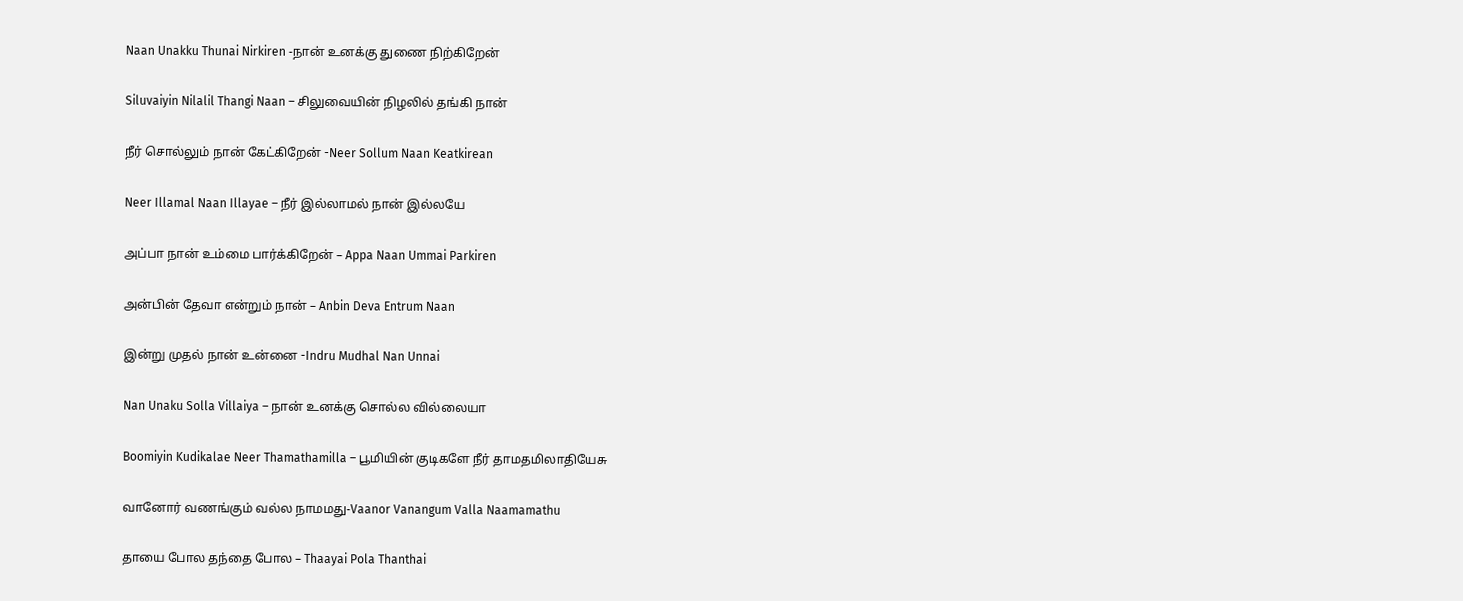Naan Unakku Thunai Nirkiren -நான் உனக்கு துணை நிற்கிறேன்

Siluvaiyin Nilalil Thangi Naan – சிலுவையின் நிழலில் தங்கி நான்

நீர் சொல்லும் நான் கேட்கிறேன் -Neer Sollum Naan Keatkirean

Neer Illamal Naan Illayae – நீர் இல்லாமல் நான் இல்லயே

அப்பா நான் உம்மை பார்க்கிறேன் – Appa Naan Ummai Parkiren

அன்பின் தேவா என்றும் நான் – Anbin Deva Entrum Naan

இன்று முதல் நான் உன்னை -Indru Mudhal Nan Unnai

Nan Unaku Solla Villaiya – நான் உனக்கு சொல்ல வில்லையா

Boomiyin Kudikalae Neer Thamathamilla – பூமியின் குடிகளே நீர் தாமதமிலாதியேசு

வானோர் வணங்கும் வல்ல நாமமது-Vaanor Vanangum Valla Naamamathu

தாயை போல தந்தை போல – Thaayai Pola Thanthai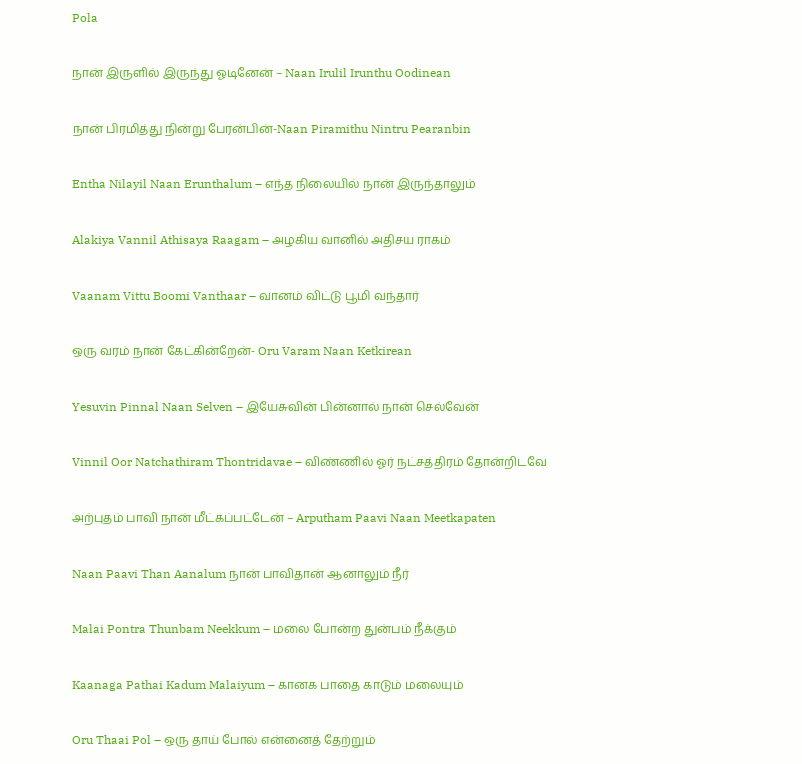Pola

நான் இருளில் இருந்து ஓடினேன் – Naan Irulil Irunthu Oodinean

நான் பிரமித்து நின்று பேரன்பின்-Naan Piramithu Nintru Pearanbin

Entha Nilayil Naan Erunthalum – எந்த நிலையில் நான் இருந்தாலும்

Alakiya Vannil Athisaya Raagam – அழகிய வானில் அதிசய ராகம்

Vaanam Vittu Boomi Vanthaar – வானம் விட்டு பூமி வந்தார்

ஒரு வரம் நான் கேட்கின்றேன்- Oru Varam Naan Ketkirean

Yesuvin Pinnal Naan Selven – இயேசுவின் பின்னால் நான் செல்வேன்

Vinnil Oor Natchathiram Thontridavae – விண்ணில் ஓர் நட்சத்திரம் தோன்றிடவே

அற்புதம் பாவி நான் மீட்கப்பட்டேன் – Arputham Paavi Naan Meetkapaten

Naan Paavi Than Aanalum நான் பாவிதான் ஆனாலும் நீர்

Malai Pontra Thunbam Neekkum – மலை போன்ற துன்பம் நீக்கும்

Kaanaga Pathai Kadum Malaiyum – கானக பாதை காடும் மலையும்

Oru Thaai Pol – ஒரு தாய் போல் என்னைத் தேற்றும்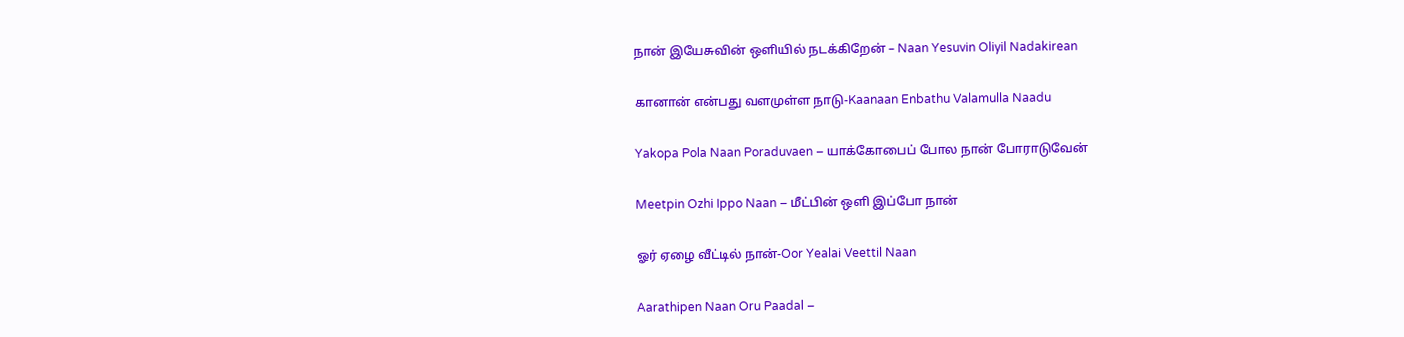நான் இயேசுவின் ஒளியில் நடக்கிறேன் – Naan Yesuvin Oliyil Nadakirean

கானான் என்பது வளமுள்ள நாடு-Kaanaan Enbathu Valamulla Naadu

Yakopa Pola Naan Poraduvaen – யாக்கோபைப் போல நான் போராடுவேன்

Meetpin Ozhi Ippo Naan – மீட்பின் ஒளி இப்போ நான்

ஓர் ஏழை வீட்டில் நான்-Oor Yealai Veettil Naan

Aarathipen Naan Oru Paadal –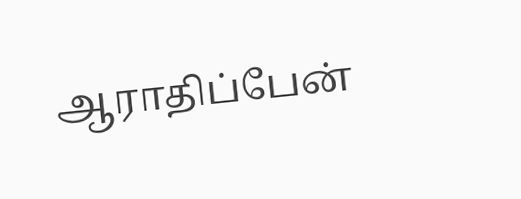ஆராதிப்பேன்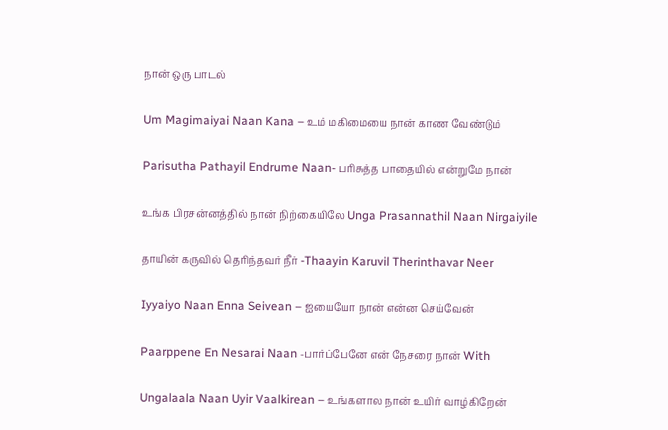நான் ஒரு பாடல்

Um Magimaiyai Naan Kana – உம் மகிமையை நான் காண வேண்டும்

Parisutha Pathayil Endrume Naan- பரிசுத்த பாதையில் என்றுமே நான்

உங்க பிரசன்னத்தில் நான் நிற்கையிலே Unga Prasannathil Naan Nirgaiyile

தாயின் கருவில் தெரிந்தவர் நீர் -Thaayin Karuvil Therinthavar Neer

Iyyaiyo Naan Enna Seivean – ஐயையோ நான் என்ன செய்வேன்

Paarppene En Nesarai Naan -பார்ப்பேனே என் நேசரை நான் With

Ungalaala Naan Uyir Vaalkirean – உங்களால நான் உயிர் வாழ்கிறேன்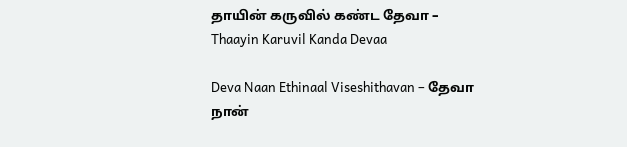தாயின் கருவில் கண்ட தேவா – Thaayin Karuvil Kanda Devaa

Deva Naan Ethinaal Viseshithavan – தேவா நான்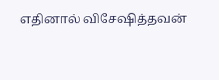எதினால் விசேஷித்தவன்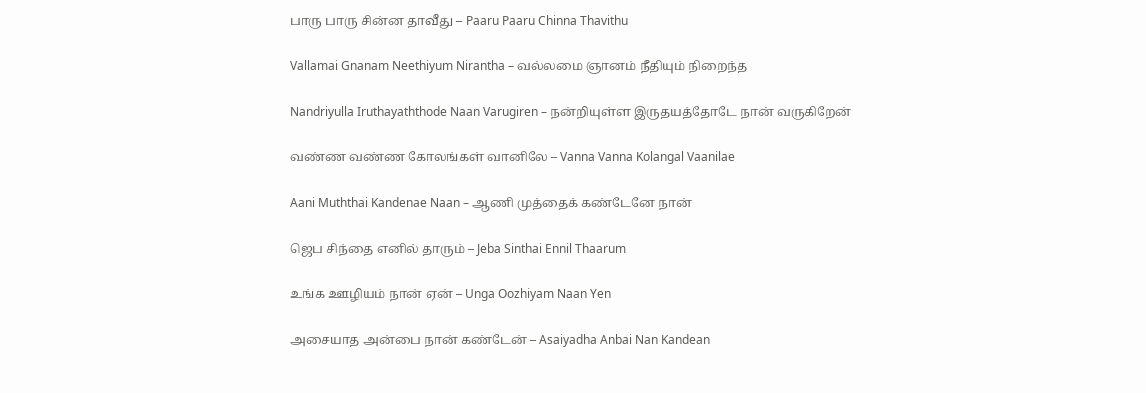பாரு பாரு சின்ன தாவீது – Paaru Paaru Chinna Thavithu

Vallamai Gnanam Neethiyum Nirantha – வல்லமை ஞானம் நீதியும் நிறைந்த

Nandriyulla Iruthayaththode Naan Varugiren – நன்றியுள்ள இருதயத்தோடே நான் வருகிறேன்

வண்ண வண்ண கோலங்கள் வானிலே – Vanna Vanna Kolangal Vaanilae

Aani Muththai Kandenae Naan – ஆணி முத்தைக் கண்டேனே நான்

ஜெப சிந்தை எனில் தாரும் – Jeba Sinthai Ennil Thaarum

உங்க ஊழியம் நான் ஏன் – Unga Oozhiyam Naan Yen

அசையாத அன்பை நான் கண்டேன் – Asaiyadha Anbai Nan Kandean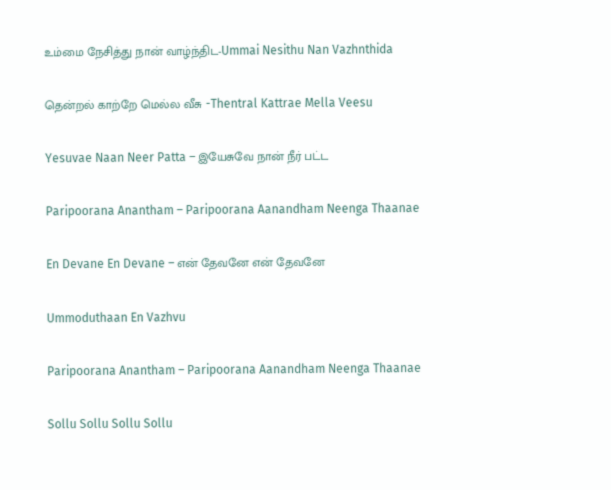உம்மை நேசித்து நான் வாழ்ந்திட-Ummai Nesithu Nan Vazhnthida

தென்றல் காற்றே மெல்ல வீசு -Thentral Kattrae Mella Veesu

Yesuvae Naan Neer Patta – இயேசுவே நான் நீர் பட்ட

Paripoorana Anantham – Paripoorana Aanandham Neenga Thaanae

En Devane En Devane – என் தேவனே என் தேவனே

Ummoduthaan En Vazhvu

Paripoorana Anantham – Paripoorana Aanandham Neenga Thaanae

Sollu Sollu Sollu Sollu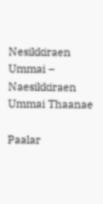Nesikkiraen Ummai – Naesikkiraen Ummai Thaanae

Paalar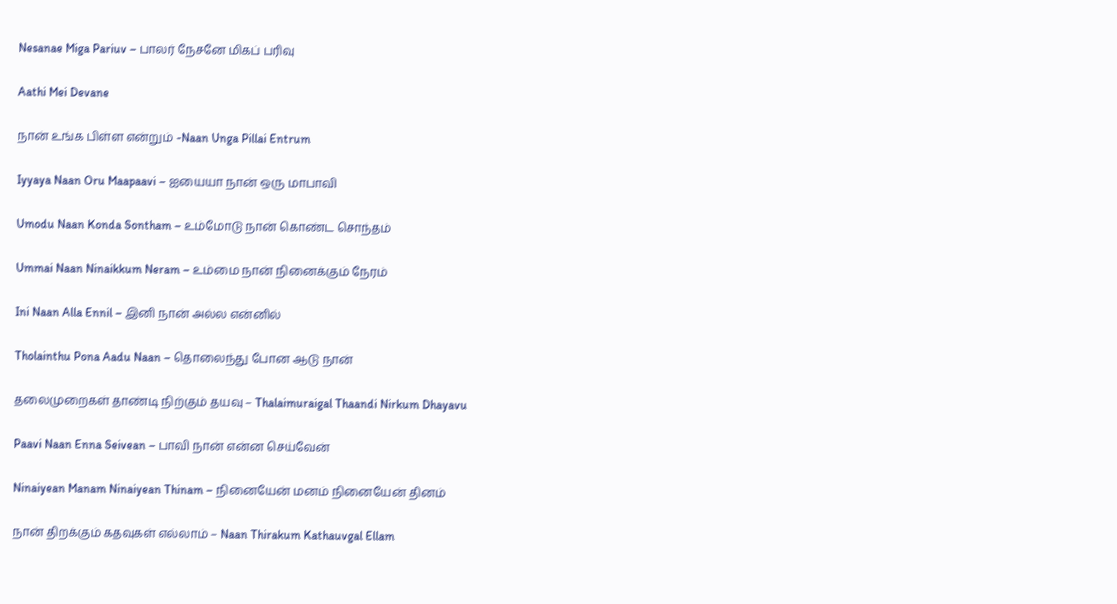Nesanae Miga Pariuv – பாலர் நேசனே மிகப் பரிவு

Aathi Mei Devane

நான் உங்க பிள்ள என்றும் -Naan Unga Pillai Entrum

Iyyaya Naan Oru Maapaavi – ஐயையா நான் ஒரு மாபாவி

Umodu Naan Konda Sontham – உம்மோடு நான் கொண்ட சொந்தம்

Ummai Naan Ninaikkum Neram – உம்மை நான் நினைக்கும் நேரம்

Ini Naan Alla Ennil – இனி நான் அல்ல என்னில்

Tholainthu Pona Aadu Naan – தொலைந்து போன ஆடு நான்

தலைமுறைகள் தாண்டி நிற்கும் தயவு – Thalaimuraigal Thaandi Nirkum Dhayavu

Paavi Naan Enna Seivean – பாவி நான் என்ன செய்வேன்

Ninaiyean Manam Ninaiyean Thinam – நினையேன் மனம் நினையேன் தினம்

நான் திறக்கும் கதவுகள் எல்லாம் – Naan Thirakum Kathauvgal Ellam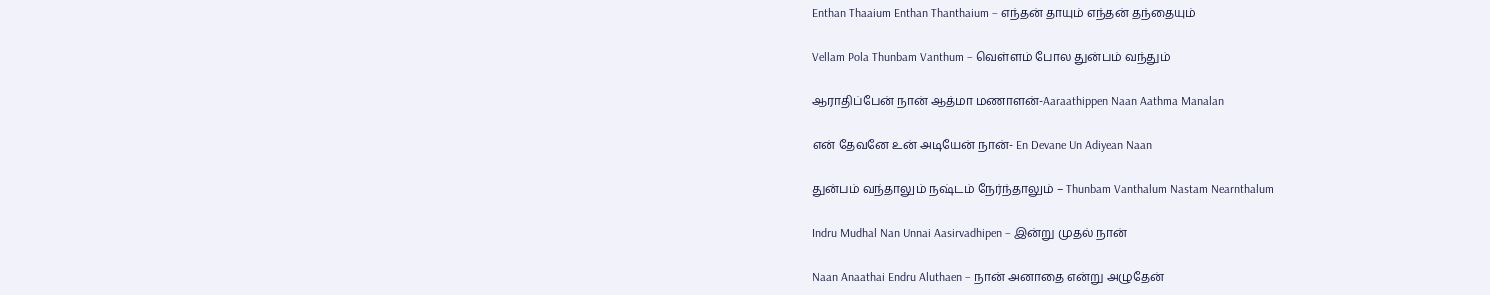Enthan Thaaium Enthan Thanthaium – எந்தன் தாயும் எந்தன் தந்தையும்

Vellam Pola Thunbam Vanthum – வெள்ளம் போல துன்பம் வந்தும்

ஆராதிப்பேன் நான் ஆத்மா மணாளன்-Aaraathippen Naan Aathma Manalan

என் தேவனே உன் அடியேன் நான்- En Devane Un Adiyean Naan

துன்பம் வந்தாலும் நஷ்டம் நேர்ந்தாலும் – Thunbam Vanthalum Nastam Nearnthalum

Indru Mudhal Nan Unnai Aasirvadhipen – இன்று முதல் நான்

Naan Anaathai Endru Aluthaen – நான் அனாதை என்று அழுதேன்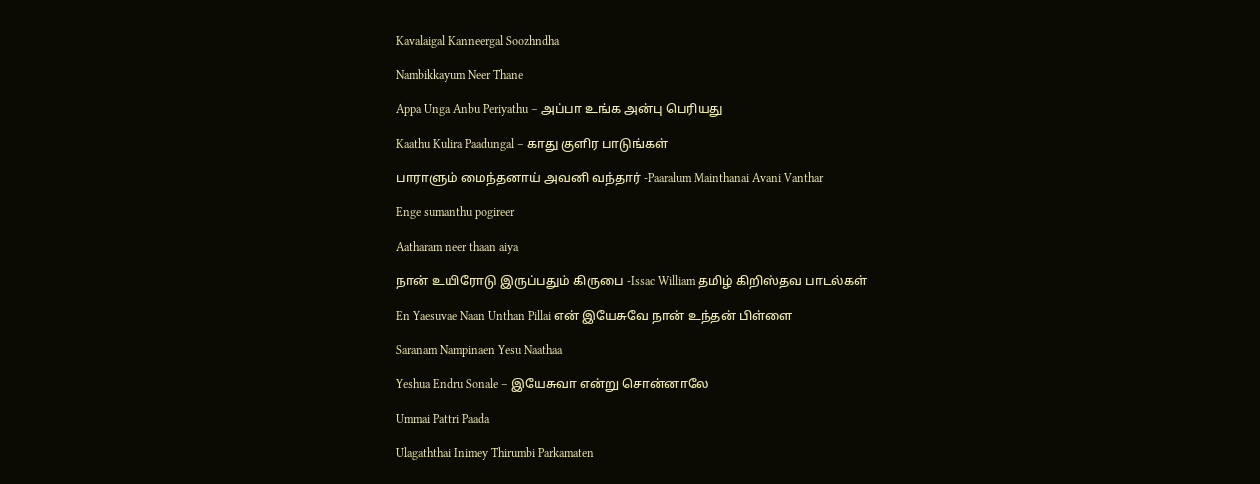Kavalaigal Kanneergal Soozhndha

Nambikkayum Neer Thane

Appa Unga Anbu Periyathu – அப்பா உங்க அன்பு பெரியது

Kaathu Kulira Paadungal – காது குளிர பாடுங்கள்

பாராளும் மைந்தனாய் அவனி வந்தார் -Paaralum Mainthanai Avani Vanthar

Enge sumanthu pogireer

Aatharam neer thaan aiya

நான் உயிரோடு இருப்பதும் கிருபை -Issac William தமிழ் கிறிஸ்தவ பாடல்கள்

En Yaesuvae Naan Unthan Pillai என் இயேசுவே நான் உந்தன் பிள்ளை

Saranam Nampinaen Yesu Naathaa

Yeshua Endru Sonale – இயேசுவா என்று சொன்னாலே

Ummai Pattri Paada

Ulagaththai Inimey Thirumbi Parkamaten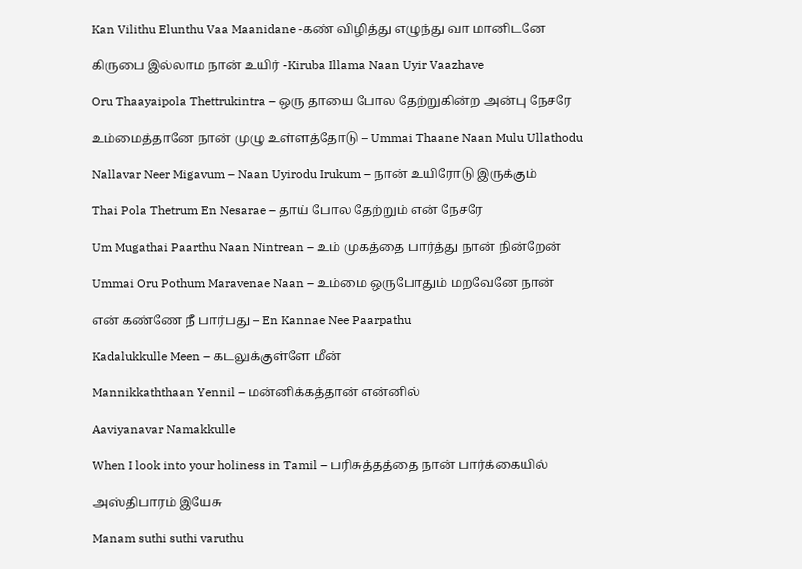Kan Vilithu Elunthu Vaa Maanidane -கண் விழித்து எழுந்து வா மானிடனே

கிருபை இல்லாம நான் உயிர் -Kiruba Illama Naan Uyir Vaazhave

Oru Thaayaipola Thettrukintra – ஒரு தாயை போல தேற்றுகின்ற அன்பு நேசரே

உம்மைத்தானே நான் முழு உள்ளத்தோடு – Ummai Thaane Naan Mulu Ullathodu

Nallavar Neer Migavum – Naan Uyirodu Irukum – நான் உயிரோடு இருக்கும்

Thai Pola Thetrum En Nesarae – தாய் போல தேற்றும் என் நேசரே

Um Mugathai Paarthu Naan Nintrean – உம் முகத்தை பார்த்து நான் நின்றேன்

Ummai Oru Pothum Maravenae Naan – உம்மை ஒருபோதும் மறவேனே நான்

என் கண்ணே நீ பார்பது – En Kannae Nee Paarpathu

Kadalukkulle Meen – கடலுக்குள்ளே மீன்

Mannikkaththaan Yennil – மன்னிக்கத்தான் என்னில்

Aaviyanavar Namakkulle

When I look into your holiness in Tamil – பரிசுத்தத்தை நான் பார்க்கையில்

அஸ்திபாரம் இயேசு

Manam suthi suthi varuthu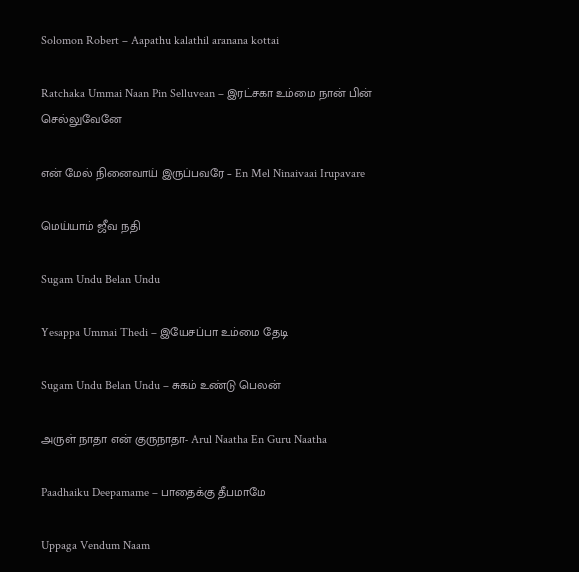Solomon Robert – Aapathu kalathil aranana kottai

Ratchaka Ummai Naan Pin Selluvean – இரட்சகா உம்மை நான் பின் செல்லுவேனே

என் மேல் நினைவாய் இருப்பவரே – En Mel Ninaivaai Irupavare

மெய்யாம் ஜீவ நதி

Sugam Undu Belan Undu

Yesappa Ummai Thedi – இயேசப்பா உம்மை தேடி

Sugam Undu Belan Undu – சுகம் உண்டு பெலன்

அருள் நாதா என் குருநாதா- Arul Naatha En Guru Naatha

Paadhaiku Deepamame – பாதைக்கு தீபமாமே

Uppaga Vendum Naam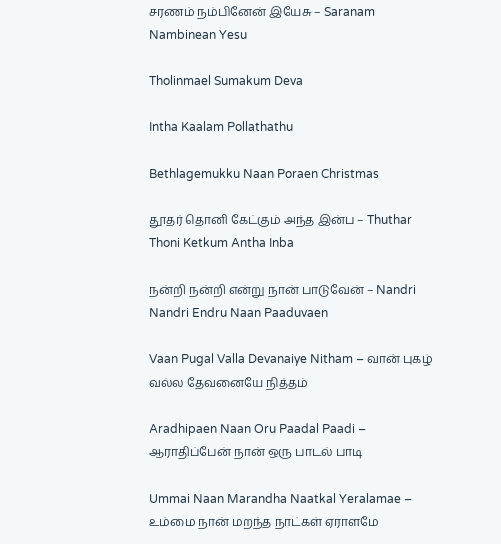சரணம் நம்பினேன் இயேசு – Saranam Nambinean Yesu

Tholinmael Sumakum Deva

Intha Kaalam Pollathathu

Bethlagemukku Naan Poraen Christmas

தூதர் தொனி கேட்கும் அந்த இன்ப – Thuthar Thoni Ketkum Antha Inba

நன்றி நன்றி என்று நான் பாடுவேன் – Nandri Nandri Endru Naan Paaduvaen

Vaan Pugal Valla Devanaiye Nitham – வான் புகழ் வல்ல தேவனையே நித்தம்

Aradhipaen Naan Oru Paadal Paadi – ஆராதிப்பேன் நான் ஒரு பாடல் பாடி

Ummai Naan Marandha Naatkal Yeralamae – உம்மை நான் மறந்த நாட்கள் ஏராளமே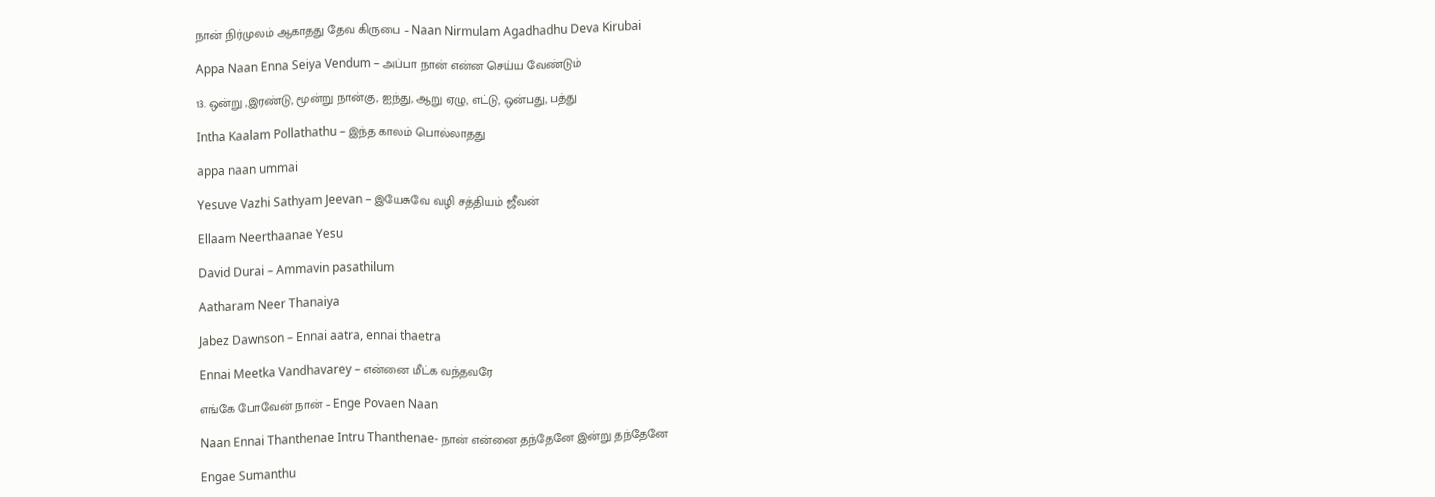நான் நிர்முலம் ஆகாதது தேவ கிருபை – Naan Nirmulam Agadhadhu Deva Kirubai

Appa Naan Enna Seiya Vendum – அப்பா நான் என்ன செய்ய வேண்டும்

13. ஒன்று ,இரண்டு, மூன்று நான்கு, ஐந்து, ஆறு ஏழு, எட்டு, ஒன்பது, பத்து

Intha Kaalam Pollathathu – இந்த காலம் பொல்லாதது

appa naan ummai

Yesuve Vazhi Sathyam Jeevan – இயேசுவே வழி சத்தியம் ஜீவன்

Ellaam Neerthaanae Yesu

David Durai – Ammavin pasathilum

Aatharam Neer Thanaiya

Jabez Dawnson – Ennai aatra, ennai thaetra

Ennai Meetka Vandhavarey – என்னை மீட்க வந்தவரே

எங்கே போவேன் நான் – Enge Povaen Naan

Naan Ennai Thanthenae Intru Thanthenae- நான் என்னை தந்தேனே இன்று தந்தேனே

Engae Sumanthu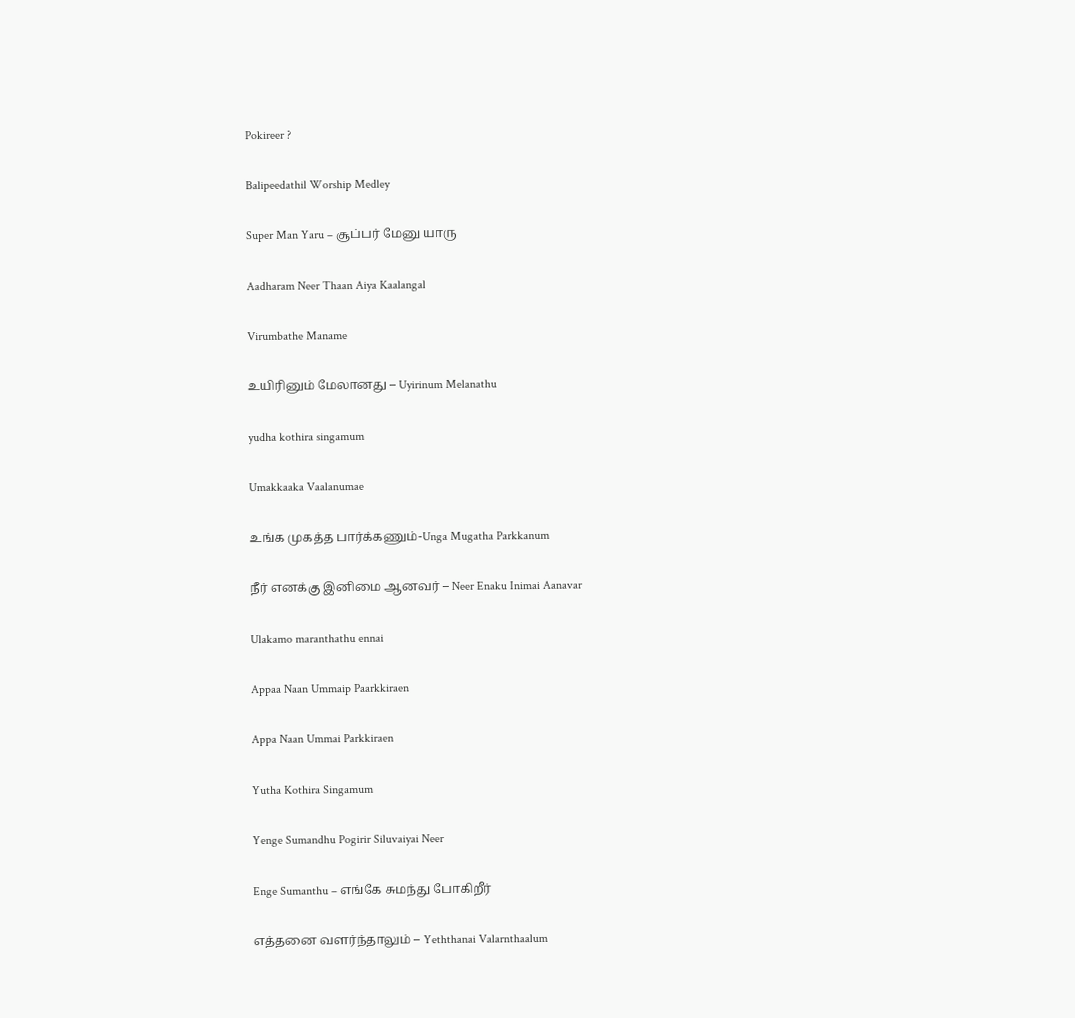Pokireer ?

Balipeedathil Worship Medley

Super Man Yaru – சூப்பர் மேனு யாரு

Aadharam Neer Thaan Aiya Kaalangal

Virumbathe Maname

உயிரினும் மேலானது – Uyirinum Melanathu

yudha kothira singamum

Umakkaaka Vaalanumae

உங்க முகத்த பார்க்கணும்-Unga Mugatha Parkkanum

நீர் எனக்கு இனிமை ஆனவர் – Neer Enaku Inimai Aanavar

Ulakamo maranthathu ennai

Appaa Naan Ummaip Paarkkiraen

Appa Naan Ummai Parkkiraen

Yutha Kothira Singamum

Yenge Sumandhu Pogirir Siluvaiyai Neer

Enge Sumanthu – எங்கே சுமந்து போகிறீர்

எத்தனை வளர்ந்தாலும் – Yeththanai Valarnthaalum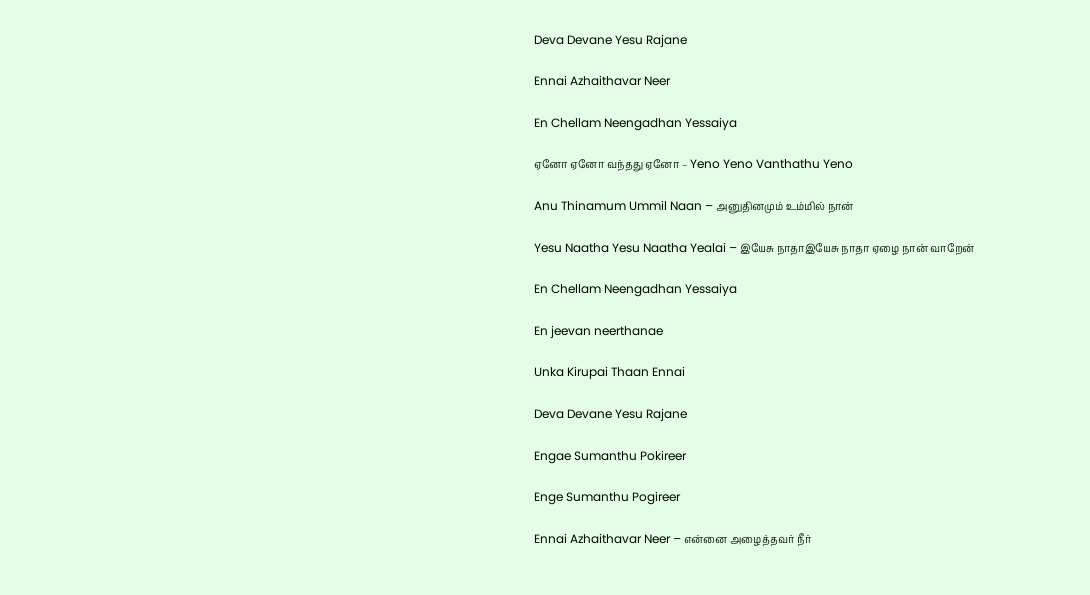Deva Devane Yesu Rajane

Ennai Azhaithavar Neer

En Chellam Neengadhan Yessaiya

ஏனோ ஏனோ வந்தது ஏனோ – Yeno Yeno Vanthathu Yeno

Anu Thinamum Ummil Naan – அனுதினமும் உம்மில் நான்

Yesu Naatha Yesu Naatha Yealai – இயேசு நாதாஇயேசு நாதா ஏழை நான் வாறேன்

En Chellam Neengadhan Yessaiya

En jeevan neerthanae

Unka Kirupai Thaan Ennai

Deva Devane Yesu Rajane

Engae Sumanthu Pokireer

Enge Sumanthu Pogireer

Ennai Azhaithavar Neer – என்னை அழைத்தவர் நீர்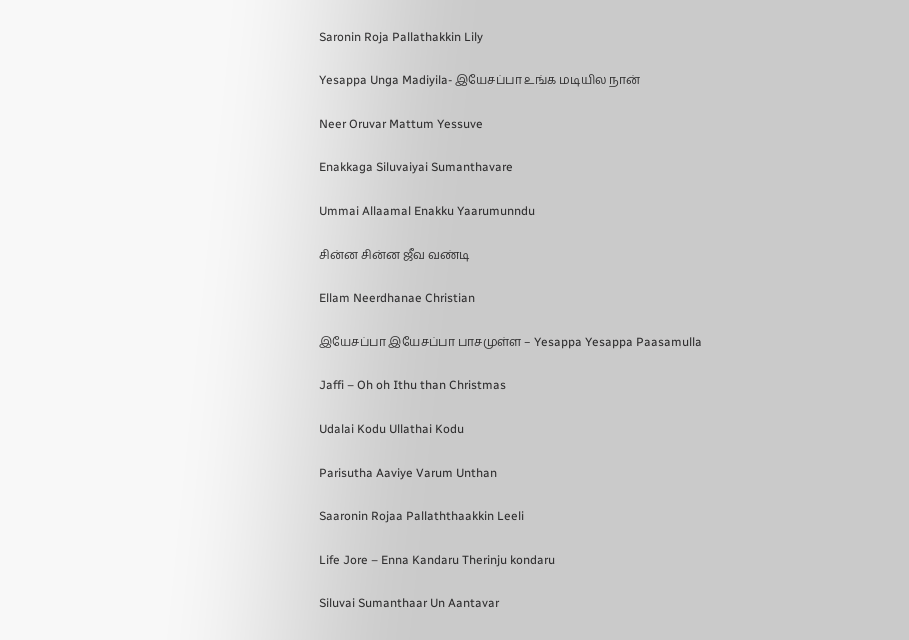Saronin Roja Pallathakkin Lily

Yesappa Unga Madiyila- இயேசப்பா உங்க மடியில நான்

Neer Oruvar Mattum Yessuve

Enakkaga Siluvaiyai Sumanthavare

Ummai Allaamal Enakku Yaarumunndu

சின்ன சின்ன ஜீவ வண்டி

Ellam Neerdhanae Christian

இயேசப்பா இயேசப்பா பாசமுள்ள – Yesappa Yesappa Paasamulla

Jaffi – Oh oh Ithu than Christmas

Udalai Kodu Ullathai Kodu

Parisutha Aaviye Varum Unthan

Saaronin Rojaa Pallaththaakkin Leeli

Life Jore – Enna Kandaru Therinju kondaru

Siluvai Sumanthaar Un Aantavar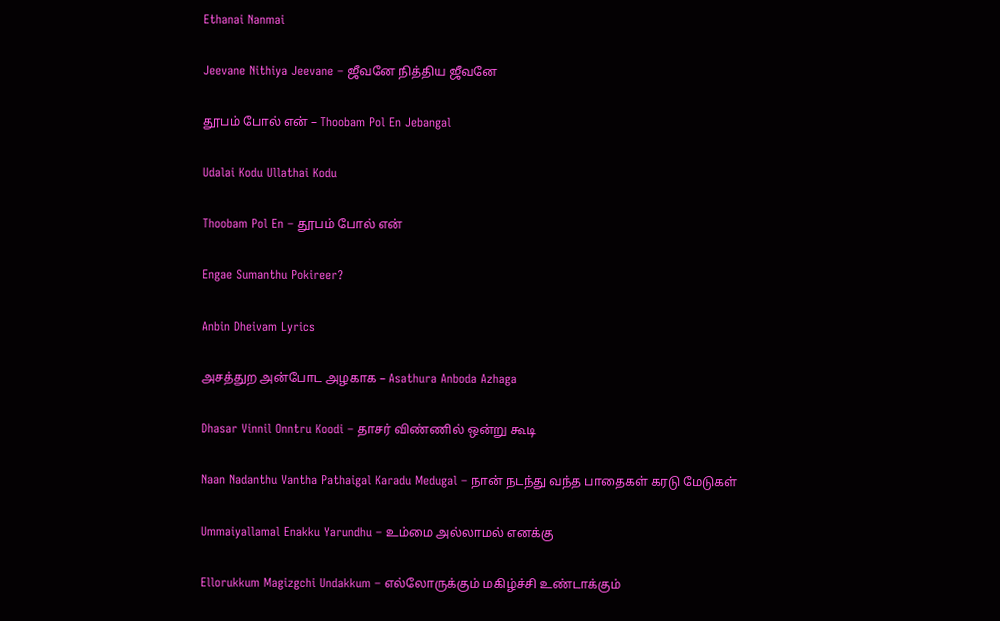Ethanai Nanmai

Jeevane Nithiya Jeevane – ஜீவனே நித்திய ஜீவனே

தூபம் போல் என் – Thoobam Pol En Jebangal

Udalai Kodu Ullathai Kodu

Thoobam Pol En – தூபம் போல் என்

Engae Sumanthu Pokireer?

Anbin Dheivam Lyrics

அசத்துற அன்போட அழகாக – Asathura Anboda Azhaga

Dhasar Vinnil Onntru Koodi – தாசர் விண்ணில் ஒன்று கூடி

Naan Nadanthu Vantha Pathaigal Karadu Medugal – நான் நடந்து வந்த பாதைகள் கரடு மேடுகள்

Ummaiyallamal Enakku Yarundhu – உம்மை அல்லாமல் எனக்கு

Ellorukkum Magizgchi Undakkum – எல்லோருக்கும் மகிழ்ச்சி உண்டாக்கும்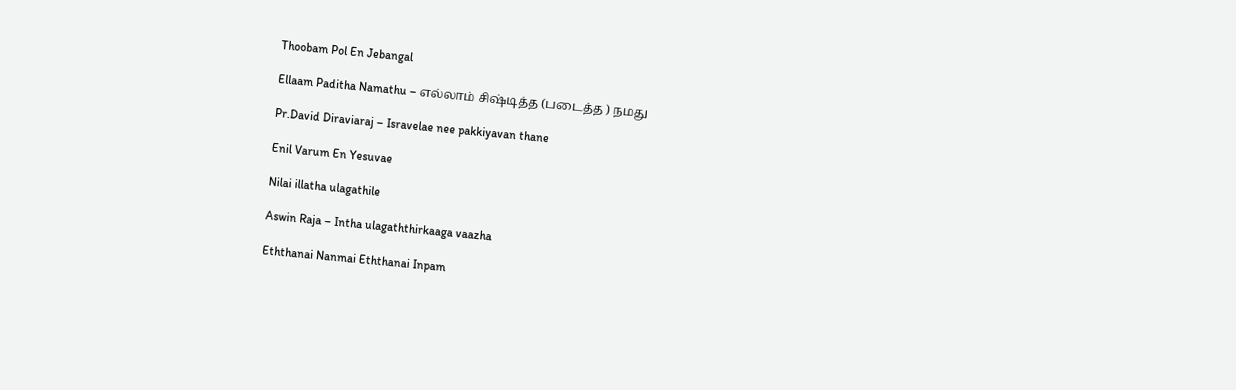Thoobam Pol En Jebangal

Ellaam Paditha Namathu – எல்லாம் சிஷ்டித்த (படைத்த ) நமது

Pr.David Diraviaraj – Isravelae nee pakkiyavan thane

Enil Varum En Yesuvae

Nilai illatha ulagathile

Aswin Raja – Intha ulagaththirkaaga vaazha

Eththanai Nanmai Eththanai Inpam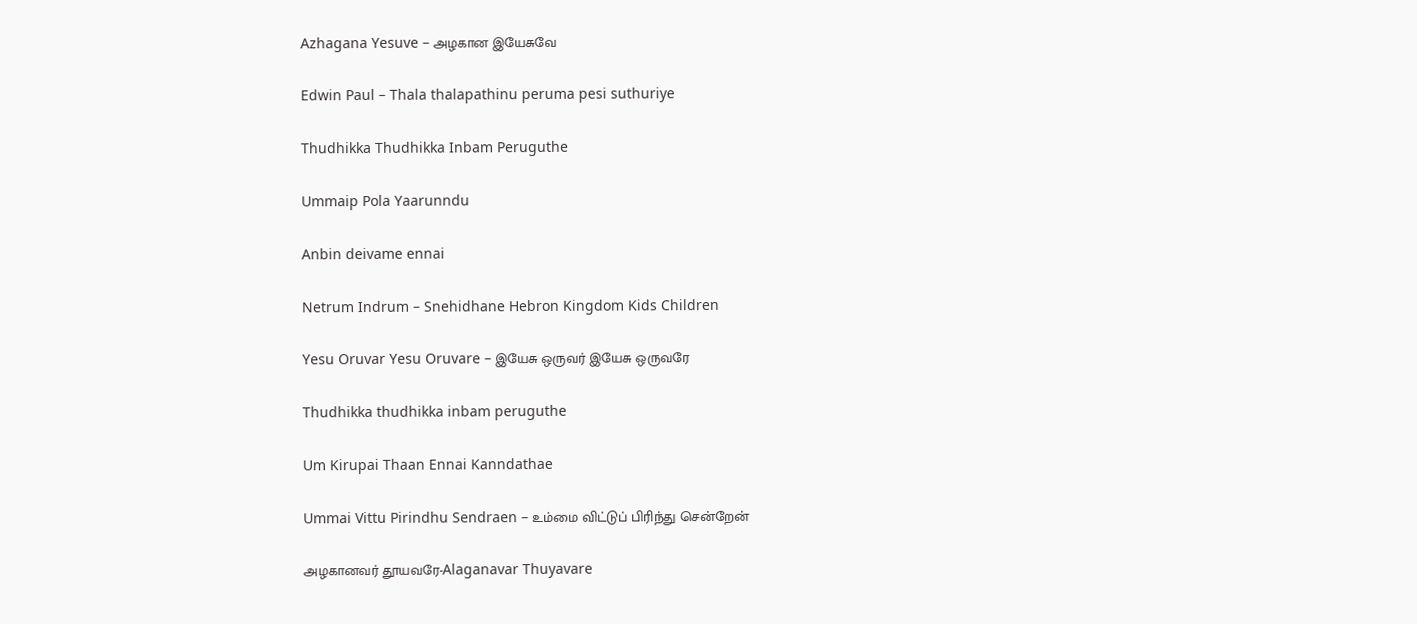Azhagana Yesuve – அழகான இயேசுவே

Edwin Paul – Thala thalapathinu peruma pesi suthuriye

Thudhikka Thudhikka Inbam Peruguthe

Ummaip Pola Yaarunndu

Anbin deivame ennai

Netrum Indrum – Snehidhane Hebron Kingdom Kids Children

Yesu Oruvar Yesu Oruvare – இயேசு ஒருவர் இயேசு ஒருவரே

Thudhikka thudhikka inbam peruguthe

Um Kirupai Thaan Ennai Kanndathae

Ummai Vittu Pirindhu Sendraen – உம்மை விட்டுப் பிரிந்து சென்றேன்

அழகானவர் தூயவரே-Alaganavar Thuyavare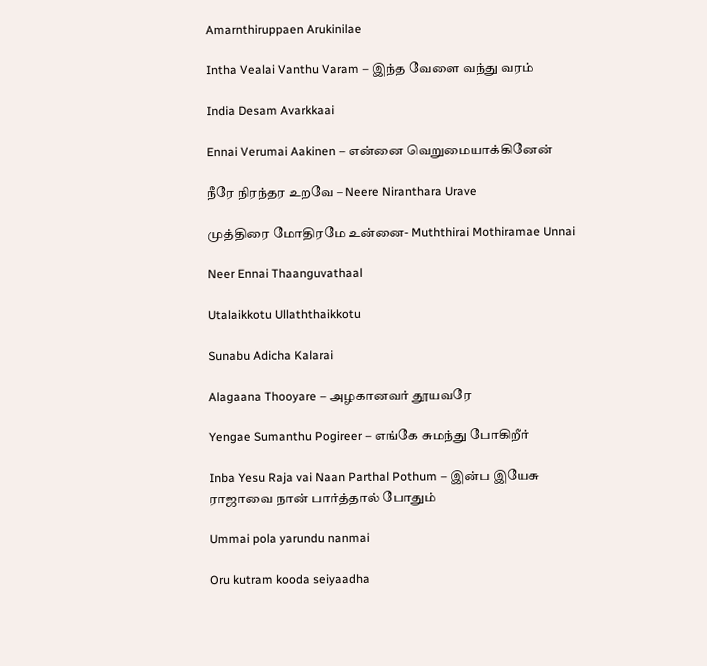Amarnthiruppaen Arukinilae

Intha Vealai Vanthu Varam – இந்த வேளை வந்து வரம்

India Desam Avarkkaai

Ennai Verumai Aakinen – என்னை வெறுமையாக்கினேன்

நீரே நிரந்தர உறவே – Neere Niranthara Urave

முத்திரை மோதிரமே உன்னை- Muththirai Mothiramae Unnai

Neer Ennai Thaanguvathaal

Utalaikkotu Ullaththaikkotu

Sunabu Adicha Kalarai

Alagaana Thooyare – அழகானவர் தூயவரே

Yengae Sumanthu Pogireer – எங்கே சுமந்து போகிறீர்

Inba Yesu Raja vai Naan Parthal Pothum – இன்ப இயேசு ராஜாவை நான் பார்த்தால் போதும்

Ummai pola yarundu nanmai

Oru kutram kooda seiyaadha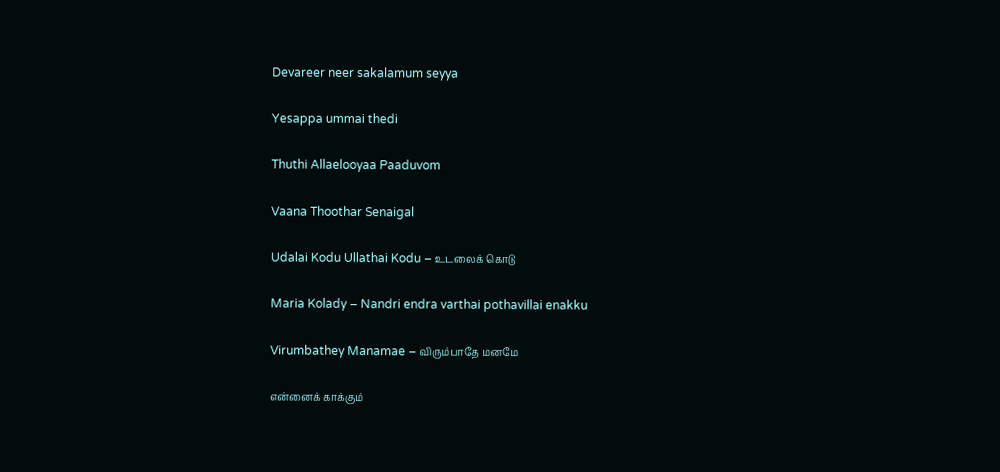Devareer neer sakalamum seyya

Yesappa ummai thedi

Thuthi Allaelooyaa Paaduvom

Vaana Thoothar Senaigal

Udalai Kodu Ullathai Kodu – உடலைக் கொடு

Maria Kolady – Nandri endra varthai pothavillai enakku

Virumbathey Manamae – விரும்பாதே மனமே

என்னைக் காக்கும்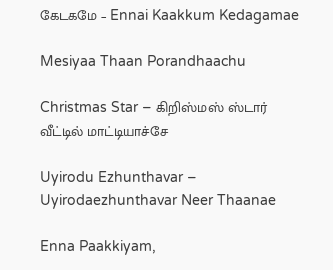கேடகமே – Ennai Kaakkum Kedagamae

Mesiyaa Thaan Porandhaachu

Christmas Star – கிறிஸ்மஸ் ஸ்டார் வீட்டில் மாட்டியாச்சே

Uyirodu Ezhunthavar – Uyirodaezhunthavar Neer Thaanae

Enna Paakkiyam,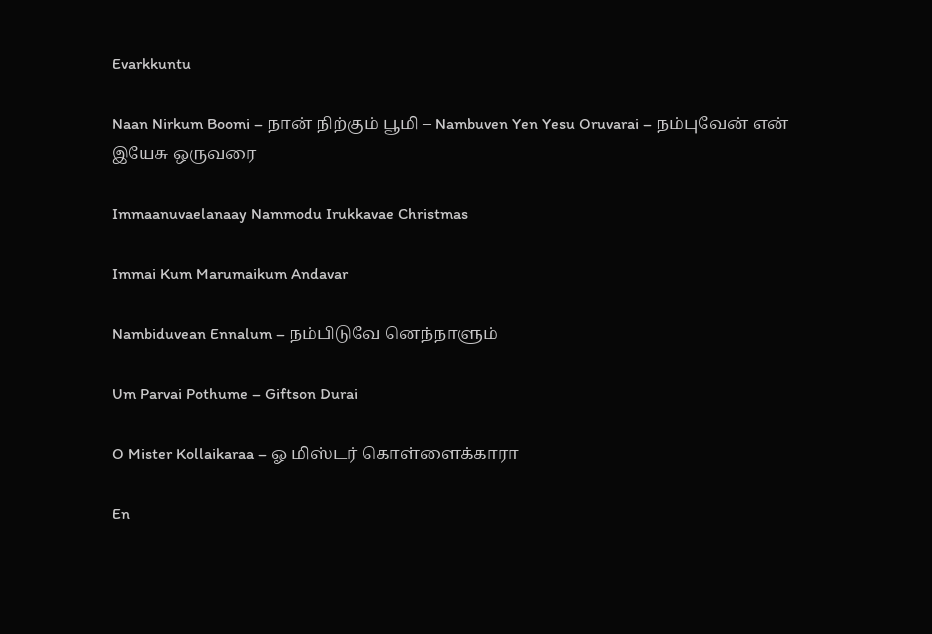Evarkkuntu

Naan Nirkum Boomi – நான் நிற்கும் பூமி – Nambuven Yen Yesu Oruvarai – நம்புவேன் என் இயேசு ஒருவரை

Immaanuvaelanaay Nammodu Irukkavae Christmas

Immai Kum Marumaikum Andavar

Nambiduvean Ennalum – நம்பிடுவே னெந்நாளும்

Um Parvai Pothume – Giftson Durai

O Mister Kollaikaraa – ஓ மிஸ்டர் கொள்ளைக்காரா

En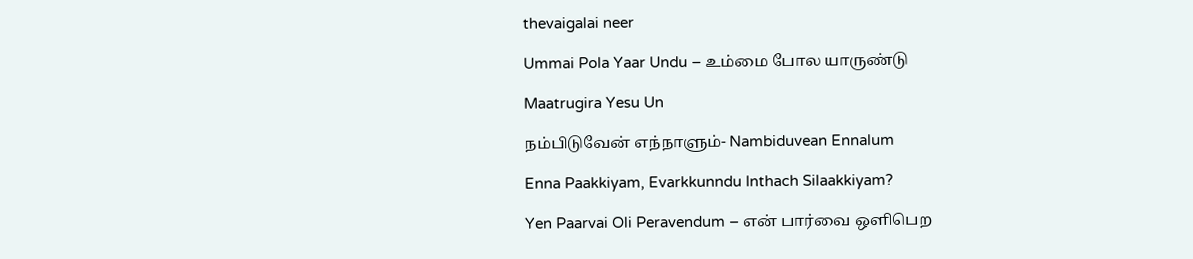thevaigalai neer

Ummai Pola Yaar Undu – உம்மை போல யாருண்டு

Maatrugira Yesu Un

நம்பிடுவேன் எந்நாளும்- Nambiduvean Ennalum

Enna Paakkiyam, Evarkkunndu Inthach Silaakkiyam?

Yen Paarvai Oli Peravendum – என் பார்வை ஒளிபெற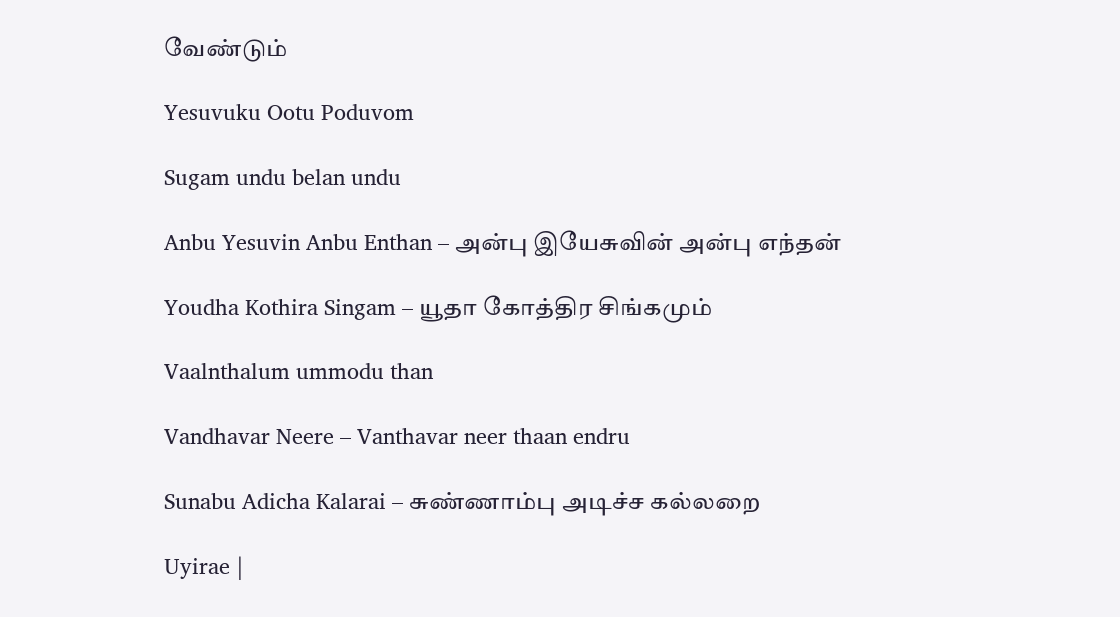வேண்டும்

Yesuvuku Ootu Poduvom

Sugam undu belan undu

Anbu Yesuvin Anbu Enthan – அன்பு இயேசுவின் அன்பு எந்தன்

Youdha Kothira Singam – யூதா கோத்திர சிங்கமும்

Vaalnthalum ummodu than

Vandhavar Neere – Vanthavar neer thaan endru

Sunabu Adicha Kalarai – சுண்ணாம்பு அடிச்ச கல்லறை

Uyirae |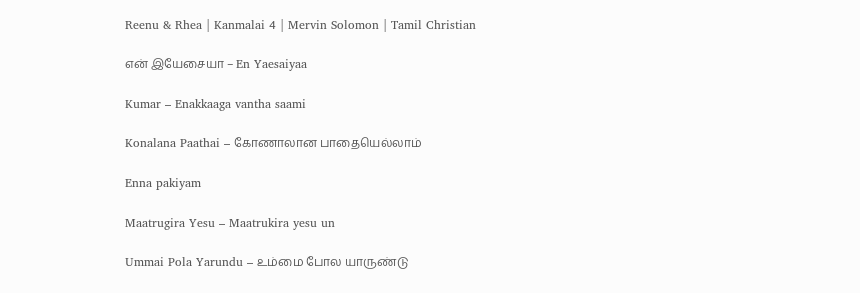Reenu & Rhea | Kanmalai 4 | Mervin Solomon | Tamil Christian

என் இயேசையா – En Yaesaiyaa

Kumar – Enakkaaga vantha saami

Konalana Paathai – கோணாலான பாதையெல்லாம்

Enna pakiyam

Maatrugira Yesu – Maatrukira yesu un

Ummai Pola Yarundu – உம்மை போல யாருண்டு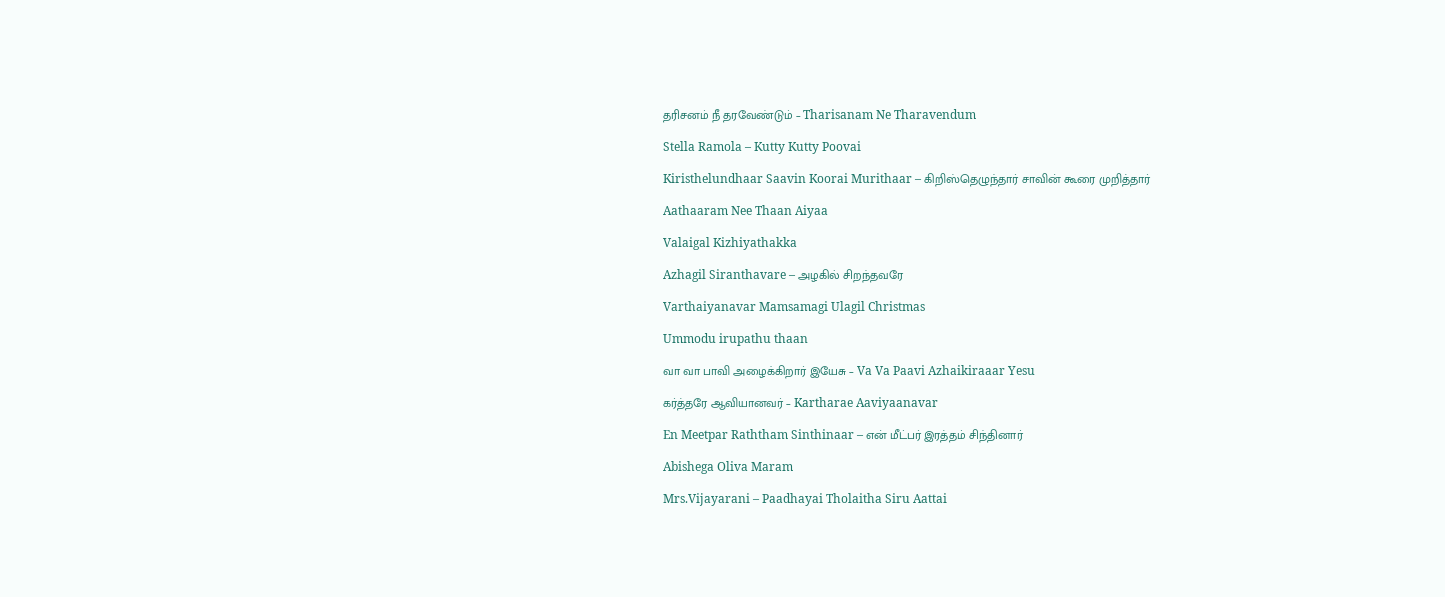தரிசனம் நீ தரவேண்டும் – Tharisanam Ne Tharavendum

Stella Ramola – Kutty Kutty Poovai

Kiristhelundhaar Saavin Koorai Murithaar – கிறிஸ்தெழுந்தார் சாவின் கூரை முறித்தார்

Aathaaram Nee Thaan Aiyaa

Valaigal Kizhiyathakka

Azhagil Siranthavare – அழகில் சிறந்தவரே

Varthaiyanavar Mamsamagi Ulagil Christmas

Ummodu irupathu thaan

வா வா பாவி அழைக்கிறார் இயேசு – Va Va Paavi Azhaikiraaar Yesu

கர்த்தரே ஆவியானவர் – Kartharae Aaviyaanavar

En Meetpar Raththam Sinthinaar – என் மீட்பர் இரத்தம் சிந்தினார்

Abishega Oliva Maram

Mrs.Vijayarani – Paadhayai Tholaitha Siru Aattai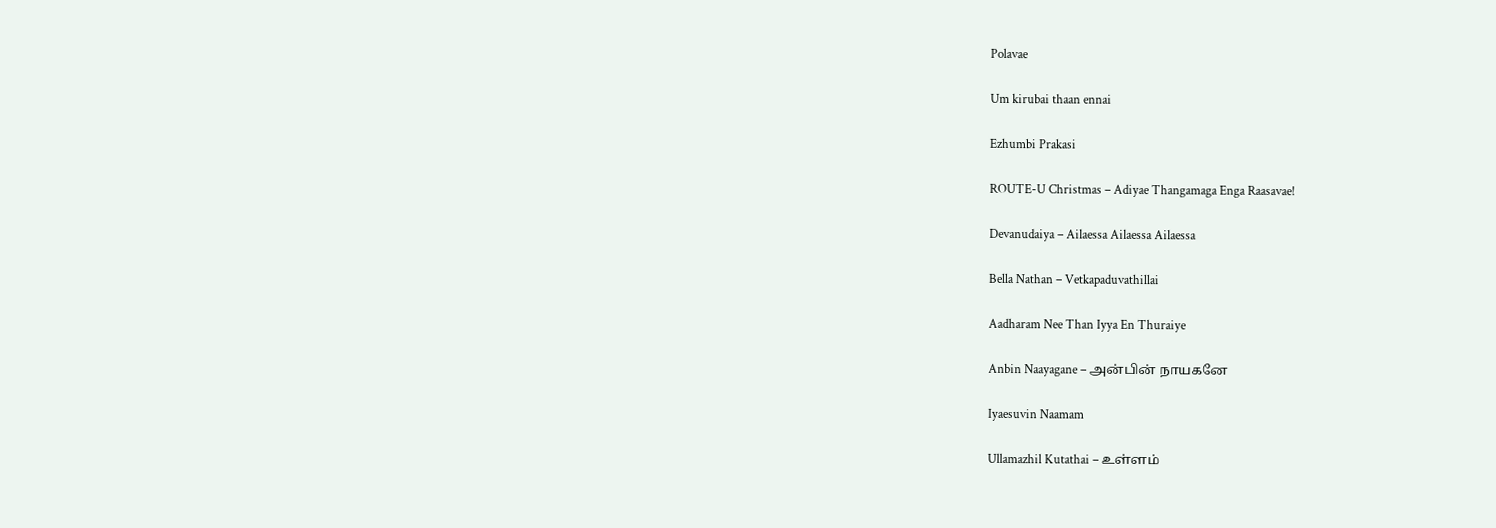Polavae

Um kirubai thaan ennai

Ezhumbi Prakasi

ROUTE-U Christmas – Adiyae Thangamaga Enga Raasavae!

Devanudaiya – Ailaessa Ailaessa Ailaessa

Bella Nathan – Vetkapaduvathillai

Aadharam Nee Than Iyya En Thuraiye

Anbin Naayagane – அன்பின் நாயகனே

Iyaesuvin Naamam

Ullamazhil Kutathai – உள்ளம்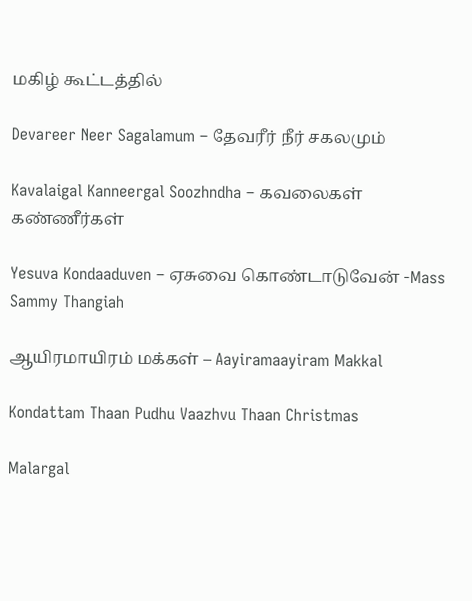மகிழ் கூட்டத்தில்

Devareer Neer Sagalamum – தேவரீர் நீர் சகலமும்

Kavalaigal Kanneergal Soozhndha – கவலைகள் கண்ணீர்கள்

Yesuva Kondaaduven – ஏசுவை கொண்டாடுவேன் -Mass Sammy Thangiah

ஆயிரமாயிரம் மக்கள் – Aayiramaayiram Makkal

Kondattam Thaan Pudhu Vaazhvu Thaan Christmas

Malargal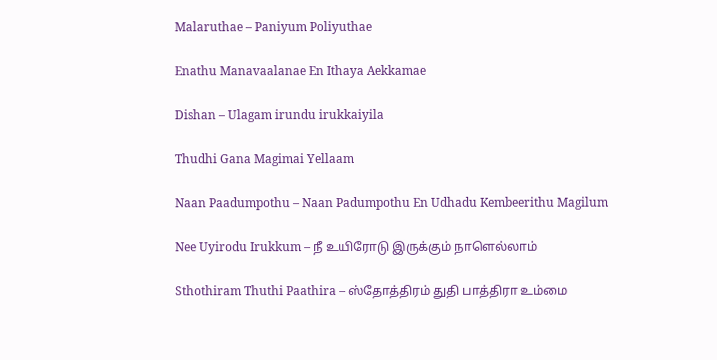Malaruthae – Paniyum Poliyuthae

Enathu Manavaalanae En Ithaya Aekkamae

Dishan – Ulagam irundu irukkaiyila

Thudhi Gana Magimai Yellaam

Naan Paadumpothu – Naan Padumpothu En Udhadu Kembeerithu Magilum

Nee Uyirodu Irukkum – நீ உயிரோடு இருக்கும் நாளெல்லாம்

Sthothiram Thuthi Paathira – ஸ்தோத்திரம் துதி பாத்திரா உம்மை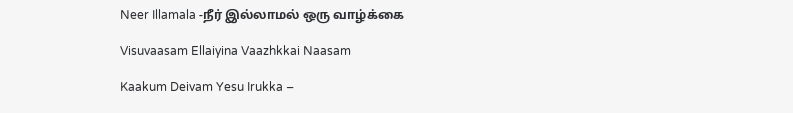Neer Illamala -நீர் இல்லாமல் ஒரு வாழ்க்கை

Visuvaasam Ellaiyina Vaazhkkai Naasam

Kaakum Deivam Yesu Irukka –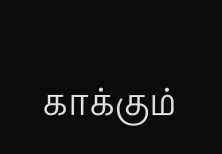காக்கும்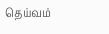தெய்வம்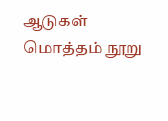ஆடுகள் மொத்தம் நூறு